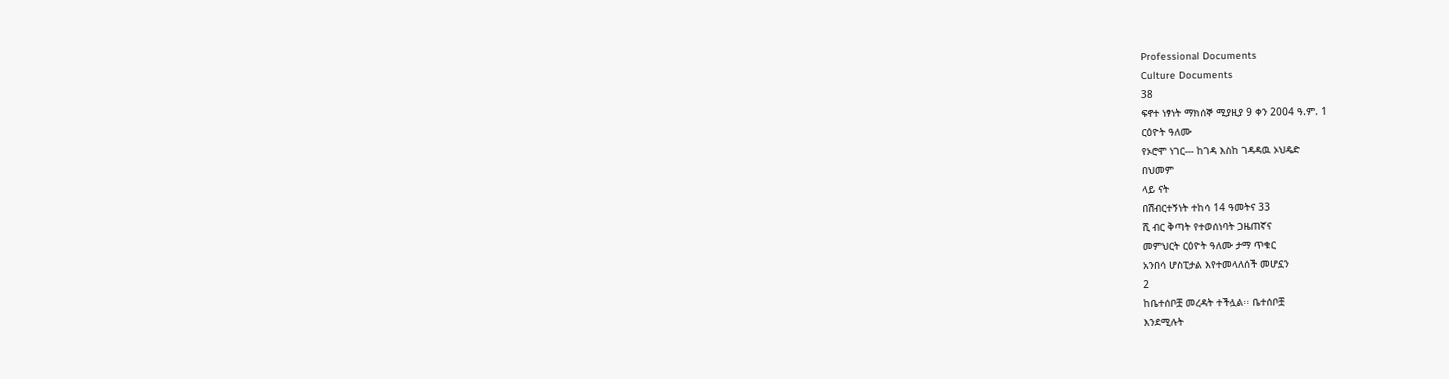Professional Documents
Culture Documents
38
ፍኖተ ነፃነት ማክሰኞ ሚያዚያ 9 ቀን 2004 ዓ.ም. 1
ርዕዮት ዓለሙ
የኦሮሞ ነገር--- ከገዳ እስከ ገዳዳዉ ኦህዴድ
በህመም
ላይ ናት
በሽብርተኝነት ተከሳ 14 ዓመትና 33
ሺ ብር ቅጣት የተወሰነባት ጋዜጠኛና
መምህርት ርዕዮት ዓለሙ ታማ ጥቁር
አንበሳ ሆስፒታል እየተመላለሰች መሆኗን
2
ከቤተሰቦቿ መረዳት ተችሏል፡፡ ቤተሰቦቿ
እንደሚሉት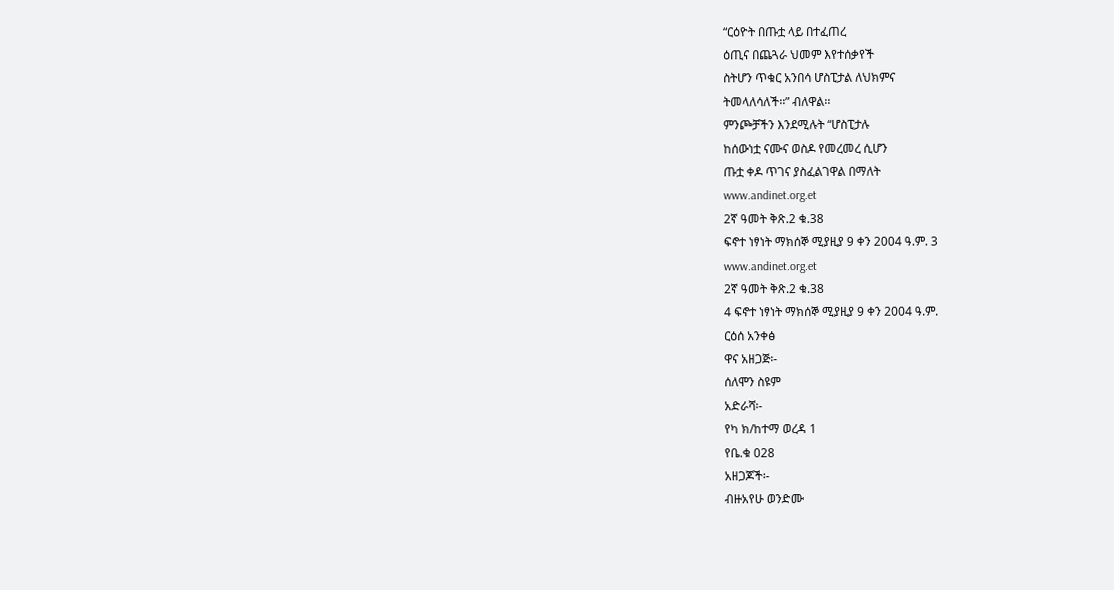“ርዕዮት በጡቷ ላይ በተፈጠረ
ዕጢና በጨጓራ ህመም እየተሰቃየች
ስትሆን ጥቁር አንበሳ ሆስፒታል ለህክምና
ትመላለሳለች፡፡” ብለዋል፡፡
ምንጮቻችን እንደሚሉት “ሆስፒታሉ
ከሰውነቷ ናሙና ወስዶ የመረመረ ሲሆን
ጡቷ ቀዶ ጥገና ያስፈልገዋል በማለት
www.andinet.org.et
2ኛ ዓመት ቅጽ.2 ቁ.38
ፍኖተ ነፃነት ማክሰኞ ሚያዚያ 9 ቀን 2004 ዓ.ም. 3
www.andinet.org.et
2ኛ ዓመት ቅጽ.2 ቁ.38
4 ፍኖተ ነፃነት ማክሰኞ ሚያዚያ 9 ቀን 2004 ዓ.ም.
ርዕሰ አንቀፅ
ዋና አዘጋጅ፡-
ሰለሞን ስዩም
አድራሻ፡-
የካ ክ/ከተማ ወረዳ 1
የቤ.ቁ 028
አዘጋጆች፡-
ብዙአየሁ ወንድሙ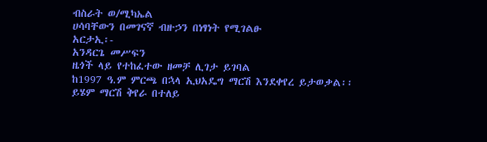ብስራት ወ/ሚካኤል
ሀሳባቸውን በመገናኛ ብዙኃን በነፃነት የሚገልፁ
አርታኢ፡-
አንዳርጌ መሥፍን
ዜጎች ላይ የተከፈተው ዘመቻ ሊገታ ይገባል
ከ1997 ዓ.ም ምርጫ በኋላ ኢህአዴግ ማርሽ እንደቀየረ ይታወቃል፡፡ ይሄም ማርሽ ቅየራ በተለይ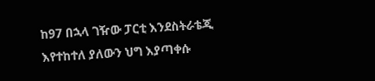ከ97 በኋላ ገዥው ፓርቲ እንደስትራቴጂ እየተከተለ ያለውን ህግ እያጣቀሱ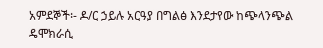አምደኞች፡- ዶ/ር ኃይሉ አርዓያ በግልፅ እንደታየው ከጭላንጭል ዴሞክራሲ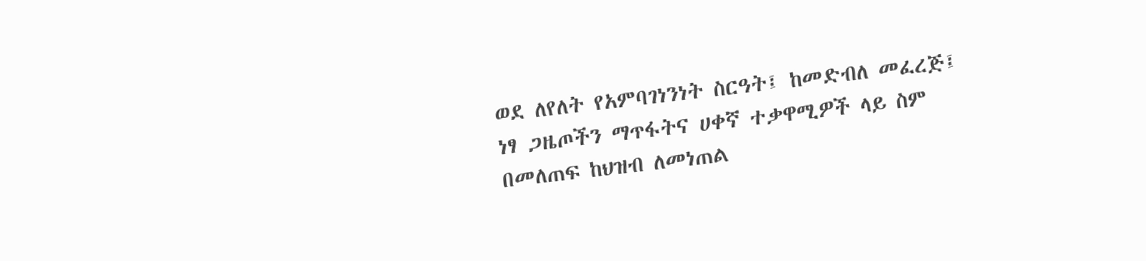ወደ ለየለት የአምባገነንነት ስርዓት፤ ከመድብለ መፈረጅ፤ ነፃ ጋዜጦችን ማጥፋትና ሀቀኛ ተቃዋሚዎች ላይ ስም በመለጠፍ ከህዝብ ለመነጠል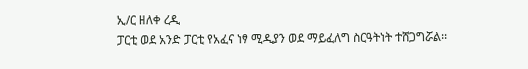ኢ/ር ዘለቀ ረዲ
ፓርቲ ወደ አንድ ፓርቲ የአፈና ነፃ ሚዲያን ወደ ማይፈለግ ስርዓትነት ተሸጋግሯል፡፡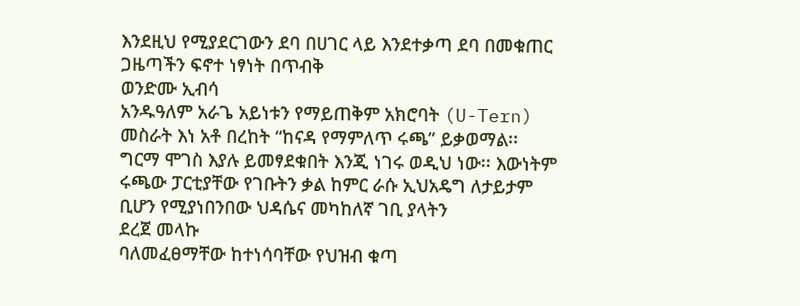እንደዚህ የሚያደርገውን ደባ በሀገር ላይ እንደተቃጣ ደባ በመቁጠር ጋዜጣችን ፍኖተ ነፃነት በጥብቅ
ወንድሙ ኢብሳ
አንዱዓለም አራጌ አይነቱን የማይጠቅም አክሮባት (U-Tern) መስራት እነ አቶ በረከት “ከናዳ የማምለጥ ሩጫ” ይቃወማል፡፡
ግርማ ሞገስ እያሉ ይመፃደቁበት እንጂ ነገሩ ወዲህ ነው፡፡ እውነትም ሩጫው ፓርቲያቸው የገቡትን ቃል ከምር ራሱ ኢህአዴግ ለታይታም ቢሆን የሚያነበንበው ህዳሴና መካከለኛ ገቢ ያላትን
ደረጀ መላኩ
ባለመፈፀማቸው ከተነሳባቸው የህዝብ ቁጣ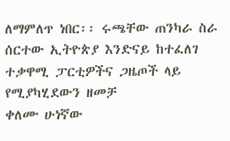ለማምለጥ ነበር፡፡ ሩጫቸው ጠንካራ ስራ ሰርተው ኢትዮጵያ እንድናይ ከተፈለገ ተቃዋሚ ፓርቲዎችና ጋዜጦች ላይ የሚያካሂደውን ዘመቻ
ቀለሙ ሁነኛው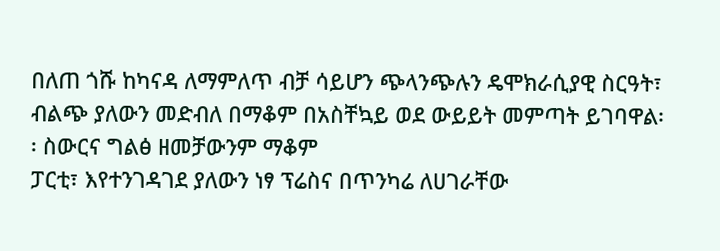በለጠ ጎሹ ከካናዳ ለማምለጥ ብቻ ሳይሆን ጭላንጭሉን ዴሞክራሲያዊ ስርዓት፣ ብልጭ ያለውን መድብለ በማቆም በአስቸኳይ ወደ ውይይት መምጣት ይገባዋል፡፡ ስውርና ግልፅ ዘመቻውንም ማቆም
ፓርቲ፣ እየተንገዳገደ ያለውን ነፃ ፕሬስና በጥንካሬ ለሀገራቸው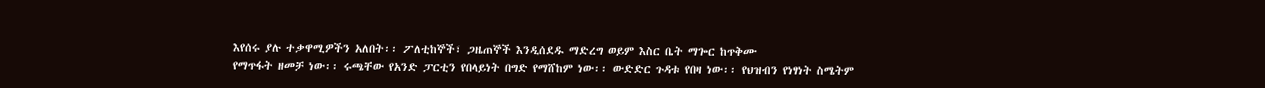እየሰሩ ያሉ ተቃዋሚዎችን አለበት፡፡ ፖለቲከኞች፣ ጋዜጠኞች እንዲሰደዱ ማድረግ ወይም እስር ቤት ማጐር ከጥቅሙ
የማጥፋት ዘመቻ ነው፡፡ ሩጫቸው የአንድ ፓርቲን የበላይነት በግድ የማሸከም ነው፡፡ ውድድር ጉዳቱ የበዛ ነው፡፡ የህዝብን የነፃነት ስሜትም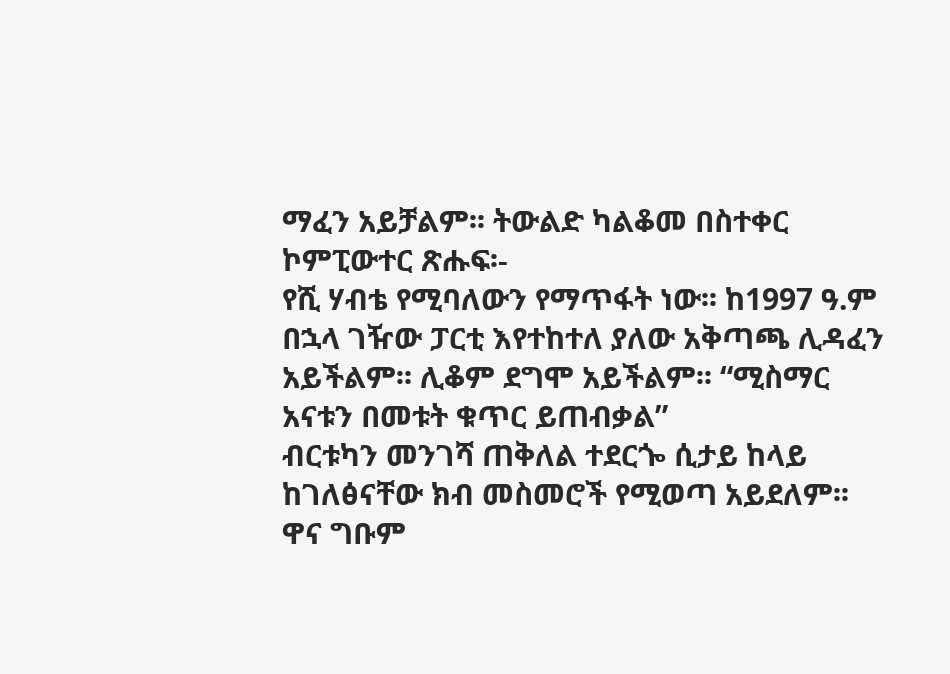ማፈን አይቻልም፡፡ ትውልድ ካልቆመ በስተቀር
ኮምፒውተር ጽሑፍ፡-
የሺ ሃብቴ የሚባለውን የማጥፋት ነው፡፡ ከ1997 ዓ.ም በኋላ ገዥው ፓርቲ እየተከተለ ያለው አቅጣጫ ሊዳፈን አይችልም፡፡ ሊቆም ደግሞ አይችልም፡፡ “ሚስማር አናቱን በመቱት ቁጥር ይጠብቃል”
ብርቱካን መንገሻ ጠቅለል ተደርጐ ሲታይ ከላይ ከገለፅናቸው ክብ መስመሮች የሚወጣ አይደለም፡፡ ዋና ግቡም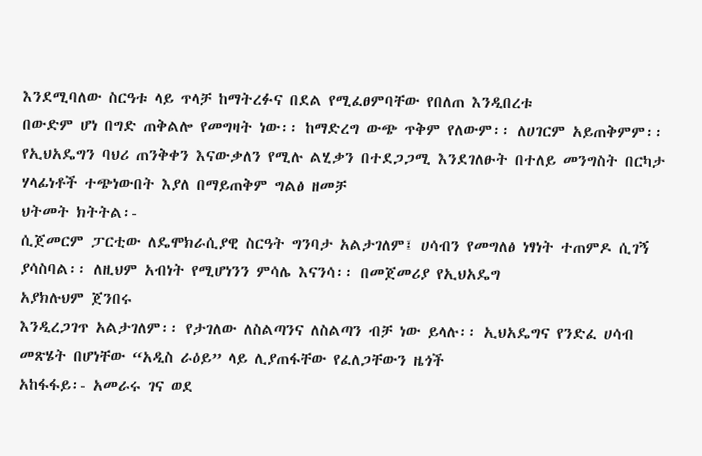እንደሚባለው ስርዓቱ ላይ ጥላቻ ከማትረፉና በደል የሚፈፀምባቸው የበለጠ እንዲበረቱ
በውድም ሆነ በግድ ጠቅልሎ የመግዛት ነው፡፡ ከማድረግ ውጭ ጥቅም የለውም፡፡ ለሀገርም አይጠቅምም፡፡
የኢህአዴግን ባህሪ ጠንቅቀን እናውቃለን የሚሉ ልሂቃን በተደጋጋሚ እንደገለፁት በተለይ መንግስት በርካታ ሃላፊነቶች ተጭነውበት እያለ በማይጠቅም ግልፅ ዘመቻ
ህትመት ክትትል፡-
ሲጀመርም ፓርቲው ለዴሞክራሲያዊ ስርዓት ግንባታ አልታገለም፤ ሀሳብን የመግለፅ ነፃነት ተጠምዶ ሲገኝ ያሳስባል፡፡ ለዚህም አብነት የሚሆነንን ምሳሌ እናንሳ፡፡ በመጀመሪያ የኢህአዴግ
አያክሉህም ጀንበሩ
እንዲረጋገጥ አልታገለም፡፡ የታገለው ለስልጣንና ለስልጣን ብቻ ነው ይላሉ፡፡ ኢህአዴግና የንድፈ ሀሳብ መጽሄት በሆነቸው “አዲስ ራዕይ” ላይ ሊያጠፋቸው የፈለጋቸውን ዜጎች
አከፋፋይ፡- አመራሩ ገና ወደ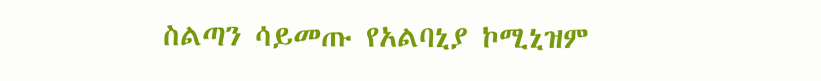ስልጣን ሳይመጡ የአልባኒያ ኮሚኒዝም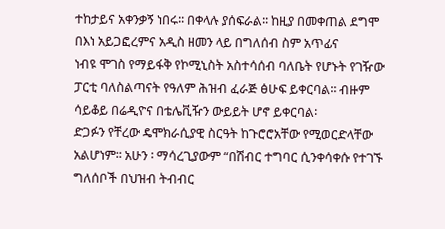ተከታይና አቀንቃኝ ነበሩ፡፡ በቀላሉ ያሰፍራል፡፡ ከዚያ በመቀጠል ደግሞ በእነ አይጋፎረምና አዲስ ዘመን ላይ በግለሰብ ስም አጥፊና
ነብዩ ሞገስ የማይፋቅ የኮሚኒስት አስተሳሰብ ባለቤት የሆኑት የገዥው ፓርቲ ባለስልጣናት የዓለም ሕዝብ ፈራጅ ፅሁፍ ይቀርባል፡፡ ብዙም ሳይቆይ በሬዲዮና በቴሌቪዥን ውይይት ሆኖ ይቀርባል፡
ድጋፉን የቸረው ዴሞክራሲያዊ ስርዓት ከጉሮሮአቸው የሚወርድላቸው አልሆነም፡፡ አሁን ፡ ማሳረጊያውም “በሽብር ተግባር ሲንቀሳቀሱ የተገኙ ግለሰቦች በህዝብ ትብብር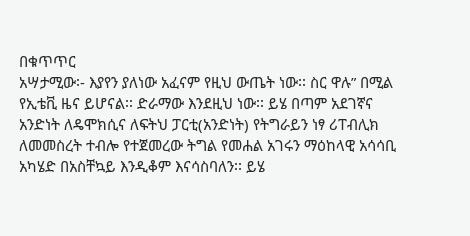በቁጥጥር
አሣታሚው፡- እያየን ያለነው አፈናም የዚህ ውጤት ነው፡፡ ስር ዋሉ” በሚል የኢቴቪ ዜና ይሆናል፡፡ ድራማው እንደዚህ ነው፡፡ ይሄ በጣም አደገኛና
አንድነት ለዴሞክሲና ለፍትህ ፓርቲ(አንድነት) የትግራይን ነፃ ሪፐብሊክ ለመመስረት ተብሎ የተጀመረው ትግል የመሐል አገሩን ማዕከላዊ አሳሳቢ አካሄድ በአስቸኳይ እንዲቆም እናሳስባለን፡፡ ይሄ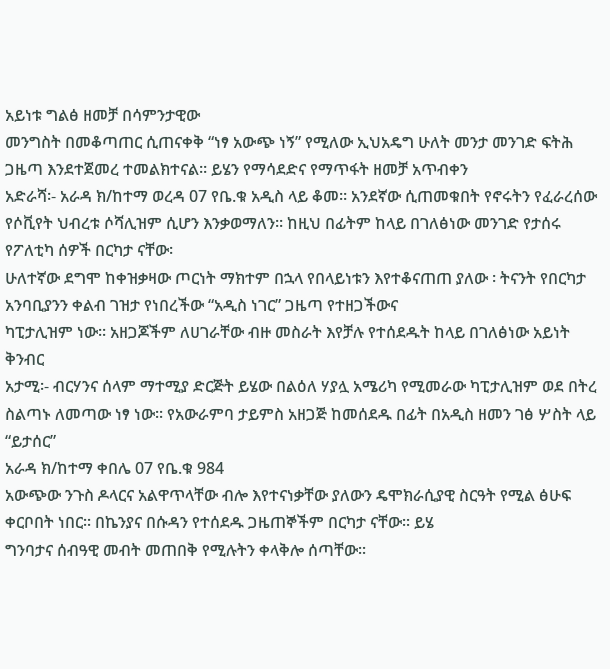አይነቱ ግልፅ ዘመቻ በሳምንታዊው
መንግስት በመቆጣጠር ሲጠናቀቅ “ነፃ አውጭ ነኝ” የሚለው ኢህአዴግ ሁለት መንታ መንገድ ፍትሕ ጋዜጣ እንደተጀመረ ተመልክተናል፡፡ ይሄን የማሳደድና የማጥፋት ዘመቻ አጥብቀን
አድራሻ፡- አራዳ ክ/ከተማ ወረዳ 07 የቤ.ቁ አዲስ ላይ ቆመ፡፡ አንደኛው ሲጠመቁበት የኖሩትን የፈራረሰው የሶቪየት ህብረቱ ሶሻሊዝም ሲሆን እንቃወማለን፡፡ ከዚህ በፊትም ከላይ በገለፅነው መንገድ የታሰሩ የፖለቲካ ሰዎች በርካታ ናቸው፡
ሁለተኛው ደግሞ ከቀዝቃዛው ጦርነት ማክተም በኋላ የበላይነቱን እየተቆናጠጠ ያለው ፡ ትናንት የበርካታ አንባቢያንን ቀልብ ገዝታ የነበረችው “አዲስ ነገር” ጋዜጣ የተዘጋችውና
ካፒታሊዝም ነው፡፡ አዘጋጆችም ለሀገራቸው ብዙ መስራት እየቻሉ የተሰደዱት ከላይ በገለፅነው አይነት ቅንብር
አታሚ፡- ብርሃንና ሰላም ማተሚያ ድርጅት ይሄው በልዕለ ሃያሏ አሜሪካ የሚመራው ካፒታሊዝም ወደ በትረ ስልጣኑ ለመጣው ነፃ ነው፡፡ የአውራምባ ታይምስ አዘጋጅ ከመሰደዱ በፊት በአዲስ ዘመን ገፅ ሦስት ላይ “ይታሰር”
አራዳ ክ/ከተማ ቀበሌ 07 የቤ.ቁ 984
አውጭው ንጉስ ዶላርና አልዋጥላቸው ብሎ እየተናነቃቸው ያለውን ዴሞክራሲያዊ ስርዓት የሚል ፅሁፍ ቀርቦበት ነበር፡፡ በኬንያና በሱዳን የተሰደዱ ጋዜጠኞችም በርካታ ናቸው፡፡ ይሄ
ግንባታና ሰብዓዊ መብት መጠበቅ የሚሉትን ቀላቅሎ ሰጣቸው፡፡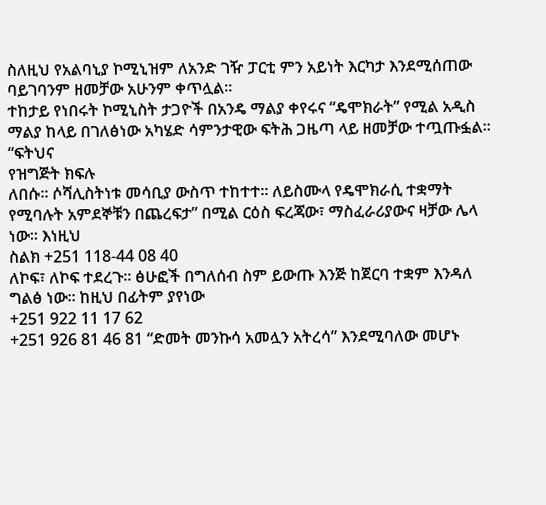ስለዚህ የአልባኒያ ኮሚኒዝም ለአንድ ገዥ ፓርቲ ምን አይነት እርካታ እንደሚሰጠው ባይገባንም ዘመቻው አሁንም ቀጥሏል፡፡
ተከታይ የነበሩት ኮሚኒስት ታጋዮች በአንዴ ማልያ ቀየሩና “ዴሞክራት” የሚል አዲስ ማልያ ከላይ በገለፅነው አካሄድ ሳምንታዊው ፍትሕ ጋዜጣ ላይ ዘመቻው ተጧጡፏል፡፡ “ፍትህና
የዝግጅት ክፍሉ
ለበሱ፡፡ ሶሻሊስትነቱ መሳቢያ ውስጥ ተከተተ፡፡ ለይስሙላ የዴሞክራሲ ተቋማት የሚባሉት አምደኞቹን በጨረፍታ” በሚል ርዕስ ፍረጃው፣ ማስፈራሪያውና ዛቻው ሌላ ነው፡፡ እነዚህ
ስልክ +251 118-44 08 40
ለኮፍ፣ ለኮፍ ተደረጉ፡፡ ፅሁፎች በግለሰብ ስም ይውጡ እንጅ ከጀርባ ተቋም እንዳለ ግልፅ ነው፡፡ ከዚህ በፊትም ያየነው
+251 922 11 17 62
+251 926 81 46 81 “ድመት መንኩሳ አመሏን አትረሳ” እንደሚባለው መሆኑ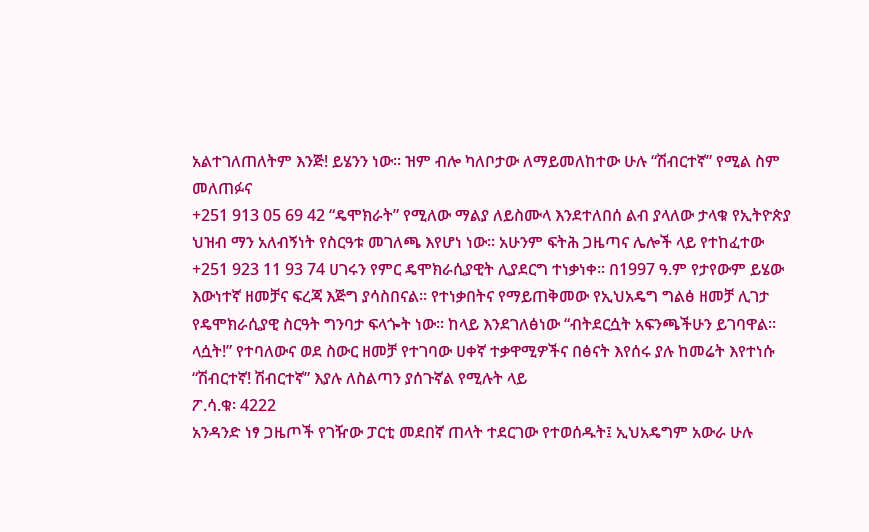አልተገለጠለትም እንጅ! ይሄንን ነው፡፡ ዝም ብሎ ካለቦታው ለማይመለከተው ሁሉ “ሽብርተኛ” የሚል ስም መለጠፉና
+251 913 05 69 42 “ዴሞክራት” የሚለው ማልያ ለይስሙላ እንደተለበሰ ልብ ያላለው ታላቁ የኢትዮጵያ ህዝብ ማን አለብኝነት የስርዓቱ መገለጫ እየሆነ ነው፡፡ አሁንም ፍትሕ ጋዜጣና ሌሎች ላይ የተከፈተው
+251 923 11 93 74 ሀገሩን የምር ዴሞክራሲያዊት ሊያደርግ ተነቃነቀ፡፡ በ1997 ዓ.ም የታየውም ይሄው እውነተኛ ዘመቻና ፍረጃ እጅግ ያሳስበናል፡፡ የተነቃበትና የማይጠቅመው የኢህአዴግ ግልፅ ዘመቻ ሊገታ
የዴሞክራሲያዊ ስርዓት ግንባታ ፍላጐት ነው፡፡ ከላይ እንደገለፅነው “ብትደርሷት አፍንጫችሁን ይገባዋል፡፡
ላሷት!” የተባለውና ወደ ስውር ዘመቻ የተገባው ሀቀኛ ተቃዋሚዎችና በፅናት እየሰሩ ያሉ ከመሬት እየተነሱ “ሽብርተኛ! ሽብርተኛ” እያሉ ለስልጣን ያሰጉኛል የሚሉት ላይ
ፖ.ሳ.ቁ፡ 4222
አንዳንድ ነፃ ጋዜጦች የገዥው ፓርቲ መደበኛ ጠላት ተደርገው የተወሰዱት፤ ኢህአዴግም አውራ ሁሉ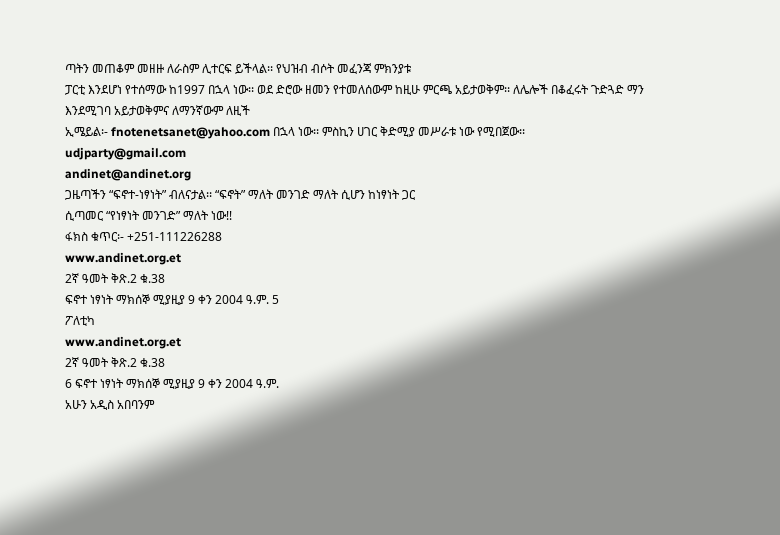ጣትን መጠቆም መዘዙ ለራስም ሊተርፍ ይችላል፡፡ የህዝብ ብሶት መፈንጃ ምክንያቱ
ፓርቲ እንደሆነ የተሰማው ከ1997 በኋላ ነው፡፡ ወደ ድሮው ዘመን የተመለሰውም ከዚሁ ምርጫ አይታወቅም፡፡ ለሌሎች በቆፈሩት ጉድጓድ ማን እንደሚገባ አይታወቅምና ለማንኛውም ለዚች
ኢሜይል፡- fnotenetsanet@yahoo.com በኋላ ነው፡፡ ምስኪን ሀገር ቅድሚያ መሥራቱ ነው የሚበጀው፡፡
udjparty@gmail.com
andinet@andinet.org
ጋዜጣችን “ፍኖተ-ነፃነት” ብለናታል፡፡ “ፍኖት” ማለት መንገድ ማለት ሲሆን ከነፃነት ጋር
ሲጣመር “የነፃነት መንገድ” ማለት ነው!!
ፋክስ ቁጥር፡- +251-111226288
www.andinet.org.et
2ኛ ዓመት ቅጽ.2 ቁ.38
ፍኖተ ነፃነት ማክሰኞ ሚያዚያ 9 ቀን 2004 ዓ.ም. 5
ፖለቲካ
www.andinet.org.et
2ኛ ዓመት ቅጽ.2 ቁ.38
6 ፍኖተ ነፃነት ማክሰኞ ሚያዚያ 9 ቀን 2004 ዓ.ም.
አሁን አዲስ አበባንም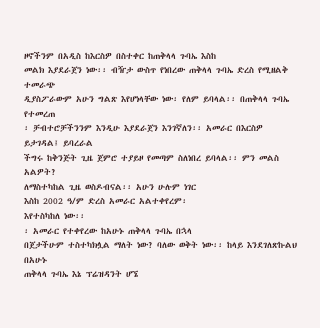ዞኖችንም በአዲስ ከእርስዎ በስተቀር ከጠቅላላ ጉባኤ እስከ
መልክ እያደራጀን ነው፡፡ ብዥታ ውስጥ የነበረው ጠቅላላ ጉባኤ ድረስ የሚዘልቅ ተመራጭ
ዲያስፖራውም አሁን ግልጽ እየሆነላቸው ነው፡ የለም ይባላል፡፡ በጠቅላላ ጉባኤ የተመረጠ
፡ ቻብተሮቻችንንም እንዲሁ እያደራጀን እንገኛለን፡፡ አመራር በእርስዎ ይታገዳል፤ ይባረራል
ችግሩ ከቅንጅት ጊዜ ጀምሮ ተያይዞ የመጣም ስለነበረ ይባላል፡፡ ምን መልስ አልዎት?
ለማስተካከል ጊዜ ወስዶብናል፡፡ አሁን ሁሉም ነገር
እስከ 2002 ዓ/ም ድረስ አመራር አልተቀየረም፡
እየተስካከለ ነው፡፡
፡ አመራር የተቀየረው ከአሁኑ ጠቅላላ ጉባኤ በኋላ
በጀታችሁም ተስተካክሏል ማለት ነው? ባለው ወቅት ነው፡፡ ከላይ እንደገለጽኩልህ በአሁኑ
ጠቅላላ ጉባኤ እኔ ፕሬዝዳንት ሆኜ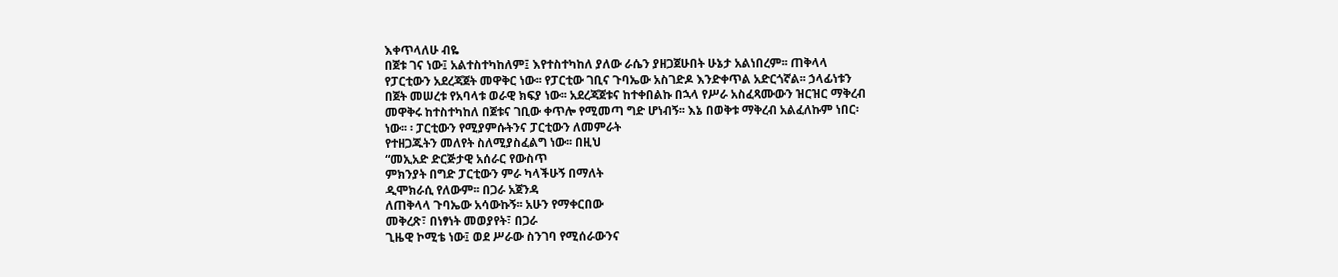እቀጥላለሁ ብዬ
በጀቱ ገና ነው፤ አልተስተካከለም፤ እየተስተካከለ ያለው ራሴን ያዘጋጀሁበት ሁኔታ አልነበረም፡፡ ጠቅላላ
የፓርቲውን አደረጃጀት መዋቅር ነው፡፡ የፓርቲው ገቢና ጉባኤው አስገድዶ እንድቀጥል አድርጎኛል፡፡ ኃላፊነቱን
በጀት መሠረቱ የአባላቱ ወራዊ ክፍያ ነው፡፡ አደረጃጀቱና ከተቀበልኩ በኋላ የሥራ አስፈጻሙውን ዝርዝር ማቅረብ
መዋቅሩ ከተስተካከለ በጀቱና ገቢው ቀጥሎ የሚመጣ ግድ ሆነብኝ፡፡ እኔ በወቅቱ ማቅረብ አልፈለኩም ነበር፡
ነው፡፡ ፡ ፓርቲውን የሚያምሱትንና ፓርቲውን ለመምራት
የተዘጋጁትን መለየት ስለሚያስፈልግ ነው፡፡ በዚህ
“መኢአድ ድርጅታዊ አሰራር የውስጥ
ምክንያት በግድ ፓርቲውን ምራ ካላችሁኝ በማለት
ዲሞክራሲ የለውም፡፡ በጋራ አጀንዳ
ለጠቅላላ ጉባኤው አሳውኩኝ፡፡ አሁን የማቀርበው
መቅረጽ፣ በነፃነት መወያየት፣ በጋራ
ጊዜዊ ኮሚቴ ነው፤ ወደ ሥራው ስንገባ የሚሰራውንና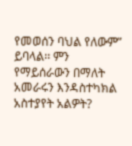የመወሰን ባህል የለውም” ይባላል፡፡ ምን
የማይሰራውን በማለት አመራሩን እንዳስተካክል
አስተያየት አልዎት?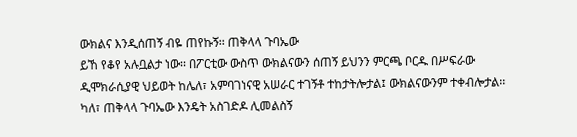ውክልና እንዲሰጠኝ ብዬ ጠየኩኝ፡፡ ጠቅላላ ጉባኤው
ይኸ የቆየ አሉቧልታ ነው፡፡ በፖርቲው ውስጥ ውክልናውን ሰጠኝ ይህንን ምርጫ ቦርዱ በሥፍራው
ዲሞክራሲያዊ ህይወት ከሌለ፣ አምባገነናዊ አሠራር ተገኝቶ ተከታትሎታል፤ ውክልናውንም ተቀብሎታል፡፡
ካለ፣ ጠቅላላ ጉባኤው እንዴት አስገድዶ ሊመልስኝ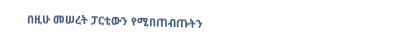በዚሁ መሠረት ፓርቲውን የሚበጠብጡትን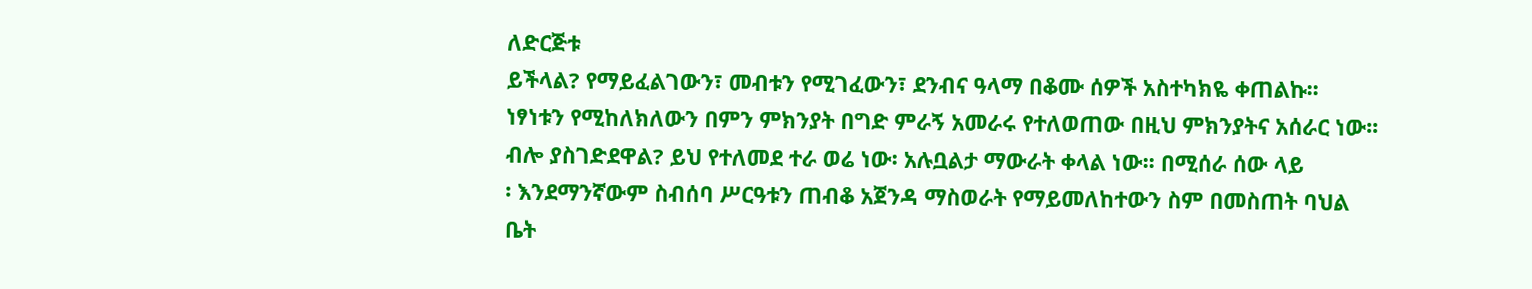ለድርጅቱ
ይችላል? የማይፈልገውን፣ መብቱን የሚገፈውን፣ ደንብና ዓላማ በቆሙ ሰዎች አስተካክዬ ቀጠልኩ፡፡
ነፃነቱን የሚከለክለውን በምን ምክንያት በግድ ምራኝ አመራሩ የተለወጠው በዚህ ምክንያትና አሰራር ነው፡፡
ብሎ ያስገድደዋል? ይህ የተለመደ ተራ ወሬ ነው፡ አሉቧልታ ማውራት ቀላል ነው፡፡ በሚሰራ ሰው ላይ
፡ እንደማንኛውም ስብሰባ ሥርዓቱን ጠብቆ አጀንዳ ማስወራት የማይመለከተውን ስም በመስጠት ባህል
ቤት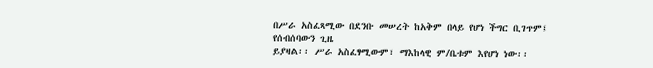በሥራ አስፈጻሚው በደንቡ መሠረት ከአቅም በላይ የሆነ ችግር ቢገጥም፤ የሰብሰባውን ጊዜ
ይያዛል፡፡ ሥራ አስፈፃሚውም፣ ማእከላዊ ም/ቤቱም እየሆነ ነው፡፡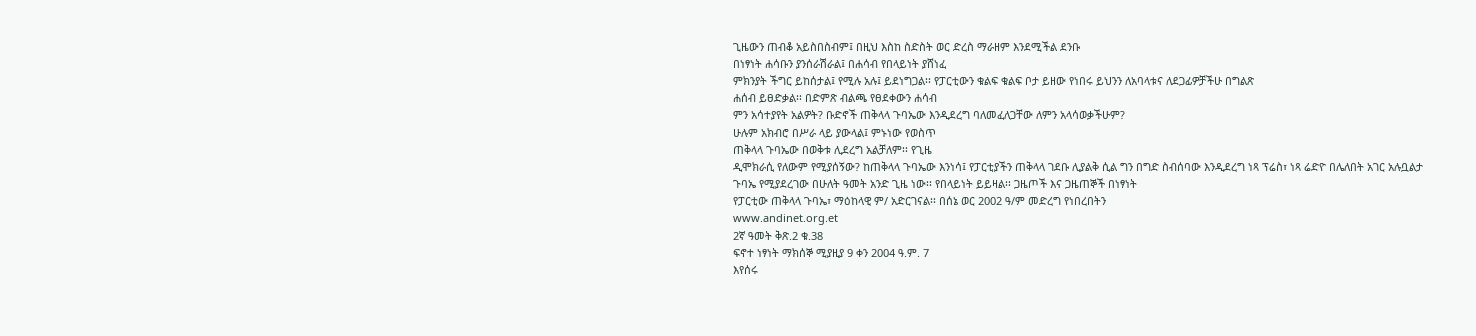ጊዜውን ጠብቆ አይስበስብም፤ በዚህ እስከ ስድስት ወር ድረስ ማራዘም እንደሚችል ደንቡ
በነፃነት ሐሳቡን ያንሰራሽራል፤ በሐሳብ የበላይነት ያሸነፈ
ምክንያት ችግር ይከሰታል፤ የሚሉ አሉ፤ ይደነግጋል፡፡ የፓርቲውን ቁልፍ ቁልፍ ቦታ ይዘው የነበሩ ይህንን ለአባላቱና ለደጋፊዎቻችሁ በግልጽ
ሐሰብ ይፀድቃል፡፡ በድምጽ ብልጫ የፀደቀውን ሐሳብ
ምን አሳተያየት አልዎት? ቡድኖች ጠቅላላ ጉባኤው እንዲደረግ ባለመፈለጋቸው ለምን አላሳወቃችሁም?
ሁሉም አክብሮ በሥራ ላይ ያውላል፤ ምኑነው የወስጥ
ጠቅላላ ጉባኤው በወቅቱ ሊደረግ አልቻለም፡፡ የጊዜ
ዲሞክራሲ የለውም የሚያሰኝው? ከጠቅላላ ጉባኤው እንነሳ፤ የፓርቲያችን ጠቅላላ ገደቡ ሊያልቅ ሲል ግን በግድ ስብሰባው እንዲደረግ ነጻ ፕሬስ፣ ነጻ ሬድዮ በሌለበት አገር አሉቧልታ
ጉባኤ የሚያደረገው በሁለት ዓመት አንድ ጊዜ ነው፡፡ የበላይነት ይይዛል፡፡ ጋዜጦች እና ጋዜጠኞች በነፃነት
የፓርቲው ጠቅላላ ጉባኤ፣ ማዕከላዊ ም/ አድርገናል፡፡ በሰኔ ወር 2002 ዓ/ም መድረግ የነበረበትን
www.andinet.org.et
2ኛ ዓመት ቅጽ.2 ቁ.38
ፍኖተ ነፃነት ማክሰኞ ሚያዚያ 9 ቀን 2004 ዓ.ም. 7
እየሰሩ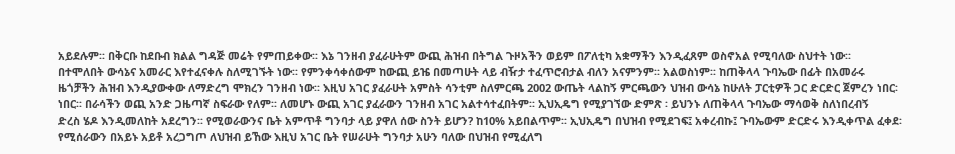አይደሉም፡፡ በቅርቡ ከደቡብ ክልል ግዳጅ መሬት የምጠይቀው፡፡ እኔ ገንዘብ ያፈራሁትም ውጪ ሕዝብ በትግል ጉዞአችን ወይም በፖለቲካ አቋማችን እንዲፈጸም ወስኖአል የሚባለው ስህተት ነው፡፡
በተሞለበት ውሳኔና አመራር እየተፈናቀሉ ስለሚገኙት ነው፡፡ የምንቀሳቀሰውም ከውጪ ይዤ በመጣሁት ላይ ብዥታ ተፈጥሮብታል ብለን አናምንም፡፡ አልወስነም፡፡ ከጠቅላላ ጉባኤው በፊት በአመራሩ
ዜጎቻችን ሕዝብ እንዲያውቀው ለማድረግ ሞክረን ገንዘብ ነው፡፡ እዚህ አገር ያፈራሁት አምስት ሳንቲም ስለምርጫ 2002 ውጤት ላልከኝ ምርጫውን ህዝብ ውሳኔ ከሁለት ፓርቲዎች ጋር ድርድር ጀምረን ነበር፡
ነበር፡፡ በራሳችን ወጪ አንድ ጋዜጣኛ ስፍራው የለም፡፡ ለመሆኑ ውጪ አገር ያፈራውን ገንዘብ አገር አልተሳተፈበትም፡፡ ኢህኢዴግ የሚያገኘው ድምጽ ፡ ይህንኑ ለጠቅላላ ጉባኤው ማሳወቅ ስለነበረብኝ
ድረስ ሄዶ እንዲመለከት አደረግን፡፡ የሚወራውንና ቤት አምጥቶ ግንባታ ላይ ያዋለ ሰው ስንት ይሆን? ከ10% አይበልጥም፡፡ ኢህኢዴግ በህዝብ የሚደገፍ፤ አቀረብኩ፤ ጉባኤውም ድርድሩ እንዲቀጥል ፈቀደ፡
የሚሰራውን በአይኑ አይቶ አረጋግጦ ለህዝብ ይኸው እዚህ አገር ቤት የሠራሁት ግንባታ አሁን ባለው በህዝብ የሚፈለግ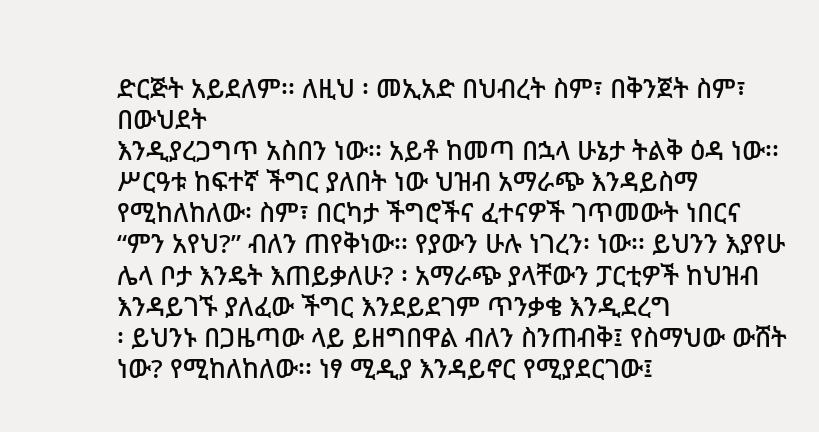ድርጅት አይደለም፡፡ ለዚህ ፡ መኢአድ በህብረት ስም፣ በቅንጀት ስም፣ በውህደት
እንዲያረጋግጥ አስበን ነው፡፡ አይቶ ከመጣ በኋላ ሁኔታ ትልቅ ዕዳ ነው፡፡ ሥርዓቱ ከፍተኛ ችግር ያለበት ነው ህዝብ አማራጭ እንዳይስማ የሚከለከለው፡ ስም፣ በርካታ ችግሮችና ፈተናዎች ገጥመውት ነበርና
“ምን አየህ?” ብለን ጠየቅነው፡፡ የያውን ሁሉ ነገረን፡ ነው፡፡ ይህንን እያየሁ ሌላ ቦታ እንዴት እጠይቃለሁ? ፡ አማራጭ ያላቸውን ፓርቲዎች ከህዝብ እንዳይገኙ ያለፈው ችግር እንደይደገም ጥንቃቄ እንዲደረግ
፡ ይህንኑ በጋዜጣው ላይ ይዘግበዋል ብለን ስንጠብቅ፤ የስማህው ውሸት ነው? የሚከለከለው፡፡ ነፃ ሚዲያ እንዳይኖር የሚያደርገው፤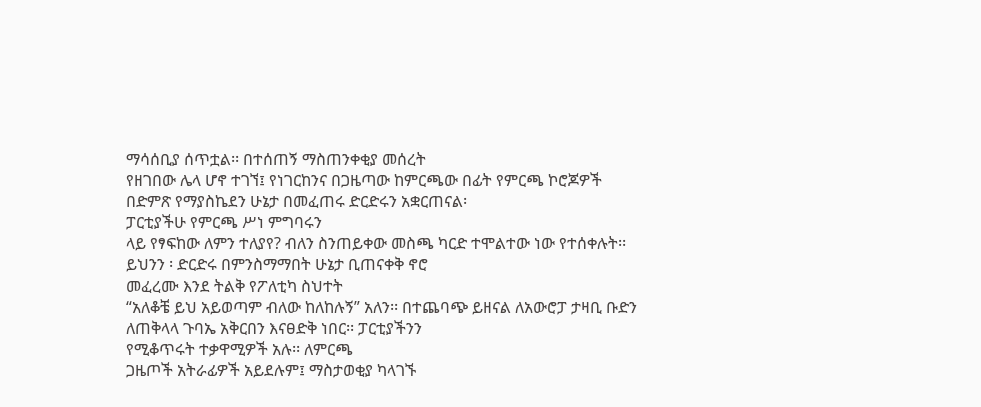ማሳሰቢያ ሰጥቷል፡፡ በተሰጠኝ ማስጠንቀቂያ መሰረት
የዘገበው ሌላ ሆኖ ተገኘ፤ የነገርከንና በጋዜጣው ከምርጫው በፊት የምርጫ ኮሮጆዎች በድምጽ የማያስኬደን ሁኔታ በመፈጠሩ ድርድሩን አቋርጠናል፡
ፓርቲያችሁ የምርጫ ሥነ ምግባሩን
ላይ የፃፍከው ለምን ተለያየ? ብለን ስንጠይቀው መስጫ ካርድ ተሞልተው ነው የተሰቀሉት፡፡ ይህንን ፡ ድርድሩ በምንስማማበት ሁኔታ ቢጠናቀቅ ኖሮ
መፈረሙ እንደ ትልቅ የፖለቲካ ስህተት
“አለቆቼ ይህ አይወጣም ብለው ከለከሉኝ” አለን፡፡ በተጨባጭ ይዘናል ለአውሮፓ ታዛቢ ቡድን ለጠቅላላ ጉባኤ አቅርበን እናፀድቅ ነበር፡፡ ፓርቲያችንን
የሚቆጥሩት ተቃዋሚዎች አሉ፡፡ ለምርጫ
ጋዜጦች አትራፊዎች አይደሉም፤ ማስታወቂያ ካላገኙ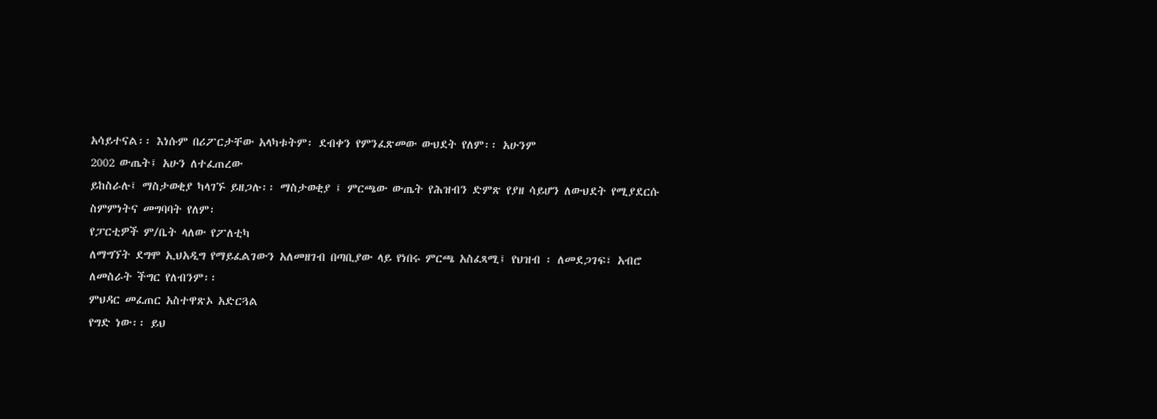አሳይተናል፡፡ እነሱም በሪፖርታቸው አላካቱትም፡ ደብቀን የምንፈጽመው ውህደት የለም፡፡ አሁንም
2002 ውጤት፤ አሁን ለተፈጠረው
ይከስራሉ፤ ማስታወቂያ ካላገኙ ይዘጋሉ፡፡ ማስታወቂያ ፤ ምርጫው ውጤት የሕዝብን ድምጽ የያዘ ሳይሆን ለውህደት የሚያደርሱ ስምምነትና መግባባት የለም፡
የፓርቲዎች ም/ቤት ላለው የፖለቲካ
ለማግኘት ደግሞ ኢህአዲግ የማይፈልገውን አለመዘገብ በጣቢያው ላይ የነበሩ ምርጫ አስፈጻሚ፤ የህዝብ ፡ ለመደጋገፍ፣ አብሮ ለመስራት ችግር የለብንም፡፡
ምህዳር መፈጠር አስተዋጽኦ አድርጓል
የግድ ነው፡፡ ይህ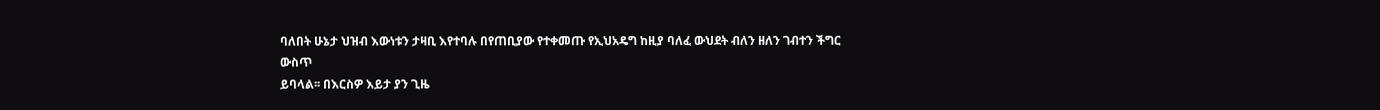ባለበት ሁኔታ ህዝብ እውነቱን ታዛቢ እየተባሉ በየጠቢያው የተቀመጡ የኢህአዴግ ከዚያ ባለፈ ውህደት ብለን ዘለን ገብተን ችግር ውስጥ
ይባላል፡፡ በእርስዎ እይታ ያን ጊዜ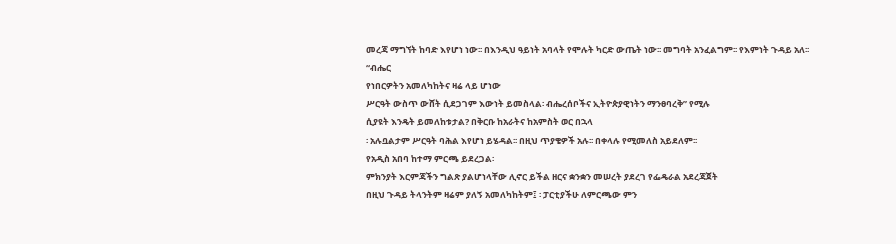መረጃ ማግኘት ከባድ እየሆነ ነው፡፡ በእንዲህ ዓይነት አባላት የሞሉት ካርድ ውጤት ነው፡፡ መግባት አንፈልግም፡፡ የእምነት ጉዳይ አለ፡፡ “ብሔር
የነበርዎትን አመለካከትና ዛሬ ላይ ሆነው
ሥርዓት ውስጥ ውሸት ሲደጋገም እውነት ይመስላል፡ ብሔረሰቦችና ኢትዮጵያዊነትን ማንፀባረቅ” የሚሉ
ሲያዩት እንዴት ይመለከቱታል? በቅርቡ ከአራትና ከአምስት ወር በኋላ
፡ አሉቧልታም ሥርዓት ባሕል እየሆነ ይሄዳል፡፡ በዚህ ጥያቄዎች አሉ፡፡ በቀላሉ የሚመለስ አይደለም፡፡
የአዲስ አበባ ከተማ ምርጫ ይደረጋል፡
ምክንያት እርምጃችን ግልጽ ያልሆነላቸው ሊኖር ይችል ዘርና ቋንቋን መሠረት ያደረገ የፌዴራል አደረጃጀት
በዚህ ጉዳይ ትላንትም ዛሬም ያለኝ አመለካከትም፤ ፡ ፓርቲያችሁ ለምርጫው ምን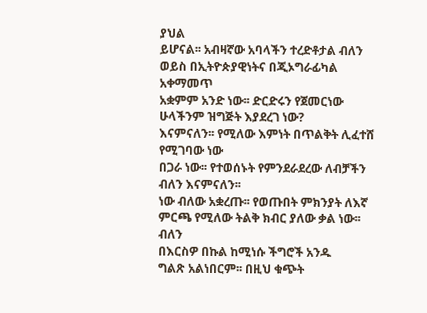ያህል
ይሆናል፡፡ አብዛኛው አባላችን ተረድቶታል ብለን ወይስ በኢትዮጵያዊነትና በጂኦግራፊካል አቀማመጥ
አቋምም አንድ ነው፡፡ ድርድሩን የጀመርነው ሁላችንም ዝግጅት እያደረገ ነው?
እናምናለን፡፡ የሚለው እምነት በጥልቅት ሊፈተሸ የሚገባው ነው
በጋራ ነው፡፡ የተወሰኑት የምንደራደረው ለብቻችን
ብለን እናምናለን፡፡
ነው ብለው አቋረጡ፡፡ የወጡበት ምክንያት ለእኛ ምርጫ የሚለው ትልቅ ክብር ያለው ቃል ነው፡፡ ብለን
በእርስዎ በኩል ከሚነሱ ችግሮች አንዱ
ግልጽ አልነበርም፡፡ በዚህ ቁጭት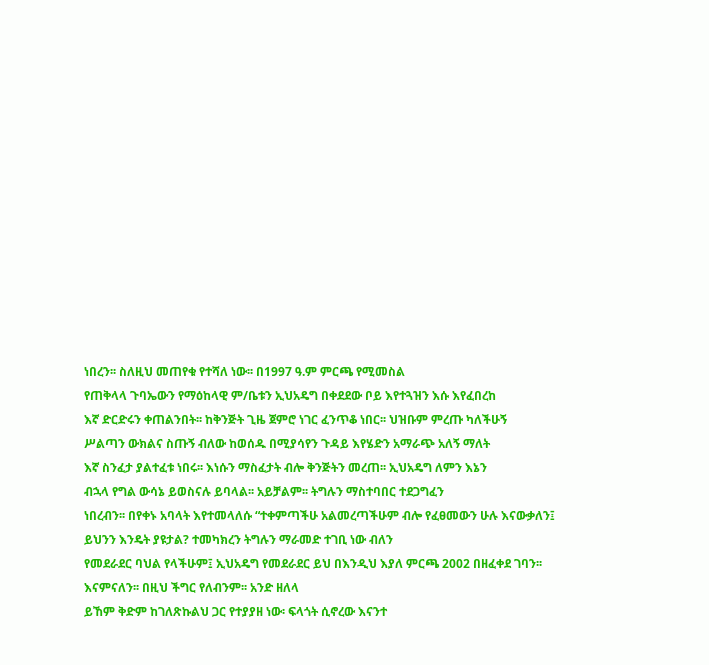ነበረን፡፡ ስለዚህ መጠየቁ የተሻለ ነው፡፡ በ1997 ዓ.ም ምርጫ የሚመስል
የጠቅላላ ጉባኤውን የማዕከላዊ ም/ቤቱን ኢህአዴግ በቀደደው ቦይ እየተጓዝን እሱ እየፈበረከ
እኛ ድርድሩን ቀጠልንበት፡፡ ከቅንጅት ጊዜ ጀምሮ ነገር ፈንጥቆ ነበር፡፡ ህዝቡም ምረጡ ካለችሁኝ
ሥልጣን ውክልና ስጡኝ ብለው ከወሰዱ በሚያሳየን ጉዳይ እየሄድን አማራጭ አለኝ ማለት
እኛ ስንፈታ ያልተፈቱ ነበሩ፡፡ እነሱን ማስፈታት ብሎ ቅንጅትን መረጠ፡፡ ኢህአዴግ ለምን እኔን
ብኋላ የግል ውሳኔ ይወስናሉ ይባላል፡፡ አይቻልም፡፡ ትግሉን ማስተባበር ተደጋግፈን
ነበረብን፡፡ በየቀኑ አባላት እየተመላለሱ “ተቀምጣችሁ አልመረጣችሁም ብሎ የፈፀመውን ሁሉ እናውቃለን፤
ይህንን እንዴት ያዩታል? ተመካክረን ትግሉን ማራመድ ተገቢ ነው ብለን
የመደራደር ባህል የላችሁም፤ ኢህአዴግ የመደራደር ይህ በእንዲህ እያለ ምርጫ 2002 በዘፈቀደ ገባን፡፡ እናምናለን፡፡ በዚህ ችግር የለብንም፡፡ አንድ ዘለላ
ይኸም ቅድም ከገለጽኩልህ ጋር የተያያዘ ነው፡ ፍላጎት ሲኖረው እናንተ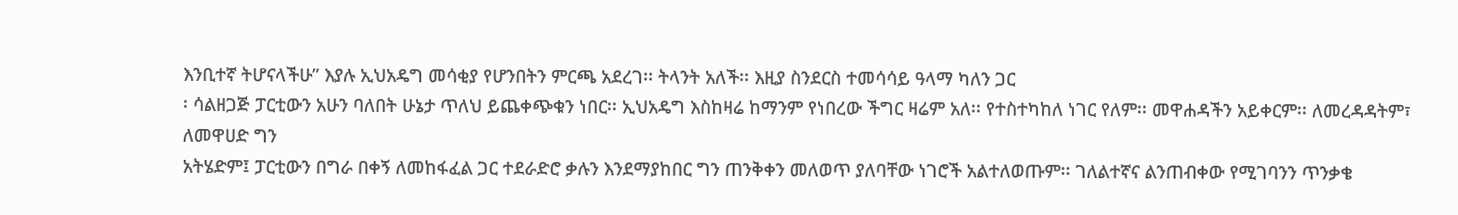እንቢተኛ ትሆናላችሁ” እያሉ ኢህአዴግ መሳቂያ የሆንበትን ምርጫ አደረገ፡፡ ትላንት አለች፡፡ እዚያ ስንደርስ ተመሳሳይ ዓላማ ካለን ጋር
፡ ሳልዘጋጅ ፓርቲውን አሁን ባለበት ሁኔታ ጥለህ ይጨቀጭቁን ነበር፡፡ ኢህአዴግ እስከዛሬ ከማንም የነበረው ችግር ዛሬም አለ፡፡ የተስተካከለ ነገር የለም፡፡ መዋሐዳችን አይቀርም፡፡ ለመረዳዳትም፣ ለመዋሀድ ግን
አትሄድም፤ ፓርቲውን በግራ በቀኝ ለመከፋፈል ጋር ተደራድሮ ቃሉን እንደማያከበር ግን ጠንቅቀን መለወጥ ያለባቸው ነገሮች አልተለወጡም፡፡ ገለልተኛና ልንጠብቀው የሚገባንን ጥንቃቄ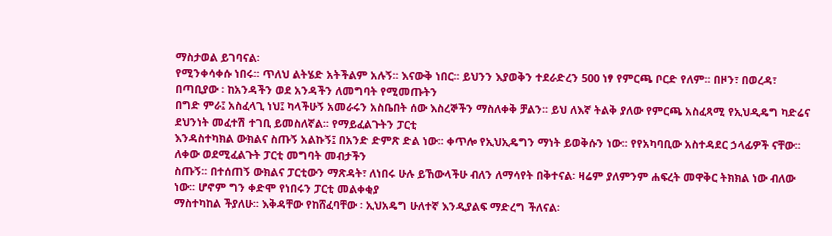ማስታወል ይገባናል፡
የሚንቀሳቀሱ ነበሩ፡፡ ጥለህ ልትሄድ አትችልም አሉኝ፡፡ እናውቅ ነበር፡፡ ይህንን እያወቅን ተደራድረን 500 ነፃ የምርጫ ቦርድ የለም፡፡ በዞን፣ በወረዳ፣ በጣቢያው ፡ ከአንዳችን ወደ አንዳችን ለመግባት የሚመጡትን
በግድ ምራ፤ አስፈላጊ ነህ፤ ካላችሁኝ አመራሩን አስቤበት ሰው እስረኞችን ማስለቀቅ ቻልን፡፡ ይህ ለእኛ ትልቅ ያለው የምርጫ አስፈጻሚ የኢህዲዴግ ካድሬና ደህንነት መፈተሽ ተገቢ ይመስለኛል፡፡ የማይፈልጉትን ፓርቲ
እንዳስተካክል ውክልና ስጡኝ አልኩኝ፤ በአንድ ድምጽ ድል ነው፡፡ ቀጥሎ የኢህኢዴግን ማነት ይወቅሱን ነው፡፡ የየአካባቢው አስተዳደር ኃላፊዎች ናቸው፡፡ ለቀው ወደሚፈልጉት ፓርቲ መግባት መብታችን
ስጡኝ፡፡ በተሰጠኝ ውክልና ፓርቲውን ማጽዳት፣ ለነበሩ ሁሉ ይኸውላችሁ ብለን ለማሳየት በቅተናል፡ ዛሬም ያለምንም ሐፍረት መዋቅር ትክክል ነው ብለው ነው፡፡ ሆኖም ግን ቀድሞ የነበሩን ፓርቲ መልቀቂያ
ማስተካከል ችያለሁ፡፡ እቅዳቸው የከሸፈባቸው ፡ ኢህአዴግ ሁለተኛ እንዲያልፍ ማድረግ ችለናል፡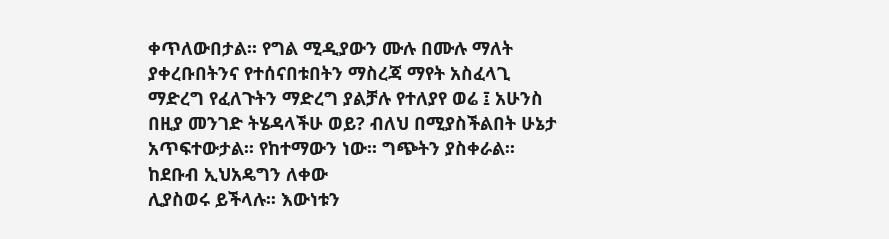ቀጥለውበታል፡፡ የግል ሚዲያውን ሙሉ በሙሉ ማለት ያቀረቡበትንና የተሰናበቱበትን ማስረጃ ማየት አስፈላጊ
ማድረግ የፈለጉትን ማድረግ ያልቻሉ የተለያየ ወሬ ፤ አሁንስ በዚያ መንገድ ትሄዳላችሁ ወይ? ብለህ በሚያስችልበት ሁኔታ አጥፍተውታል፡፡ የከተማውን ነው፡፡ ግጭትን ያስቀራል፡፡ ከደቡብ ኢህአዴግን ለቀው
ሊያስወሩ ይችላሉ፡፡ እውነቱን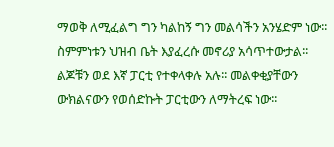ማወቅ ለሚፈልግ ግን ካልከኝ ግን መልሳችን አንሄድም ነው፡፡ ስምምነቱን ህዝብ ቤት እያፈረሱ መኖሪያ አሳጥተውታል፡፡ ልጆቹን ወደ እኛ ፓርቲ የተቀላቀሉ አሉ፡፡ መልቀቂያቸውን
ውክልናውን የወሰድኩት ፓርቲውን ለማትረፍ ነው፡፡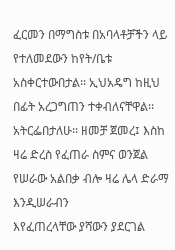ፈርመን በማግስቱ በአባላቶቻችን ላይ የተለመደውን ከየት/ቤቱ አስቀርተውበታል፡፡ ኢህአዴግ ከዚህ በፊት አረጋግጠን ተቀብለናቸዋል፡፡
አትርፌበታለሁ፡፡ ዘመቻ ጀመረ፤ እስከ ዛሬ ድረስ የፈጠራ ስምና ወንጀል የሠራው አልበቃ ብሎ ዛሬ ሌላ ድራማ እንዲሠራብን
እየፈጠረላቸው ያሻውን ያደርገል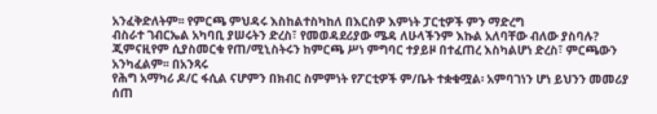አንፈቅድለትም፡፡ የምርጫ ምህዳሩ እስከልተስካከለ በእርስዎ እምነት ፓርቲዎች ምን ማድረግ
ብስራተ ገብርኤል አካባቢ ያሠሩትን ድረስ፣ የመወዳደሪያው ሜዳ ለሁላችንም እኩል አለባቸው ብለው ያስባሉ?
ጂምናዚየም ሲያስመርቁ የጠ/ሚኒስትሩን ከምርጫ ሥነ ምግባር ተያይዞ በተፈጠረ እስካልሆነ ድረስ፣ ምርጫውን አንካፈልም፡፡ በአንጻሩ
የሕግ አማካሪ ዶ/ር ፋሲል ናሆምን በክብር ስምምነት የፖርቲዎች ም/ቤት ተቋቁሟል፡ አምባገነን ሆነ ይህንን መመሪያ ሰጠ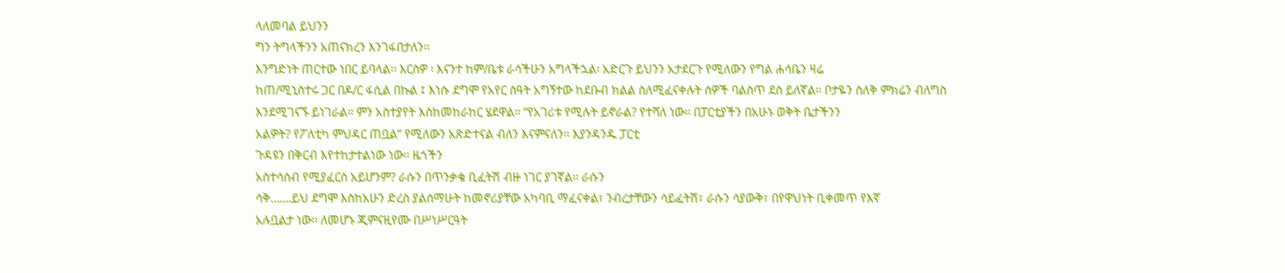ላለመባል ይህንን
ግን ትግላችንን አጠናክረን እንገፋበታለን፡፡
እንግድነት ጠርተው ነበር ይባላል፡፡ እርስዎ ፡ እናንተ ከም/ቤቱ ራሳችሁን አግላችኋል፡ አድርጉ ይህንን አታደርጉ የሚለውን የግል ሐሳቤን ዛሬ
ከጠ/ሚኒስተሩ ጋር በዶ/ር ፋሲል በኩል ፤ እነሱ ደግሞ የአየር ስዓት አግኝተው ከደቡብ ክልል ስለሚፈናቀሉት ሰዎች ባልስጥ ደስ ይለኛል፡፡ ቦታዬን ስለቅ ምክሬን ብለግስ
እንደሚገናኙ ይነገራል፡፡ ምን አስተያየት እስከመከራከር ሄደዋል፡፡ “የአገሪቱ የሚሉት ይኖራል? የተሻለ ነው፡፡ በፓርቲያችን በአሁኑ ወቅት ቤታችንን
አልዎት? የፖለቲካ ምህዳር ጠቧል” የሚለውን አጽድተናል ብለን እናምናለን፡፡ እያንዳንዱ ፓርቲ
ጉዳዩን በቅርብ እየተከታተልነው ነው፡፡ ዜጎችን
አስተሳሰብ የሚያፈርስ አይሆንም? ራሱን በጥንቃቄ ቢፈትሽ ብዙ ነገር ያገኛል፡፡ ራሱን
ሳቅ…….ይህ ደግሞ እስከአሁን ድረስ ያልሰማሁት ከመኖሪያቸው አካባቢ ማፈናቀል፣ ንብረታቸውን ሳይፈትሽ፣ ራሱን ሳያውቅ፣ በየዋህነት ቢቀመጥ የእኛ
አሉቧልታ ነው፡፡ ለመሆኑ ጂምናዚየሙ በሥነሥርዓት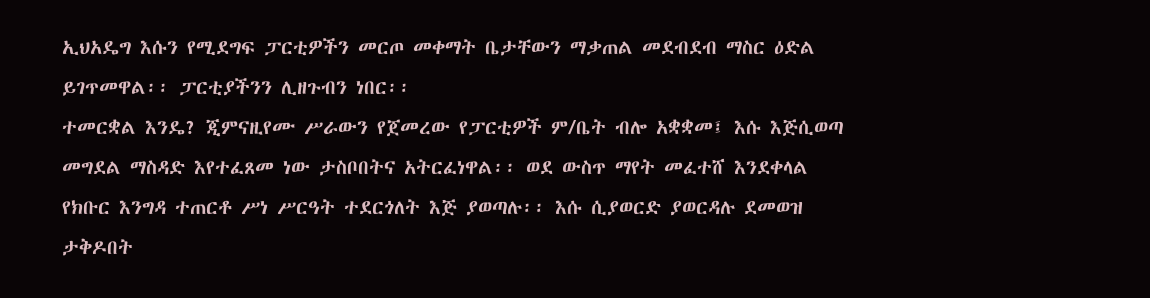ኢህአዴግ እሱን የሚደግፍ ፓርቲዎችን መርጦ መቀማት ቤታቸውን ማቃጠል መደብደብ ማስር ዕድል ይገጥመዋል፡፡ ፓርቲያችንን ሊዘጉብን ነበር፡፡
ተመርቋል እንዴ? ጂምናዚየሙ ሥራውን የጀመረው የፓርቲዎች ም/ቤት ብሎ አቋቋመ፤ እሱ እጅሲወጣ መግደል ማስዳድ እየተፈጸመ ነው ታስቦበትና አትርፈነዋል፡፡ ወደ ውስጥ ማየት መፈተሸ እንደቀላል
የክቡር እንግዳ ተጠርቶ ሥነ ሥርዓት ተደርጎለት እጅ ያወጣሉ፡፡ እሱ ሲያወርድ ያወርዳሉ ደመወዝ ታቅዶበት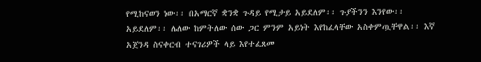የሚከናወን ነው፡፡ በአማርኛ ቋንቋ ጉዳይ የሚታይ አይደለም፡፡ ጉያችንን እንየው፡፡
አይደለም፡፡ ሌለው ከምትለው ሰው ጋር ምንም አይነት እየከፈላቸው አስቀምጧቸዋል፡፡ እኛ አጀንዳ ስናቀርብ ተናገሪዎች ላይ እየተፈጸመ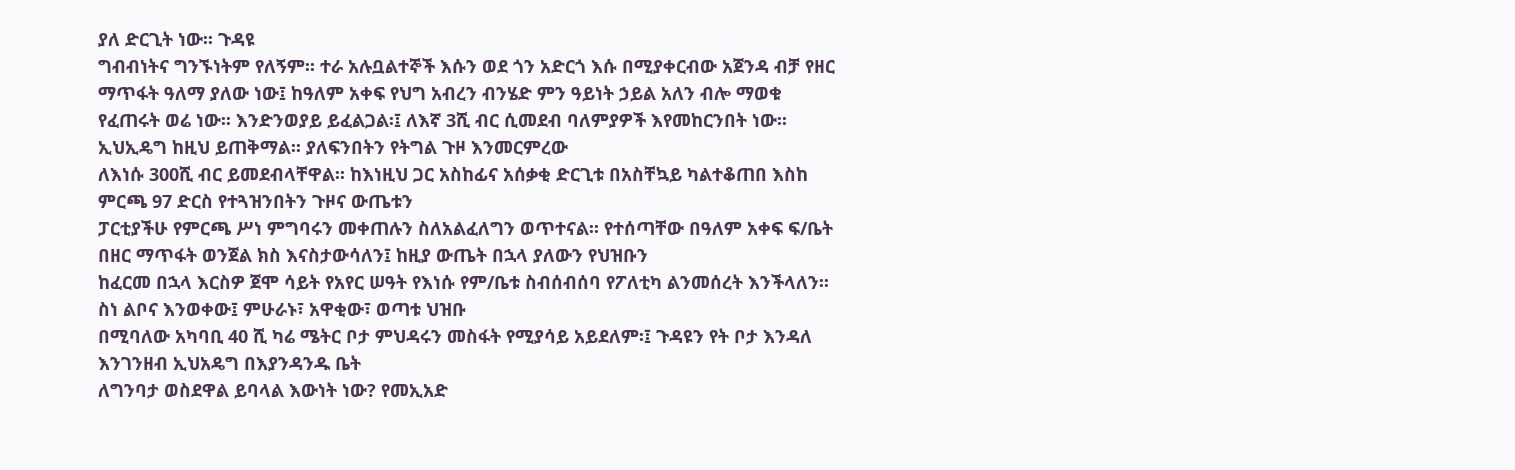ያለ ድርጊት ነው፡፡ ጉዳዩ
ግብብነትና ግንኙነትም የለኝም፡፡ ተራ አሉቧልተኞች እሱን ወደ ጎን አድርጎ እሱ በሚያቀርብው አጀንዳ ብቻ የዘር ማጥፋት ዓለማ ያለው ነው፤ ከዓለም አቀፍ የህግ አብረን ብንሄድ ምን ዓይነት ኃይል አለን ብሎ ማወቁ
የፈጠሩት ወሬ ነው፡፡ እንድንወያይ ይፈልጋል፡፤ ለእኛ 3ሺ ብር ሲመደብ ባለምያዎች እየመከርንበት ነው፡፡ ኢህኢዴግ ከዚህ ይጠቅማል፡፡ ያለፍንበትን የትግል ጉዞ እንመርምረው
ለእነሱ 300ሺ ብር ይመደብላቸዋል፡፡ ከእነዚህ ጋር አስከፊና አሰቃቂ ድርጊቱ በአስቸኳይ ካልተቆጠበ እስከ ምርጫ 97 ድርስ የተጓዝንበትን ጉዞና ውጤቱን
ፓርቲያችሁ የምርጫ ሥነ ምግባሩን መቀጠሉን ስለአልፈለግን ወጥተናል፡፡ የተሰጣቸው በዓለም አቀፍ ፍ/ቤት በዘር ማጥፋት ወንጀል ክስ እናስታውሳለን፤ ከዚያ ውጤት በኋላ ያለውን የህዝቡን
ከፈርመ በኋላ እርስዎ ጀሞ ሳይት የአየር ሠዓት የእነሱ የም/ቤቱ ስብሰብሰባ የፖለቲካ ልንመሰረት እንችላለን፡፡ ስነ ልቦና እንወቀው፤ ምሁራኑ፣ አዋቂው፣ ወጣቱ ህዝቡ
በሚባለው አካባቢ 40 ሺ ካሬ ሜትር ቦታ ምህዳሩን መስፋት የሚያሳይ አይደለም፡፤ ጉዳዩን የት ቦታ እንዳለ እንገንዘብ ኢህአዴግ በእያንዳንዱ ቤት
ለግንባታ ወስደዋል ይባላል እውነት ነው? የመኢአድ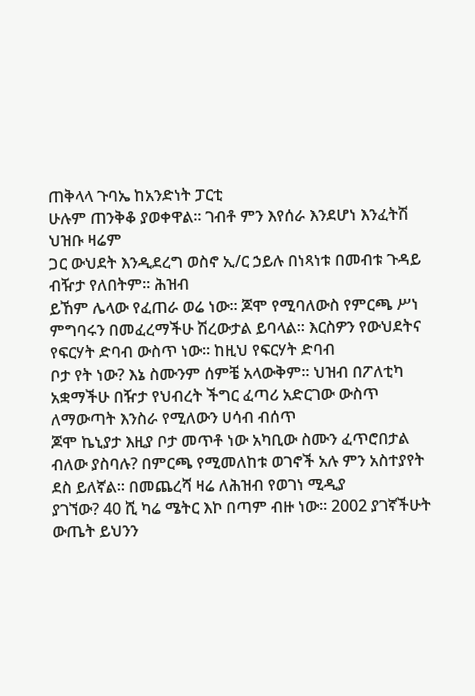ጠቅላላ ጉባኤ ከአንድነት ፓርቲ
ሁሉም ጠንቅቆ ያወቀዋል፡፡ ገብቶ ምን እየሰራ እንደሆነ እንፈትሽ ህዝቡ ዛሬም
ጋር ውህደት እንዲደረግ ወስኖ ኢ/ር ኃይሉ በነጻነቱ በመብቱ ጉዳይ ብዥታ የለበትም፡፡ ሕዝብ
ይኸም ሌላው የፈጠራ ወሬ ነው፡፡ ጆሞ የሚባለውስ የምርጫ ሥነ ምግባሩን በመፈረማችሁ ሽረውታል ይባላል፡፡ እርስዎን የውህደትና የፍርሃት ድባብ ውስጥ ነው፡፡ ከዚህ የፍርሃት ድባብ
ቦታ የት ነው? እኔ ስሙንም ሰምቼ አላውቅም፡፡ ህዝብ በፖለቲካ አቋማችሁ በዥታ የህብረት ችግር ፈጣሪ አድርገው ውስጥ ለማውጣት እንስራ የሚለውን ሀሳብ ብሰጥ
ጆሞ ኬኒያታ እዚያ ቦታ መጥቶ ነው አካቢው ስሙን ፈጥሮበታል ብለው ያስባሉ? በምርጫ የሚመለከቱ ወገኖች አሉ ምን አስተያየት ደስ ይለኛል፡፡ በመጨረሻ ዛሬ ለሕዝብ የወገነ ሚዲያ
ያገኘው? 40 ሺ ካሬ ሜትር እኮ በጣም ብዙ ነው፡፡ 2002 ያገኛችሁት ውጤት ይህንን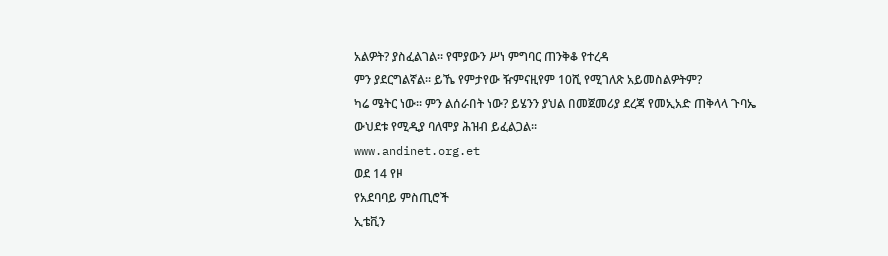አልዎት? ያስፈልገል፡፡ የሞያውን ሥነ ምግባር ጠንቅቆ የተረዳ
ምን ያደርግልኛል፡፡ ይኼ የምታየው ዥምናዚየም 10ሺ የሚገለጽ አይመስልዎትም?
ካሬ ሜትር ነው፡፡ ምን ልሰራበት ነው? ይሄንን ያህል በመጀመሪያ ደረጃ የመኢአድ ጠቅላላ ጉባኤ ውህደቱ የሚዲያ ባለሞያ ሕዝብ ይፈልጋል፡፡
www.andinet.org.et
ወደ 14 የዞ
የአደባባይ ምስጢሮች
ኢቴቪን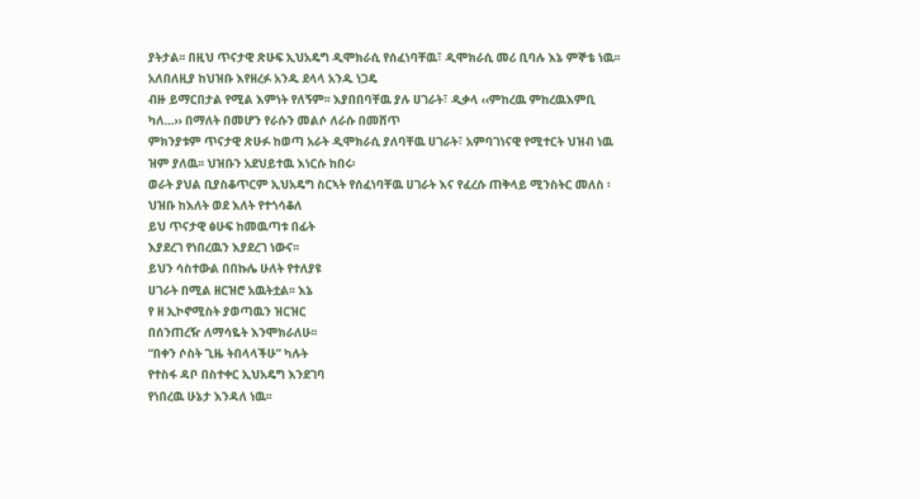ያትታል፡፡ በዚህ ጥናታዊ ጽሁፍ ኢህአዴግ ዲሞክራሲ የሰፈነባቸዉ፣ ዲሞክራሲ መሪ ቢባሉ እኔ ምኞቴ ነዉ፡፡ አለበለዚያ ከህዝቡ እየዘረፉ አንዱ ደላላ አንዱ ነጋዴ
ብዙ ይማርበታል የሚል እምነት የለኝም፡፡ እያበበባቸዉ ያሉ ሀገራት፣ ዲቃላ ‹‹ምከረዉ ምከረዉእምቢ ካለ…›› በማለት በመሆን የራሱን መልሶ ለራሱ በመሸጥ
ምክንያቱም ጥናታዊ ጽሁፉ ከወጣ አራት ዲሞክራሲ ያለባቸዉ ሀገራት፣ አምባገነናዊ የሚተርት ህዝብ ነዉ ዝም ያለዉ፡፡ ህዝቡን አደህይተዉ እነርሱ ከበሩ፡
ወራት ያህል ቢያስቆጥርም ኢህአዴግ ስርኣት የሰፈነባቸዉ ሀገራት እና የፈረሱ ጠቅላይ ሚንስትር መለስ ፡ ህዝቡ ከእለት ወደ እለት የተጎሳቆለ
ይህ ጥናታዊ ፅሁፍ ከመዉጣቱ በፊት
እያደረገ የነበረዉን እያደረገ ነውና፡፡
ይህን ሳስተውል በበኩሌ ሁለት የተለያዩ
ሀገራት በሚል ዘርዝሮ አዉትቷል፡፡ እኔ
የ ዘ ኢኮኖሚስት ያወጣዉን ዝርዝር
በሰንጠረዥ ለማሳዬት እንሞክራለሁ፡፡
“በቀን ሶስት ጊዜ ትበላላችሁ” ካሉት
የተስፋ ዳቦ በስተቀር ኢህአዴግ እንደገባ
የነበረዉ ሁኔታ እንዳለ ነዉ፡፡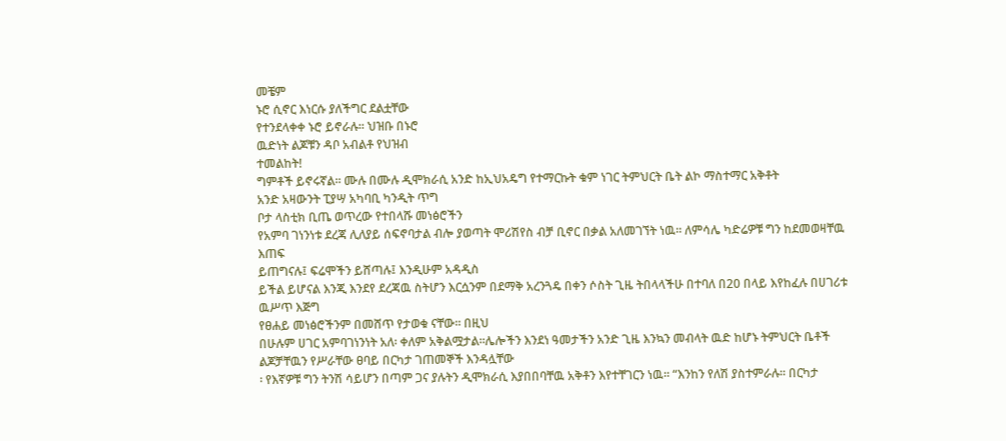መቼም
ኑሮ ሲኖር እነርሱ ያለችግር ደልቷቸው
የተንደላቀቀ ኑሮ ይኖራሉ፡፡ ህዝቡ በኑሮ
ዉድነት ልጆቹን ዳቦ አብልቶ የህዝብ
ተመልከት!
ግምቶች ይኖሩኛል፡፡ ሙሉ በሙሉ ዲሞክራሲ አንድ ከኢህአዴግ የተማርኩት ቁም ነገር ትምህርት ቤት ልኮ ማስተማር አቅቶት
አንድ አዛውንት ፒያሣ አካባቢ ካንዲት ጥግ
ቦታ ላስቲክ ቢጤ ወጥረው የተበላሹ መነፅሮችን
የአምባ ገነንነቱ ደረጃ ሊለያይ ሰፍኖባታል ብሎ ያወጣት ሞሪሽየስ ብቻ ቢኖር በቃል አለመገኘት ነዉ፡፡ ለምሳሌ ካድሬዎቹ ግን ከደመወዛቸዉ እጠፍ
ይጠግናሉ፤ ፍሬሞችን ይሸጣሉ፤ እንዲሁም አዳዲስ
ይችል ይሆናል እንጂ እንደየ ደረጃዉ ስትሆን እርሷንም በደማቅ አረንጓዴ በቀን ሶስት ጊዜ ትበላላችሁ በተባለ በ20 በላይ እየከፈሉ በሀገሪቱ ዉሥጥ እጅግ
የፀሐይ መነፅሮችንም በመሸጥ የታወቁ ናቸው፡፡ በዚህ
በሁሉም ሀገር አምባገነንነት አለ፡ ቀለም አቅልሟታል፡፡ሌሎችን እንደነ ዓመታችን አንድ ጊዜ እንኳን መብላት ዉድ ከሆኑ ትምህርት ቤቶች ልጆቻቸዉን የሥራቸው ፀባይ በርካታ ገጠመኞች እንዳሏቸው
፡ የእኛዎቹ ግን ትንሽ ሳይሆን በጣም ጋና ያሉትን ዲሞክራሲ እያበበባቸዉ አቅቶን እየተቸገርን ነዉ፡፡ “እንከን የለሽ ያስተምራሉ፡፡ በርካታ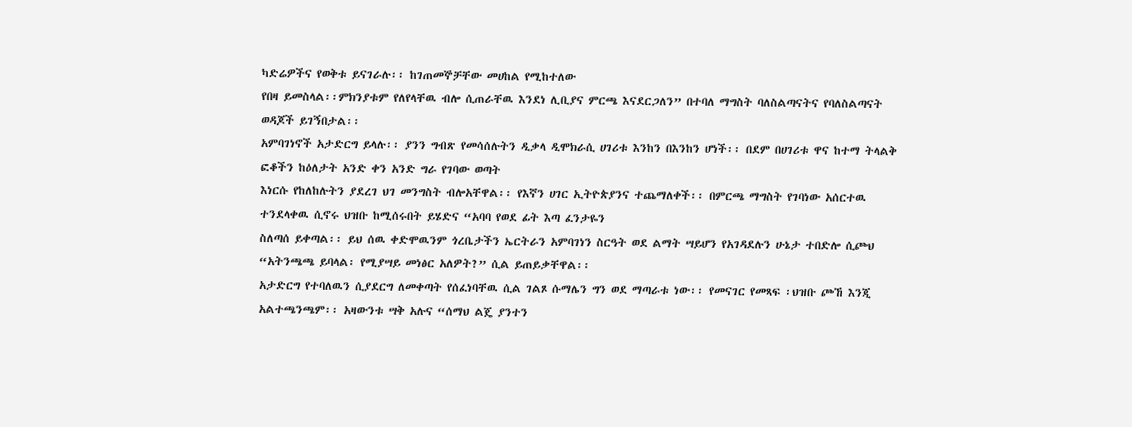ካድሬዎችና የወቅቱ ይናገራሉ፡፡ ከገጠመኞቻቸው መሀከል የሚከተለው
የበዛ ይመስላል፡፡ምክንያቱም የለየላቸዉ ብሎ ሲጠራቸዉ እንደነ ሊቢያና ምርጫ እናደርጋለን” በተባለ ማግስት ባለስልጣናትና የባለስልጣናት ወዳጆች ይገኝበታል፡፡
አምባገነኖች አታድርግ ይላሉ፡፡ ያንን ግብጽ የመሳሰሉትን ዲቃላ ዲሞክራሲ ሀገሪቱ እንከን በእንከን ሆነች፡፡ በደም በሀገሪቱ ዋና ከተማ ትላልቅ ፎቆችን ከዕለታት አንድ ቀን አንድ ግራ የገባው ወጣት
እነርሱ የከለከሉትን ያደረገ ህገ መንግስት ብሎአቸዋል፡፡ የእኛን ሀገር ኢትዮጵያንና ተጨማለቀች፡፡ በምርጫ ማግስት የገባነው አሰርተዉ ተንደላቀዉ ሲኖሩ ህዝቡ ከሚሰሩበት ይሄድና “አባባ የወደ ፊት እጣ ፈንታዬን
ስለጣሰ ይቀጣል፡፡ ይህ ሰዉ ቀድሞዉንም ጎረቤታችን ኤርትራን አምባገነን ስርዓት ወደ ልማት ሣይሆን የአገዳደሉን ሁኔታ ተበድሎ ሲጮህ “አትንጫጫ ይባላል፡ የሚያሣይ መነፅር አለዎት?” ሲል ይጠይቃቸዋል፡፡
አታድርግ የተባለዉን ሲያደርግ ለመቀጣት የሰፈነባቸዉ ሲል ገልጾ ሱማሌን ግን ወደ ማጣራቱ ነው፡፡ የመናገር የመጻፍ ፡ህዝቡ ጮኸ እንጂ አልተጫንጫም፡፡ አዛውንቱ ሣቅ አሉና “ሰማህ ልጄ ያንተን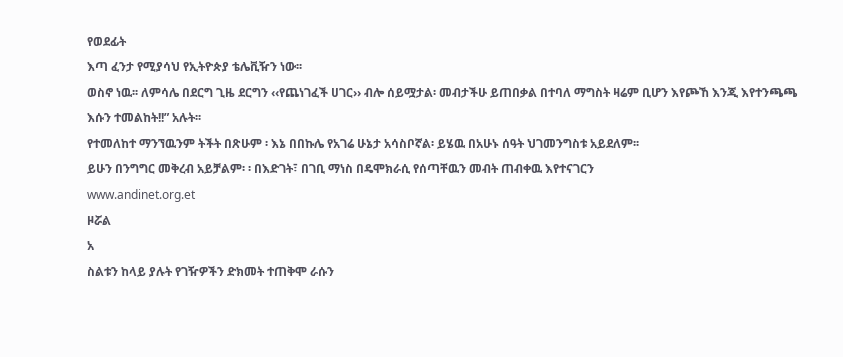የወደፊት
እጣ ፈንታ የሚያሳህ የኢትዮጵያ ቴሌቪዥን ነው፡፡
ወስኖ ነዉ፡፡ ለምሳሌ በደርግ ጊዜ ደርግን ‹‹የጨነገፈች ሀገር›› ብሎ ሰይሟታል፡ መብታችሁ ይጠበቃል በተባለ ማግስት ዛሬም ቢሆን እየጮኸ እንጂ እየተንጫጫ
እሱን ተመልከት!!” አሉት፡፡
የተመለከተ ማንኘዉንም ትችት በጽሁም ፡ እኔ በበኩሌ የአገሬ ሁኔታ አሳስቦኛል፡ ይሄዉ በአሁኑ ሰዓት ህገመንግስቱ አይደለም፡፡
ይሁን በንግግር መቅረብ አይቻልም፡ ፡ በእድገት፣ በገቢ ማነስ በዴሞክራሲ የሰጣቸዉን መብት ጠብቀዉ እየተናገርን
www.andinet.org.et
ዞሯል
አ
ስልቱን ከላይ ያሉት የገዥዎችን ድክመት ተጠቅሞ ራሱን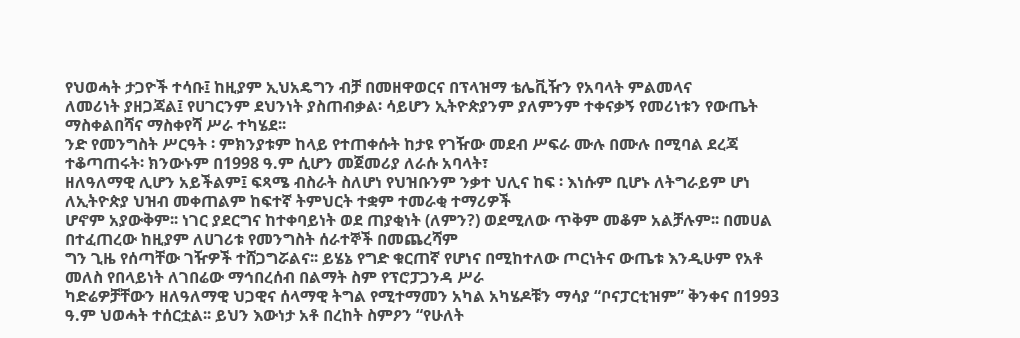የህወሓት ታጋዮች ተሳቡ፤ ከዚያም ኢህአዴግን ብቻ በመዘዋወርና በፕላዝማ ቴሌቪዥን የአባላት ምልመላና
ለመሪነት ያዘጋጃል፤ የሀገርንም ደህንነት ያስጠብቃል፡ ሳይሆን ኢትዮጵያንም ያለምንም ተቀናቃኝ የመሪነቱን የውጤት ማስቀልበሻና ማስቀየሻ ሥራ ተካሄደ፡፡
ንድ የመንግስት ሥርዓት ፡ ምክንያቱም ከላይ የተጠቀሱት ከታዩ የገዥው መደብ ሥፍራ ሙሉ በሙሉ በሚባል ደረጃ ተቆጣጠሩት፡ ክንውኑም በ1998 ዓ.ም ሲሆን መጀመሪያ ለራሱ አባላት፣
ዘለዓለማዊ ሊሆን አይችልም፤ ፍጻሜ ብስራት ስለሆነ የህዝቡንም ንቃተ ህሊና ከፍ ፡ እነሱም ቢሆኑ ለትግራይም ሆነ ለኢትዮጵያ ህዝብ መቀጠልም ከፍተኛ ትምህርት ተቋም ተመራቂ ተማሪዎች
ሆኖም አያውቅም፡፡ ነገር ያደርግና ከተቀባይነት ወደ ጠያቂነት (ለምን?) ወደሚለው ጥቅም መቆም አልቻሉም፡፡ በመሀል በተፈጠረው ከዚያም ለሀገሪቱ የመንግስት ሰራተኞች በመጨረሻም
ግን ጊዜ የሰጣቸው ገዥዎች ተሸጋግሯልና፡፡ ይሄኔ የግድ ቁርጠኛ የሆነና በሚከተለው ጦርነትና ውጤቱ እንዲሁም የአቶ መለስ የበላይነት ለገበሬው ማኅበረሰብ በልማት ስም የፕሮፓጋንዳ ሥራ
ካድሬዎቻቸውን ዘለዓለማዊ ህጋዊና ሰላማዊ ትግል የሚተማመን አካል አካሄዶቹን ማሳያ “ቦናፓርቲዝም” ቅንቀና በ1993 ዓ.ም ህወሓት ተሰርቷል፡፡ ይህን እውነታ አቶ በረከት ስምዖን “የሁለት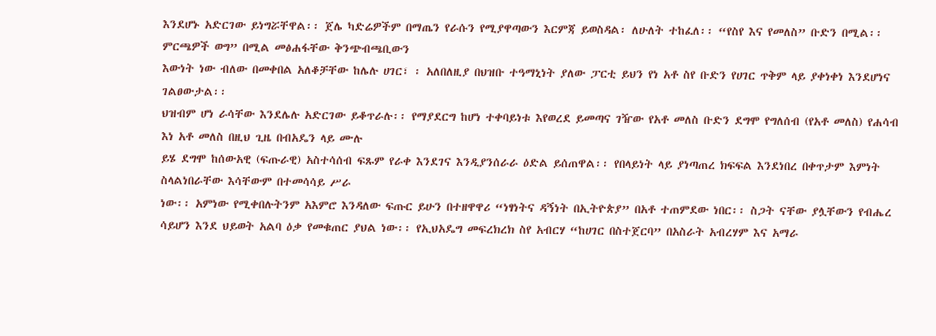እንደሆኑ አድርገው ይነግሯቸዋል፡፡ ጀሌ ካድሬዎችም በማጤን የራሱን የሚያዋጣውን እርምጃ ይወስዳል፡ ለሁለት ተከፈለ፡፡ “የስየ እና የመለስ” ቡድን በሚል፡፡ ምርጫዎች ወግ” በሚል መፅሐፋቸው ቅንጭብጫቢውን
እውነት ነው ብለው በመቀበል አለቆቻቸው ከሌሉ ሀገር፣ ፡ አለበለዚያ በህዝቡ ተዓማኒነት ያለው ፓርቲ ይህን የነ አቶ ስየ ቡድን የሀገር ጥቅም ላይ ያቀነቀነ እንደሆነና ገልፀውታል፡፡
ህዝብም ሆነ ራሳቸው እንደሌሉ አድርገው ይቆጥራሉ፡፡ የማያደርግ ከሆነ ተቀባይነቱ እየወረደ ይመጣና ገዥው የአቶ መለስ ቡድን ደግሞ የግለሰብ (የአቶ መለስ) የሐሳብ እነ አቶ መለስ በዚህ ጊዜ በብአዴን ላይ ሙሉ
ይሄ ደግሞ ከሰውአዊ (ፍጡራዊ) አስተሳሰብ ፍጹም የራቀ እንደገና እንዲያንሰራራ ዕድል ይሰጠዋል፡፡ የበላይነት ላይ ያነጣጠረ ክፍፍል እንደነበረ በቀጥታም እምነት ስላልነበራቸው እሳቸውም በተመሳሳይ ሥራ
ነው፡፡ አምነው የሚቀበሉትንም አእምሮ እንዳለው ፍጡር ይሁን በተዘዋዋሪ “ነፃነትና ዳኝነት በኢትዮጵያ” በአቶ ተጠምደው ነበር፡፡ ስጋት ናቸው ያሏቸውን የብሔረ
ሳይሆን እንደ ህይወት አልባ ዕቃ የመቁጠር ያህል ነው፡፡ የኢህአዴግ መፍረክረክ ስየ አብርሃ “ከሀገር በስተጀርባ” በአስራት አብረሃም እና አማራ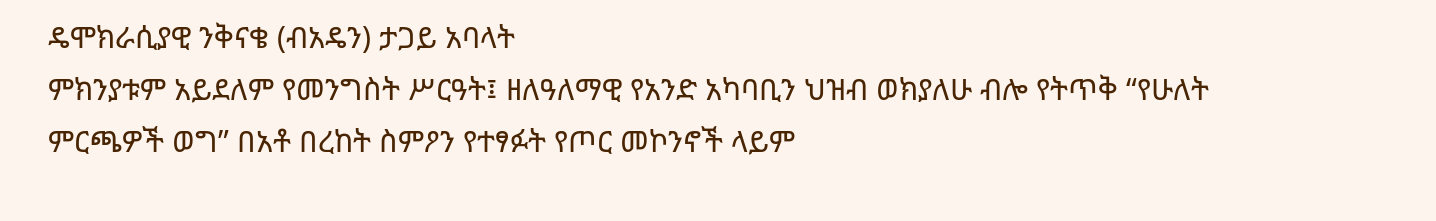ዴሞክራሲያዊ ንቅናቄ (ብአዴን) ታጋይ አባላት
ምክንያቱም አይደለም የመንግስት ሥርዓት፤ ዘለዓለማዊ የአንድ አካባቢን ህዝብ ወክያለሁ ብሎ የትጥቅ “የሁለት ምርጫዎች ወግ” በአቶ በረከት ስምዖን የተፃፉት የጦር መኮንኖች ላይም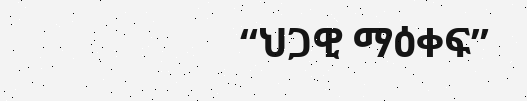“ህጋዊ ማዕቀፍ”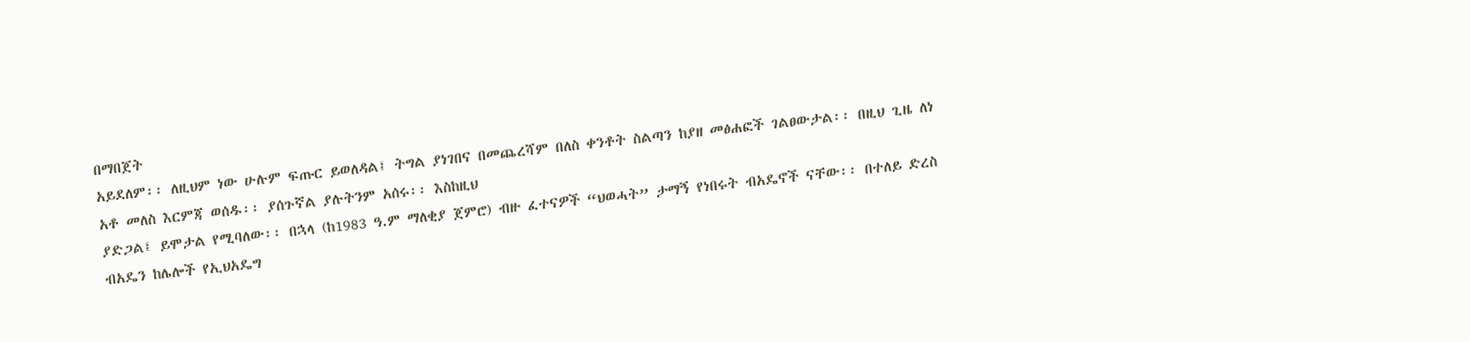በማበጀት
አይደለም፡፡ ለዚህም ነው ሁሉም ፍጡር ይወለዳል፤ ትግል ያነገበና በመጨረሻም በለስ ቀንቶት ስልጣን ከያዘ መፅሐፎች ገልፀውታል፡፡ በዚህ ጊዜ ለነ አቶ መለስ እርምጃ ወሰዱ፡፡ ያሰጉኛል ያሉትንም አሰሩ፡፡ እስከዚህ
ያድጋል፤ ይሞታል የሚባለው፡፡ በኋላ (ከ1983 ዓ.ም ማለቂያ ጀምሮ) ብዙ ፈተናዎች “ህወሓት” ታማኝ የነበሩት ብአዴኖች ናቸው፡፡ በተለይ ድረስ ብአዴን ከሌሎች የኢህአዴግ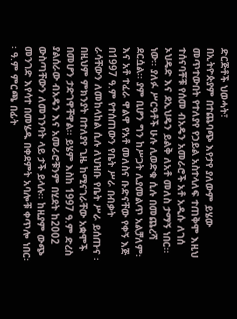ድርጅቶች ህወሓት፣
በኢትዮጵያም በተጨባጭ እየታየ ያለውም ይሄው መጥተውበት የተለያየ የኃይል አስተላለፍ ተጠቅሞ እዚህ ተሰናባቾቹ የሰመ ብአዴን አመራሮች አቶ አዲሱ ለገሰ ኦህዴድ እና ደኢህዴን ይልቅ ለአቶ መለስ ታማኝ ነበር፡፡
ነው፡፡ ያለፉ ሥርዓቶች ሁሉ ሊወድቁ ሲሉ በመጨረሻ ደርሷል፡፡ ያም ቢሆን ግን ከሥጋት ሊያመልጥ አልቻለም፡ እና አቶ ተፈራ ዋልዋ የአቶ መለስና ቡድናቸው የቀኝ እጅ በ1997 ዓ.ም የተሰጠውን የቤት ሥራ በብቃት
ራሳቸውን ለመከላከል ሲሉ ለህዝቡ የቤት ሥራ ይሰጡና ፡ በዚህም ምክንያት በተለያየ ጊዜ ከሚናገራቸው አቋሞች በመሆን ታድገዋቸዋል፡፡ ይሄም እስከ 1997 ዓ.ም ድረስ ያልሰራው ብአዴን እና አመራሮቹንም በሂደት ከ2002
ውስጣቸውን ለመገንባት ላይ ታች ይላሉ፡፡ ከዚያም ውጭ መንገድ እየሳተ በመሄዱ በቀደምት አባሎቹ ቀጥሎ ነበር፡፡ ዓ.ም ምርጫ በፊት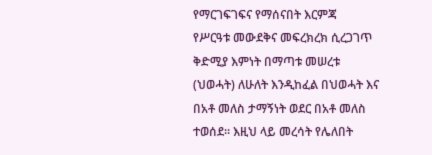የማርገፍገፍና የማሰናበት እርምጃ
የሥርዓቱ መውደቅና መፍረክረክ ሲረጋገጥ ቅድሚያ እምነት በማጣቱ መሠረቱ (ህወሓት) ለሁለት እንዲከፈል በህወሓት እና በአቶ መለስ ታማኝነት ወደር በአቶ መለስ ተወሰደ፡፡ እዚህ ላይ መረሳት የሌለበት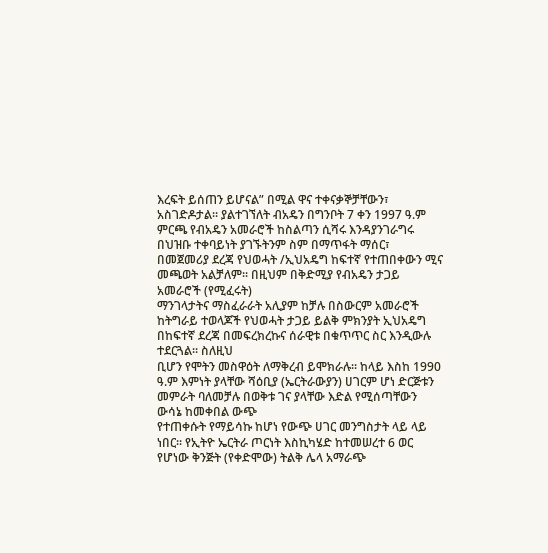እረፍት ይሰጠን ይሆናል” በሚል ዋና ተቀናቃኞቻቸውን፣ አስገድዶታል፡፡ ያልተገኘለት ብአዴን በግንቦት 7 ቀን 1997 ዓ.ም ምርጫ የብአዴን አመራሮች ከስልጣን ሲሻሩ እንዳያንገራግሩ
በህዝቡ ተቀባይነት ያገኙትንም ስም በማጥፋት ማሰር፣ በመጀመሪያ ደረጃ የህወሓት /ኢህአዴግ ከፍተኛ የተጠበቀውን ሚና መጫወት አልቻለም፡፡ በዚህም በቅድሚያ የብአዴን ታጋይ አመራሮች (የሚፈሩት)
ማንገላታትና ማስፈራራት አሊያም ከቻሉ በስውርም አመራሮች ከትግራይ ተወላጆች የህወሓት ታጋይ ይልቅ ምክንያት ኢህአዴግ በከፍተኛ ደረጃ በመፍረክረኩና ሰራዊቱ በቁጥጥር ስር እንዲውሉ ተደርጓል፡፡ ስለዚህ
ቢሆን የሞትን መስዋዕት ለማቅረብ ይሞክራሉ፡፡ ከላይ እስከ 1990 ዓ.ም እምነት ያላቸው ሻዕቢያ (ኤርትራውያን) ሀገርም ሆነ ድርጅቱን መምራት ባለመቻሉ በወቅቱ ገና ያላቸው እድል የሚሰጣቸውን ውሳኔ ከመቀበል ውጭ
የተጠቀሱት የማይሳኩ ከሆነ የውጭ ሀገር መንግስታት ላይ ላይ ነበር፡፡ የኢትዮ ኤርትራ ጦርነት እስኪካሄድ ከተመሠረተ 6 ወር የሆነው ቅንጅት (የቀድሞው) ትልቅ ሌላ አማራጭ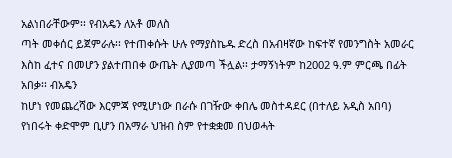አልነበራቸውም፡፡ የብአዴን ለአቶ መለስ
ጣት መቀሰር ይጀምራሉ፡፡ የተጠቀሱት ሁሉ የማያስኬዱ ድረስ በአብዛኛው ከፍተኛ የመንግስት አመራር እስከ ፈተና በመሆን ያልተጠበቀ ውጤት ሊያመጣ ችሏል፡፡ ታማኝነትም ከ2002 ዓ.ም ምርጫ በፊት አበቃ፡፡ ብአዴን
ከሆነ የመጨረሻው እርምጃ የሚሆነው በራሱ በገዥው ቀበሌ መስተዳደር (በተለይ አዲስ አበባ) የነበሩት ቀድሞም ቢሆን በአማራ ህዝብ ስም የተቋቋመ በህወሓት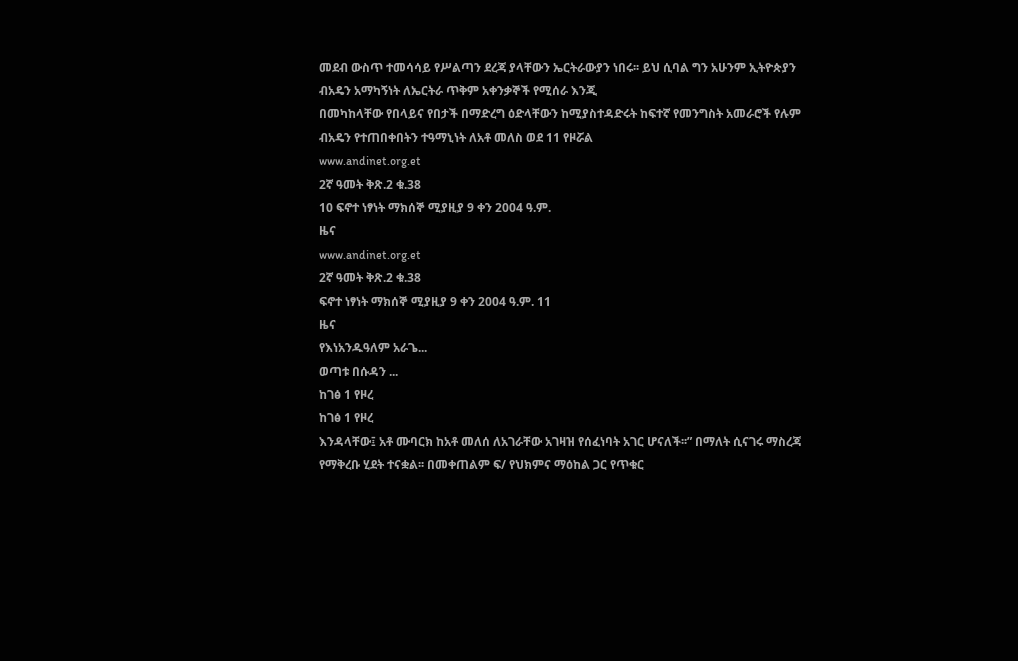መደብ ውስጥ ተመሳሳይ የሥልጣን ደረጃ ያላቸውን ኤርትራውያን ነበሩ፡፡ ይህ ሲባል ግን አሁንም ኢትዮጵያን ብአዴን አማካኝነት ለኤርትራ ጥቅም አቀንቃኞች የሚሰራ እንጂ
በመካከላቸው የበላይና የበታች በማድረግ ዕድላቸውን ከሚያስተዳድሩት ከፍተኛ የመንግስት አመራሮች የሉም ብአዴን የተጠበቀበትን ተዓማኒነት ለአቶ መለስ ወደ 11 የዞሯል
www.andinet.org.et
2ኛ ዓመት ቅጽ.2 ቁ.38
10 ፍኖተ ነፃነት ማክሰኞ ሚያዚያ 9 ቀን 2004 ዓ.ም.
ዜና
www.andinet.org.et
2ኛ ዓመት ቅጽ.2 ቁ.38
ፍኖተ ነፃነት ማክሰኞ ሚያዚያ 9 ቀን 2004 ዓ.ም. 11
ዜና
የእነአንዱዓለም አራጌ...
ወጣቱ በሱዳን ...
ከገፅ 1 የዞረ
ከገፅ 1 የዞረ
እንዳላቸው፤ አቶ ሙባርክ ከአቶ መለሰ ለአገራቸው አገዛዝ የሰፈነባት አገር ሆናለች፡፡” በማለት ሲናገሩ ማስረጃ የማቅረቡ ሂደት ተናቋል፡፡ በመቀጠልም ፍ/ የህክምና ማዕከል ጋር የጥቁር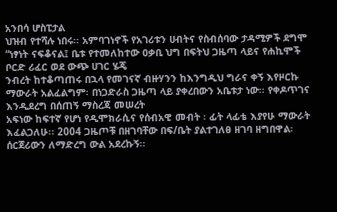አንበሳ ሆስፒታል
ህዝብ የተሻሉ ነበሩ፡፡ አምባገነኖች የአገሪቱን ሀብትና የስብሰባው ታዳሚዎች ደግሞ “ነፃነት ናፍቆናል፤ ቤቱ የተመለከተው ዐቃቢ ህግ በፍትህ ጋዜጣ ላይና የሐኪሞች ቦርድ ሪፈር ወደ ውጭ ሀገር ሄጄ
ንብረት ከተቆጣጠሩ በኋላ የመገናኛ ብዙሃንን ከእንግዲህ ግራና ቀኝ እየዞርኩ ማውራት አልፈልግም፡ በነጋድራስ ጋዜጣ ላይ ያቀረበውን አቤቱታ ነው፡፡ የቀዶጥገና እንዲደረግ በሰጠኝ ማስረጃ መሠረት
አፍነው ከፍተኛ የሆነ የዲሞክራሲና የሰብአዊ መብት ፡ ፊት ላፊቴ እያየሁ ማውራት እፈልጋለሁ፡፡ 2004 ጋዜጦቹ በዘገባቸው በፍ/ቤት ያልተገለፀ ዘገባ ዘግበዋል፡ ሰርጀሪውን ለማድረግ ውል አደረኩኝ፡፡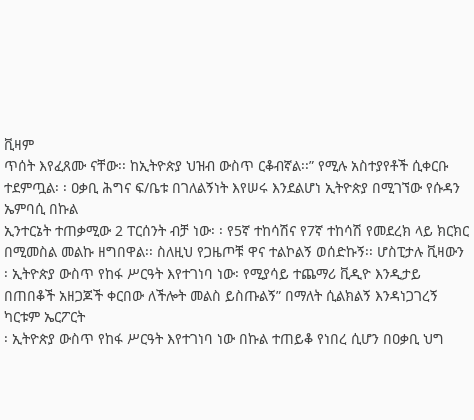ቪዛም
ጥሰት እየፈጸሙ ናቸው፡፡ ከኢትዮጵያ ህዝብ ውስጥ ርቆብኛል፡፡” የሚሉ አስተያየቶች ሲቀርቡ ተደምጧል፡ ፡ ዐቃቢ ሕግና ፍ/ቤቱ በገለልኝነት እየሠሩ እንደልሆነ ኢትዮጵያ በሚገኘው የሱዳን ኤምባሲ በኩል
ኢንተርኔት ተጠቃሚው 2 ፐርሰንት ብቻ ነው፡ ፡ የ5ኛ ተከሳሽና የ7ኛ ተከሳሽ የመደረክ ላይ ክርክር በሚመስል መልኩ ዘግበዋል፡፡ ስለዚህ የጋዜጦቹ ዋና ተልኮልኝ ወሰድኩኝ፡፡ ሆስፒታሉ ቪዛውን
፡ ኢትዮጵያ ውስጥ የከፋ ሥርዓት እየተገነባ ነው፡ የሚያሳይ ተጨማሪ ቪዲዮ እንዲታይ በጠበቆች አዘጋጆች ቀርበው ለችሎት መልስ ይስጡልኝ” በማለት ሲልክልኝ እንዳነጋገረኝ ካርቱም ኤርፖርት
፡ ኢትዮጵያ ውስጥ የከፋ ሥርዓት እየተገነባ ነው በኩል ተጠይቆ የነበረ ሲሆን በዐቃቢ ህግ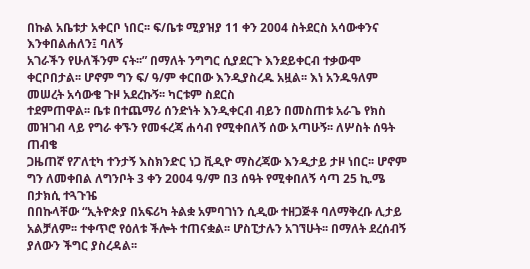በኩል አቤቱታ አቀርቦ ነበር፡፡ ፍ/ቤቱ ሚያዝያ 11 ቀን 2004 ስትደርስ አሳውቀንና እንቀበልሐለን፤ ባለኝ
አገራችን የሁለችንም ናት፡፡” በማለት ንግግር ሲያደርጉ እንደይቀርብ ተቃውሞ ቀርቦበታል፡፡ ሆኖም ግን ፍ/ ዓ/ም ቀርበው እንዲያስረዱ አዟል፡፡ እነ አንዱዓለም መሠረት አሳውቄ ጉዞ አደረኩኝ፡፡ ካርቱም ስደርስ
ተደምጠዋል፡፡ ቤቱ በተጨማሪ ሰንድነት እንዲቀርብ ብይን በመስጠቱ አራጌ የክስ መዝገብ ላይ የግራ ቀኙን የመፋረጃ ሐሳብ የሚቀበለኝ ሰው አጣሁኝ፡፡ ለሦስት ሰዓት ጠብቄ
ጋዜጠኛ የፖለቲካ ተንታኝ እስክንድር ነጋ ቪዲዮ ማስረጃው እንዲታይ ታዞ ነበር፡፡ ሆኖም ግን ለመቀበል ለግንቦት 3 ቀን 2004 ዓ/ም በ3 ሰዓት የሚቀበለኝ ሳጣ 25 ኪ.ሜ በታክሲ ተጓጉዤ
በበኩላቸው “ኢትዮጵያ በአፍሪካ ትልቋ አምባገነን ሲዲው ተዘጋጅቶ ባለማቅረቡ ሊታይ አልቻለም፡፡ ተቀጥሮ የዕለቱ ችሎት ተጠናቋል፡፡ ሆስፒታሉን አገኘሁት፡፡ በማለት ደረሰብኝ
ያለውን ችግር ያስረዳል፡፡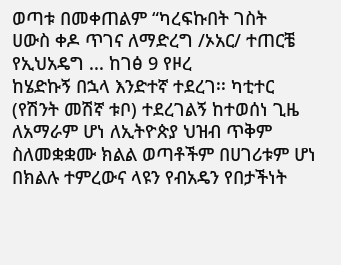ወጣቱ በመቀጠልም “ካረፍኩበት ገስት
ሀውስ ቀዶ ጥገና ለማድረግ /ኦአር/ ተጠርቼ
የኢህአዴግ ... ከገፅ 9 የዞረ
ከሄድኩኝ በኋላ እንድተኛ ተደረገ፡፡ ካቲተር
(የሽንት መሽኛ ቱቦ) ተደረገልኝ ከተወሰነ ጊዜ
ለአማራም ሆነ ለኢትዮጵያ ህዝብ ጥቅም ስለመቋቋሙ ክልል ወጣቶችም በሀገሪቱም ሆነ በክልሉ ተምረውና ላዩን የብአዴን የበታችነት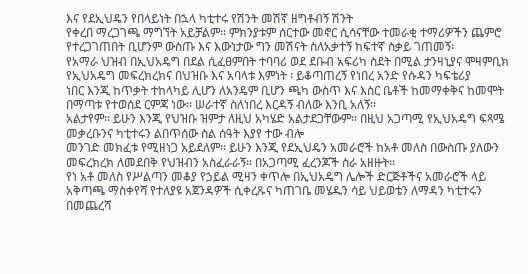እና የደኢህዴን የበላይነት በኋላ ካቲተሩ የሽንት መሽኛ ዘግቶብኝ ሽንት
የቀረበ ማረጋገጫ ማግኘት አይቻልም፡፡ ምክንያቱም ሰርተው መኖር ሲሳናቸው ተመራቂ ተማሪዎችን ጨምሮ የተረጋገጠበት ቢሆንም ውስጡ እና እውነታው ግን መሽናት ስለአቃተኝ ከፍተኛ ስቃይ ገጠመኝ፡
የአማራ ህዝብ በኢህአዴግ በደል ሲፈፀምበት ተባባሪ ወደ ደቡብ አፍሪካ ስደት በሚል ታንዛኒያና ሞዛምቢክ የኢህአዴግ መፍረክረክና በህዝቡ እና አባላቱ እምነት ፡ ይቆጣጠረኝ የነበረ አንድ የሱዳን ካፍቴሪያ
ነበር እንጂ ከጥቃት ተከላካይ ሊሆን ለአንዴም ቢሆን ጫካ ውስጥ እና እስር ቤቶች ከመማቀቅና ከመሞት በማጣቱ የተወሰደ ርምጃ ነው፡፡ ሠራተኛ ስለነበረ እርዳኝ ብለው እንቢ አለኝ፡፡
አልታየም፡፡ ይሁን እንጂ የህዝቡ ዝምታ ለዚህ አካሄድ አልታደጋቸውም፡፡ በዚህ አጋጣሚ የኢህአዴግ ፍጻሜ መቃረቡንና ካቲተሩን ልበጥሰው ስል ሰዓት እያየ ተው ብሎ
መንገድ መክፈቱ የሚዘነጋ አይደለም፡፡ ይሁን እንጂ የደኢህዴን አመራሮች ከአቶ መለስ በውስጡ ያለውን መፍረክረክ ለመደበቅ የህዝብን አስፈራራኝ፡፡ በአጋጣሚ ፈረንጆች ስራ አዘዙት፡፡
የነ አቶ መለስ የሥልጣን መቆያ የኃይል ሚዛን ቀጥሎ በኢህአዴግ ሌሎች ድርጅቶችና አመራሮች ላይ አቅጣጫ ማስቀየሻ የተለያዩ አጀንዳዎች ሲቀረጹና ካጠገቤ መሄዱን ሳይ ህይወቴን ለማዳን ካቲተሩን
በመጨረሻ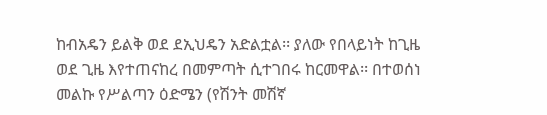ከብአዴን ይልቅ ወደ ደኢህዴን አድልቷል፡፡ ያለው የበላይነት ከጊዜ ወደ ጊዜ እየተጠናከረ በመምጣት ሲተገበሩ ከርመዋል፡፡ በተወሰነ መልኩ የሥልጣን ዕድሜን (የሽንት መሽኛ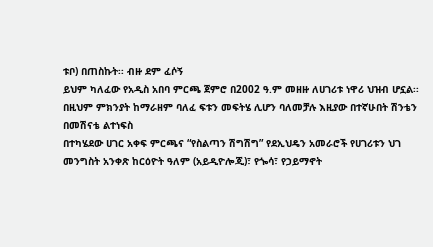ቱቦ) በጠስኩት፡፡ ብዙ ደም ፈሶኝ
ይህም ካለፈው የአዲስ አበባ ምርጫ ጀምሮ በ2002 ዓ.ም መዘዙ ለሀገሪቱ ነዋሪ ህዝብ ሆኗል፡፡ በዚህም ምክንያት ከማራዘም ባለፈ ፍቱን መፍትሄ ሊሆን ባለመቻሉ እዚያው በተኛሁበት ሽንቴን በመሽናቴ ልተነፍስ
በተካሄደው ሀገር አቀፍ ምርጫና “የስልጣን ሽግሽግ” የደኢህዴን አመራሮች የሀገሪቱን ህገ መንግስት አንቀጽ ከርዕዮት ዓለም (አይዲዮሎጂ)፣ የጐሳ፣ የኃይማኖት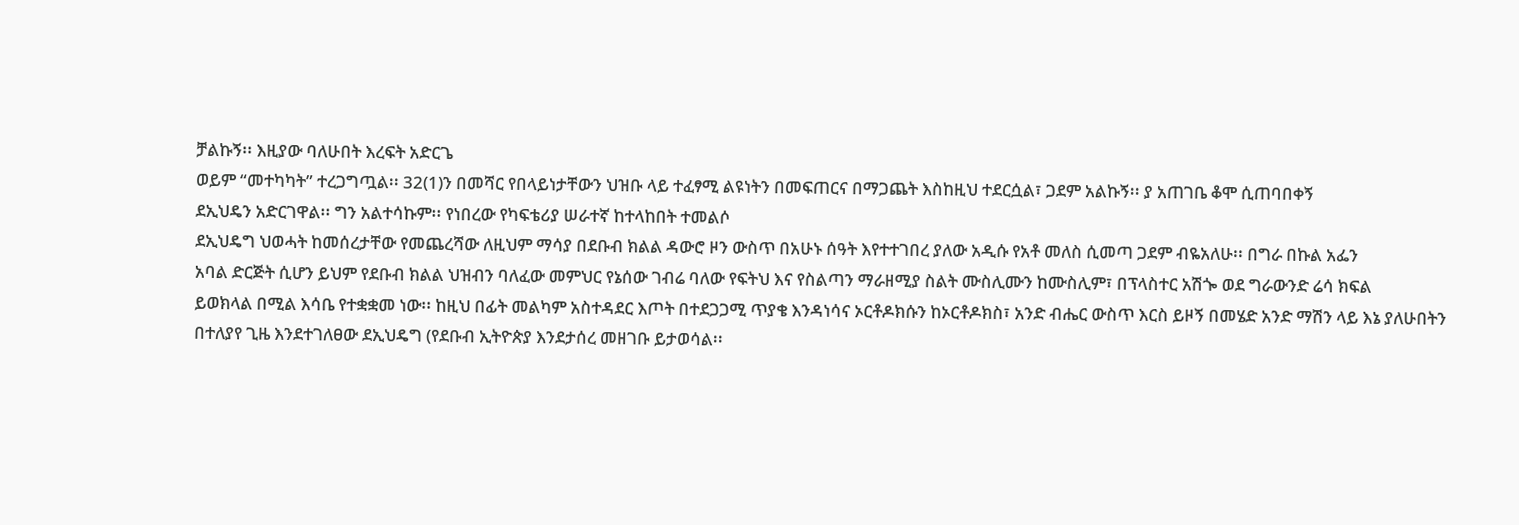ቻልኩኝ፡፡ እዚያው ባለሁበት እረፍት አድርጌ
ወይም “መተካካት” ተረጋግጧል፡፡ 32(1)ን በመሻር የበላይነታቸውን ህዝቡ ላይ ተፈፃሚ ልዩነትን በመፍጠርና በማጋጨት እስከዚህ ተደርሷል፣ ጋደም አልኩኝ፡፡ ያ አጠገቤ ቆሞ ሲጠባበቀኝ
ደኢህዴን አድርገዋል፡፡ ግን አልተሳኩም፡፡ የነበረው የካፍቴሪያ ሠራተኛ ከተላከበት ተመልሶ
ደኢህዴግ ህወሓት ከመሰረታቸው የመጨረሻው ለዚህም ማሳያ በደቡብ ክልል ዳውሮ ዞን ውስጥ በአሁኑ ሰዓት እየተተገበረ ያለው አዲሱ የአቶ መለስ ሲመጣ ጋደም ብዬአለሁ፡፡ በግራ በኩል አፌን
አባል ድርጅት ሲሆን ይህም የደቡብ ክልል ህዝብን ባለፈው መምህር የኔሰው ገብሬ ባለው የፍትህ እና የስልጣን ማራዘሚያ ስልት ሙስሊሙን ከሙስሊም፣ በፕላስተር አሽጐ ወደ ግራውንድ ሬሳ ክፍል
ይወክላል በሚል እሳቤ የተቋቋመ ነው፡፡ ከዚህ በፊት መልካም አስተዳደር እጦት በተደጋጋሚ ጥያቄ እንዳነሳና ኦርቶዶክሱን ከኦርቶዶክስ፣ አንድ ብሔር ውስጥ እርስ ይዞኝ በመሄድ አንድ ማሽን ላይ እኔ ያለሁበትን
በተለያየ ጊዜ እንደተገለፀው ደኢህዴግ (የደቡብ ኢትዮጵያ እንደታሰረ መዘገቡ ይታወሳል፡፡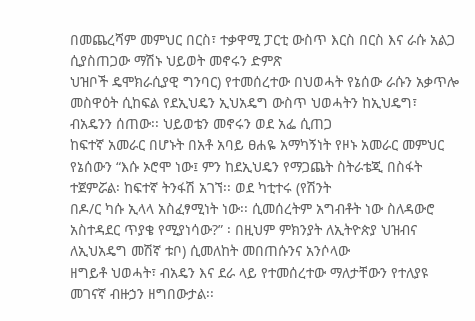በመጨረሻም መምህር በርስ፣ ተቃዋሚ ፓርቲ ውስጥ እርስ በርስ እና ራሱ አልጋ ሲያስጠጋው ማሽኑ ህይወት መኖሩን ድምጽ
ህዝቦች ዴሞክራሲያዊ ግንባር) የተመሰረተው በህወሓት የኔሰው ራሱን አቃጥሎ መስዋዕት ሲከፍል የደኢህዴን ኢህአዴግ ውስጥ ህወሓትን ከኢህዴግ፣ ብአዴንን ሰጠው፡፡ ህይወቴን መኖሩን ወደ አፌ ሲጠጋ
ከፍተኛ አመራር በሆኑት በአቶ አባይ ፀሐዬ አማካኝነት የዞኑ አመራር መምህር የኔሰውን “እሱ ኦሮሞ ነው፤ ምን ከደኢህዴን የማጋጨት ስትራቴጂ በስፋት ተጀምሯል፡ ከፍተኛ ትንፋሽ አገኘ፡፡ ወደ ካቲተሩ (የሽንት
በዶ/ር ካሱ ኢላላ አስፈፃሚነት ነው፡፡ ሲመሰረትም አግብቶት ነው ስለዳውሮ አስተዳደር ጥያቄ የሚያነሳው?” ፡ በዚህም ምክንያት ለኢትዮጵያ ህዝብና ለኢህአዴግ መሽኛ ቱቦ) ሲመለከት መበጠሱንና አንሶላው
ዘግይቶ ህወሓት፣ ብአዴን እና ደራ ላይ የተመሰረተው ማለታቸውን የተለያዩ መገናኛ ብዙኃን ዘግበውታል፡፡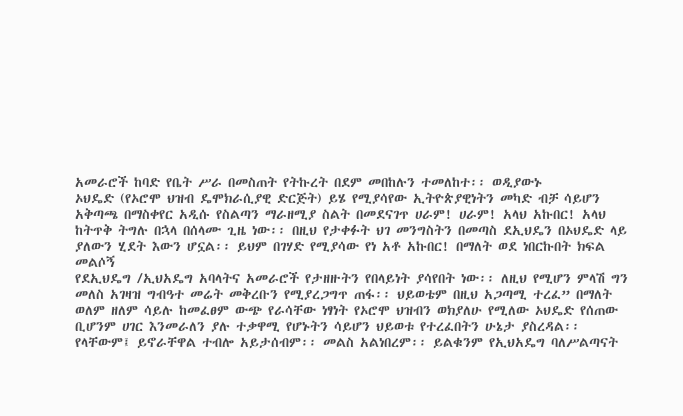አመራሮች ከባድ የቤት ሥራ በመስጠት የትኩረት በደም መበከሉን ተመለከተ፡፡ ወዲያውኑ
ኦህዴድ (የኦሮሞ ህዝብ ዴሞክራሲያዊ ድርጅት) ይሄ የሚያሳየው ኢትዮጵያዊነትን መካድ ብቻ ሳይሆን አቅጣጫ በማስቀየር አዲሱ የስልጣን ማራዘሚያ ስልት በመደናገጥ ሀራም! ሀራም! አላህ አኩበር! አላህ
ከትጥቅ ትግሉ በኋላ በሰላሙ ጊዜ ነው፡፡ በዚህ የታቀፉት ህገ መንግስትን በመጣስ ደኢህዴን በኦህዴድ ላይ ያለውን ሂደት እውን ሆኗል፡፡ ይህም በገሃድ የሚያሳው የነ አቶ አኩበር! በማለት ወደ ነበርኩበት ክፍል መልሶኝ
የደኢህዴግ /ኢህአዴግ አባላትና አመራሮች የታዘዙትን የበላይነት ያሳየበት ነው፡፡ ለዚህ የሚሆን ምላሽ ግን መለስ አገዛዝ ግብዓተ መሬት መቅረቡን የሚያረጋግጥ ጠፋ፡፡ ህይወቴም በዚህ አጋጣሚ ተረፈ” በማለት
ወለም ዘለም ሳይሉ ከመፈፀም ውጭ የራሳቸው ነፃነት የኦሮሞ ህዝብን ወክያለሁ የሚለው ኦህዴድ የሰጠው ቢሆንም ሀገር እንመራለን ያሉ ተቃዋሚ የሆኑትን ሳይሆን ህይወቱ የተረፈበትን ሁኔታ ያስረዳል፡፡
የላቸውም፤ ይኖራቸዋል ተብሎ አይታሰብም፡፡ መልስ አልነበረም፡፡ ይልቁንም የኢህአዴግ ባለሥልጣናት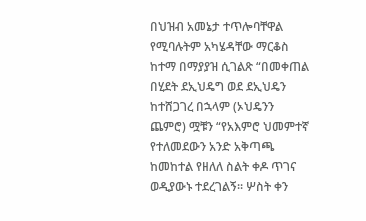በህዝብ አመኔታ ተጥሎባቸዋል የሚባሉትም አካሄዳቸው ማርቆስ ከተማ በማያያዝ ሲገልጽ “በመቀጠል
በሂደት ደኢህዴግ ወደ ደኢህዴን ከተሸጋገረ በኋላም (ኦህዴንን ጨምሮ) ሟቹን “የአእምሮ ህመምተኛ የተለመደውን አንድ አቅጣጫ ከመከተል የዘለለ ስልት ቀዶ ጥገና ወዲያውኑ ተደረገልኝ፡፡ ሦስት ቀን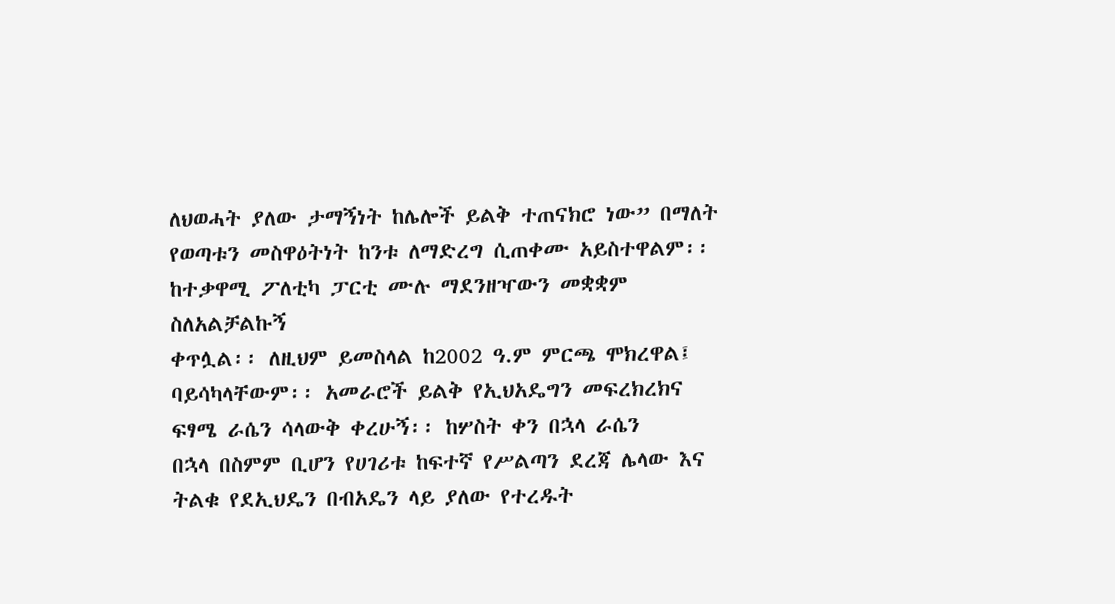ለህወሓት ያለው ታማኝነት ከሌሎች ይልቅ ተጠናክሮ ነው” በማለት የወጣቱን መስዋዕትነት ከንቱ ለማድረግ ሲጠቀሙ አይስተዋልም፡፡ ከተቃዋሚ ፖለቲካ ፓርቲ ሙሉ ማደንዘዣውን መቋቋም ስለአልቻልኩኝ
ቀጥሏል፡፡ ለዚህም ይመስላል ከ2002 ዓ.ም ምርጫ ሞክረዋል፤ ባይሳካላቸውም፡፡ አመራሮች ይልቅ የኢህአዴግን መፍረክረክና ፍፃሜ ራሴን ሳላውቅ ቀረሁኝ፡፡ ከሦስት ቀን በኋላ ራሴን
በኋላ በስምም ቢሆን የሀገሪቱ ከፍተኛ የሥልጣን ደረጃ ሌላው እና ትልቁ የደኢህዴን በብአዴን ላይ ያለው የተረዱት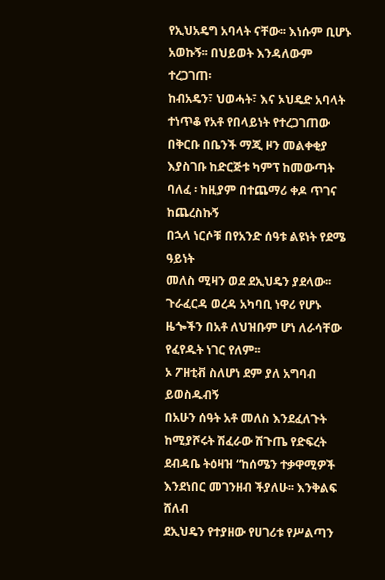የኢህአዴግ አባላት ናቸው፡፡ እነሱም ቢሆኑ አወኩኝ፡፡ በህይወት እንዳለውም ተረጋገጠ፡
ከብአዴን፣ ህወሓት፣ እና ኦህዴድ አባላት ተነጥቆ የአቶ የበላይነት የተረጋገጠው በቅርቡ በቤንች ማጂ ዞን መልቀቂያ እያስገቡ ከድርጅቱ ካምፕ ከመውጣት ባለፈ ፡ ከዚያም በተጨማሪ ቀዶ ጥገና ከጨረስኩኝ
በኋላ ነርሶቹ በየአንድ ሰዓቱ ልዩነት የደሜ ዓይነት
መለስ ሚዛን ወደ ደኢህዴን ያደላው፡፡ ጉራፈርዳ ወረዳ አካባቢ ነዋሪ የሆኑ ዜጐችን በአቶ ለህዝቡም ሆነ ለራሳቸው የፈየዱት ነገር የለም፡፡
ኦ ፖዘቲቭ ስለሆነ ደም ያለ አግባብ ይወስዱብኝ
በአሁን ሰዓት አቶ መለስ እንደፈለጉት ከሚያሾሩት ሽፈራው ሽጉጤ የድፍረት ደብዳቤ ትዕዛዝ “ከሰሜን ተቃዋሚዎች
እንደነበር መገንዘብ ችያለሁ፡፡ እንቅልፍ ሸለብ
ደኢህዴን የተያዘው የሀገሪቱ የሥልጣን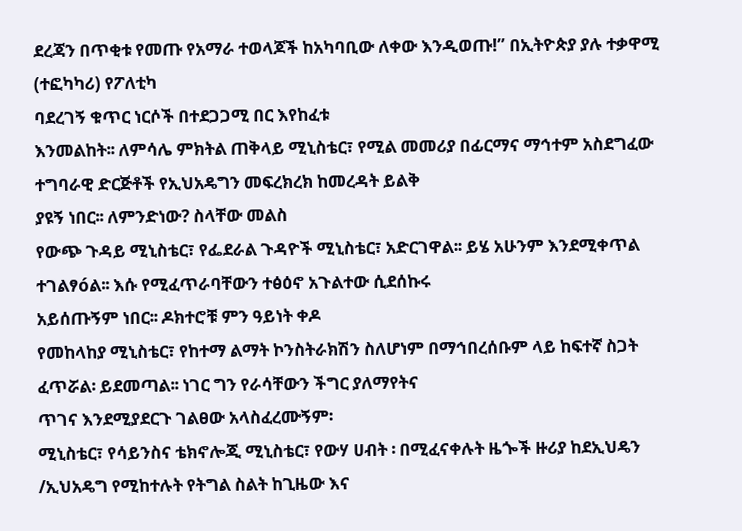ደረጃን በጥቂቱ የመጡ የአማራ ተወላጆች ከአካባቢው ለቀው እንዲወጡ!” በኢትዮጵያ ያሉ ተቃዋሚ (ተፎካካሪ) የፖለቲካ
ባደረገኝ ቁጥር ነርሶች በተደጋጋሚ በር እየከፈቱ
እንመልከት፡፡ ለምሳሌ ምክትል ጠቅላይ ሚኒስቴር፣ የሚል መመሪያ በፊርማና ማኅተም አስደግፈው ተግባራዊ ድርጅቶች የኢህአዴግን መፍረክረክ ከመረዳት ይልቅ
ያዩኝ ነበር፡፡ ለምንድነው? ስላቸው መልስ
የውጭ ጉዳይ ሚኒስቴር፣ የፌደራል ጉዳዮች ሚኒስቴር፣ አድርገዋል፡፡ ይሄ አሁንም እንደሚቀጥል ተገልፃóል፡፡ እሱ የሚፈጥራባቸውን ተፅዕኖ አጉልተው ሲደሰኩሩ
አይሰጡኝም ነበር፡፡ ዶክተሮቹ ምን ዓይነት ቀዶ
የመከላከያ ሚኒስቴር፣ የከተማ ልማት ኮንስትራክሽን ስለሆነም በማኅበረሰቡም ላይ ከፍተኛ ስጋት ፈጥሯል፡ ይደመጣል፡፡ ነገር ግን የራሳቸውን ችግር ያለማየትና
ጥገና እንደሚያደርጉ ገልፀው አላስፈረሙኝም፡
ሚኒስቴር፣ የሳይንስና ቴክኖሎጂ ሚኒስቴር፣ የውሃ ሀብት ፡ በሚፈናቀሉት ዜጐች ዙሪያ ከደኢህዴን /ኢህአዴግ የሚከተሉት የትግል ስልት ከጊዜው እና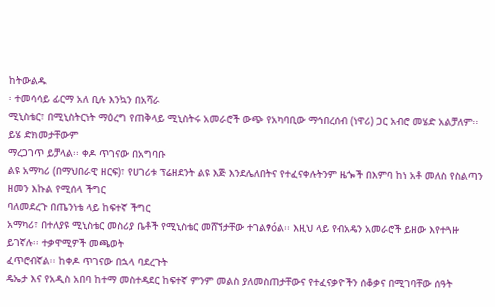ከትውልዱ
፡ ተመሳሳይ ፊርማ አለ ቢሉ እንኳን በአሻራ
ሚኒስቴር፣ በሚኒስትርነት ማዕረግ የጠቅላይ ሚኒስትሩ አመራሮች ውጭ የአካባቢው ማኅበረሰብ (ነዋሪ) ጋር አብሮ መሄድ አልቻለም፡፡ ይሄ ድክመታቸውም
ማረጋገጥ ይቻላል፡፡ ቀዶ ጥገናው በአግባቡ
ልዩ አማካሪ (በማህበራዊ ዘርፍ)፣ የሀገሪቱ ፕሬዘደንት ልዩ እጅ እንደሌለበትና የተፈናቀሉትንም ዜጐች በእምባ ከነ አቶ መለስ የስልጣን ዘመን እኩል የሚሰላ ችግር
ባለመደረጉ በጤንነቴ ላይ ከፍተኛ ችግር
አማካሪ፣ በተለያዩ ሚኒስቴር መስሪያ ቤቶች የሚኒስቴር መሸኘታቸው ተገልፃóል፡፡ እዚህ ላይ የብአዴን አመራሮች ይዘው እየተጓዙ ይገኛሉ፡፡ ተቃዋሚዎች መጫወት
ፈጥሮብኛል፡፡ ከቀዶ ጥገናው በኋላ ባደረጉት
ዴኤታ እና የአዲስ አበባ ከተማ መስተዳደር ከፍተኛ ምንም መልስ ያለመስጠታቸውና የተፈናቃዮችን ሰቆቃና በሚገባቸው ሰዓት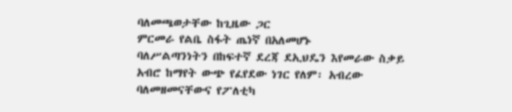ባለመጫወታቸው ከጊዜው ጋር
ምርመራ የልቤ ስፋት ጤነኛ በአለመሆኑ
ባለሥልጣንነትን በከፍተኛ ደረጃ ደኢህዴን እየመራው ስቃይ አብሮ ከማየት ውጭ የፈየደው ነገር የለም፡ አብረው ባለመዘመናቸውና የፖለቲካ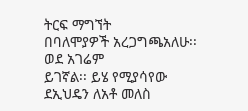ትርፍ ማግኘት
በባለሞያዎች አረጋግጫአለሁ፡፡ ወደ አገሬም
ይገኛል፡፡ ይሄ የሚያሳየው ደኢህዴን ለአቶ መለስ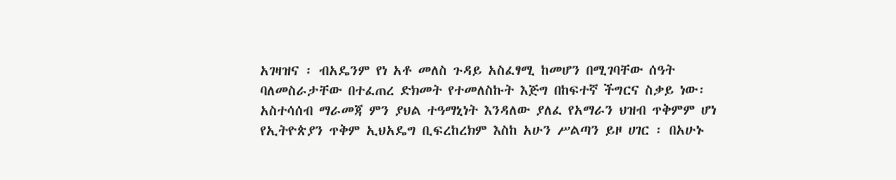አገዛዝና ፡ ብአዴንም የነ አቶ መለስ ጉዳይ አስፈፃሚ ከመሆን በሚገባቸው ሰዓት ባለመስራታቸው በተፈጠረ ድክመት የተመለስኩት እጅግ በከፍተኛ ችግርና ስቃይ ነው፡
አስተሳሰብ ማራመጃ ምን ያህል ተዓማኒነት እንዳለው ያለፈ የአማራን ህዝብ ጥቅምም ሆነ የኢትዮጵያን ጥቅም ኢህአዴግ ቢፍረከረክም እስከ አሁን ሥልጣን ይዞ ሀገር ፡ በአሁኑ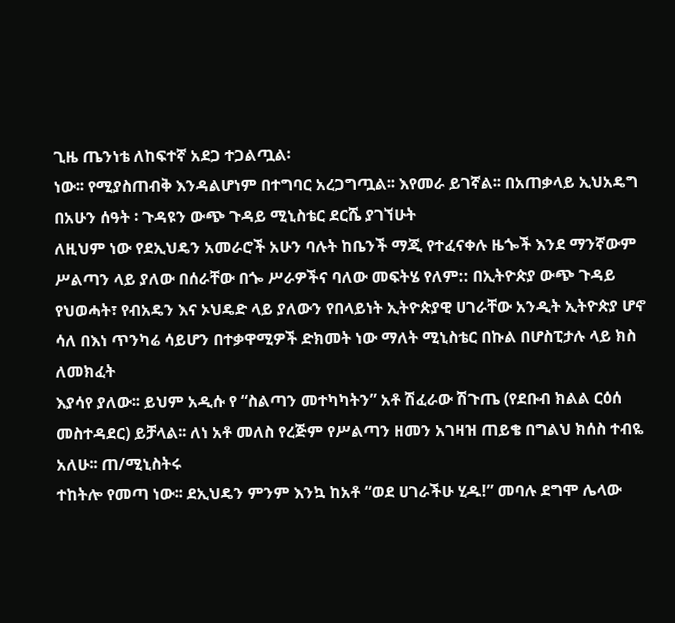ጊዜ ጤንነቴ ለከፍተኛ አደጋ ተጋልጧል፡
ነው፡፡ የሚያስጠብቅ እንዳልሆነም በተግባር አረጋግጧል፡፡ እየመራ ይገኛል፡፡ በአጠቃላይ ኢህአዴግ በአሁን ሰዓት ፡ ጉዳዩን ውጭ ጉዳይ ሚኒስቴር ደርሼ ያገኘሁት
ለዚህም ነው የደኢህዴን አመራሮች አሁን ባሉት ከቤንች ማጂ የተፈናቀሉ ዜጐች እንደ ማንኛውም ሥልጣን ላይ ያለው በሰራቸው በጐ ሥራዎችና ባለው መፍትሄ የለም:: በኢትዮጵያ ውጭ ጉዳይ
የህወሓት፣ የብአዴን እና ኦህዴድ ላይ ያለውን የበላይነት ኢትዮጵያዊ ሀገራቸው አንዲት ኢትዮጵያ ሆኖ ሳለ በእነ ጥንካሬ ሳይሆን በተቃዋሚዎች ድክመት ነው ማለት ሚኒስቴር በኩል በሆስፒታሉ ላይ ክስ ለመክፈት
እያሳየ ያለው፡፡ ይህም አዲሱ የ “ስልጣን መተካካትን” አቶ ሽፈራው ሽጉጤ (የደቡብ ክልል ርዕሰ መስተዳደር) ይቻላል፡፡ ለነ አቶ መለስ የረጅም የሥልጣን ዘመን አገዛዝ ጠይቄ በግልህ ክሰስ ተብዬ አለሁ፡፡ ጠ/ሚኒስትሩ
ተከትሎ የመጣ ነው፡፡ ደኢህዴን ምንም እንኳ ከአቶ “ወደ ሀገራችሁ ሂዱ!” መባሉ ደግሞ ሌላው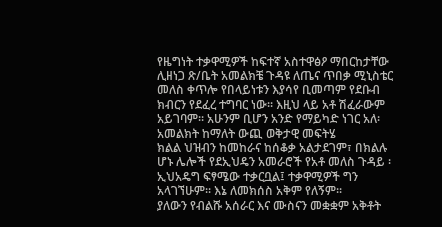የዜግነት ተቃዋሚዎች ከፍተኛ አስተዋፅዖ ማበርከታቸው ሊዘነጋ ጽ/ቤት አመልክቼ ጉዳዩ ለጤና ጥበቃ ሚኒስቴር
መለስ ቀጥሎ የበላይነቱን እያሳየ ቢመጣም የደቡብ ክብርን የደፈረ ተግባር ነው፡፡ እዚህ ላይ አቶ ሽፈራውም አይገባም፡፡ አሁንም ቢሆን አንድ የማይካድ ነገር አለ፡ አመልክት ከማለት ውጪ ወቅታዊ መፍትሄ
ክልል ህዝብን ከመከራና ከሰቆቃ አልታደገም፣ በክልሉ ሆኑ ሌሎች የደኢህዴን አመራሮች የአቶ መለስ ጉዳይ ፡ ኢህአዴግ ፍፃሜው ተቃርቧል፤ ተቃዋሚዎች ግን አላገኘሁም፡፡ እኔ ለመክሰስ አቅም የለኝም፡፡
ያለውን የብልሹ አሰራር እና ሙስናን መቋቋም አቅቶት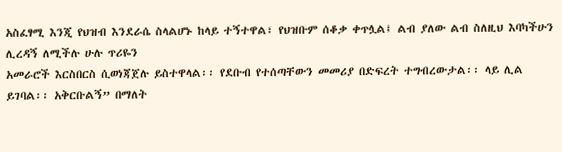አስፈፃሚ እንጂ የህዝብ እንደራሴ ስላልሆኑ ከላይ ተኝተዋል፣ የህዝቡም ሰቆቃ ቀጥሏል፤ ልብ ያለው ልብ ስለዚህ እባካችሁን ሊረዳኝ ለሚችሉ ሁሉ ጥሪዬን
አመራሮች እርስበርስ ሲወነጃጀሉ ይስተዋላል፡፡ የደቡብ የተሰጣቸውን መመሪያ በድፍረት ተግብረውታል፡፡ ላይ ሊል ይገባል፡፡ አቅርቡልኝ” በማለት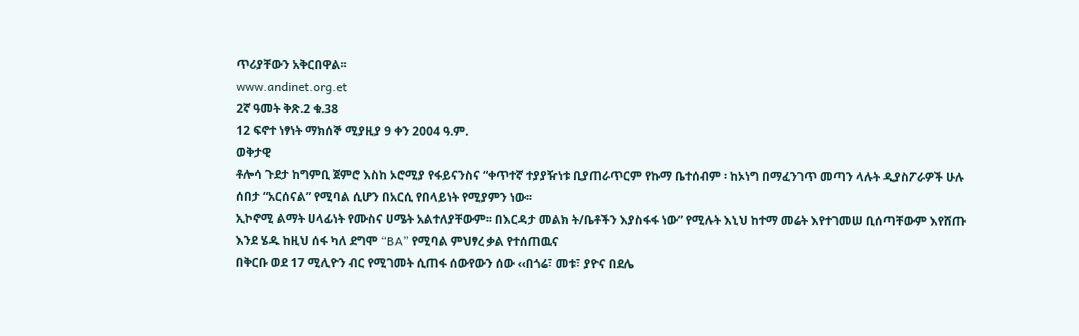ጥሪያቸውን አቅርበዋል፡፡
www.andinet.org.et
2ኛ ዓመት ቅጽ.2 ቁ.38
12 ፍኖተ ነፃነት ማክሰኞ ሚያዚያ 9 ቀን 2004 ዓ.ም.
ወቅታዊ
ቶሎሳ ጉደታ ከግምቢ ጀምሮ እስከ ኦሮሚያ የፋይናንስና “ቀጥተኛ ተያያዥነቱ ቢያጠራጥርም የኩማ ቤተሰብም ፡ ከኦነግ በማፈንገጥ መጣን ላሉት ዲያስፖራዎች ሁሉ ሰበታ “አርሰናል” የሚባል ሲሆን በአርሲ የበላይነት የሚያምን ነው፡፡
ኢኮኖሚ ልማት ሀላፊነት የሙስና ሀሜት አልተለያቸውም፡፡ በእርዳታ መልክ ት/ቤቶችን እያስፋፋ ነው” የሚሉት እኒህ ከተማ መሬት እየተገመሠ ቢሰጣቸውም እየሸጡ እንደ ሄዱ ከዚህ ሰፋ ካለ ደግሞ “BA” የሚባል ምህፃረ ቃል የተሰጠዉና
በቅርቡ ወደ 17 ሚሊዮን ብር የሚገመት ሲጠፋ ሰውየውን ሰው ‹‹በጎሬ፣ መቱ፣ ያዮና በደሌ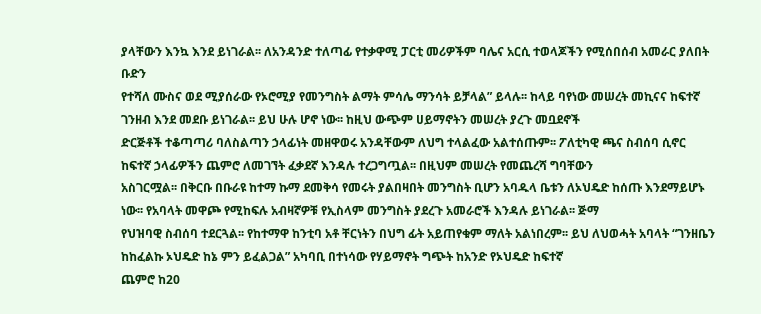ያላቸውን እንኳ እንደ ይነገራል፡፡ ለአንዳንድ ተለጣፊ የተቃዋሚ ፓርቲ መሪዎችም ባሌና አርሲ ተወላጆችን የሚሰበሰብ አመራር ያለበት ቡድን
የተሻለ ሙስና ወደ ሚያሰራው የኦሮሚያ የመንግስት ልማት ምሳሌ ማንሳት ይቻላል” ይላሉ፡፡ ከላይ ባየነው መሠረት መኪናና ከፍተኛ ገንዘብ እንደ መደቡ ይነገራል፡፡ ይህ ሁሉ ሆኖ ነው፡፡ ከዚህ ውጭም ሀይማኖትን መሠረት ያረጉ መቧደኖች
ድርጅቶች ተቆጣጣሪ ባለስልጣን ኃላፊነት መዘዋወሩ አንዳቸውም ለህግ ተላልፈው አልተሰጡም፡፡ ፖለቲካዊ ጫና ስብሰባ ሲኖር ከፍተኛ ኃላፊዎችን ጨምሮ ለመገኘት ፈቃደኛ እንዳሉ ተረጋግጧል፡፡ በዚህም መሠረት የመጨረሻ ግባቸውን
አስገርሟል፡፡ በቅርቡ በቡራዩ ከተማ ኩማ ደመቅሳ የመሩት ያልበዛበት መንግስት ቢሆን አባዱላ ቤቱን ለኦህዴድ ከሰጡ እንደማይሆኑ ነው፡፡ የአባላት መዋጮ የሚከፍሉ አብዛኛዎቹ የኢስላም መንግስት ያደረጉ አመራሮች እንዳሉ ይነገራል፡፡ ጅማ
የህዝባዊ ስብሰባ ተደርጓል፡፡ የከተማዋ ከንቲባ አቶ ቸርነትን በህግ ፊት አይጠየቁም ማለት አልነበረም፡፡ ይህ ለህወሓት አባላት “ገንዘቤን ከከፈልኩ ኦህዴድ ከኔ ምን ይፈልጋል” አካባቢ በተነሳው የሃይማኖት ግጭት ከአንድ የኦህዴድ ከፍተኛ
ጨምሮ ከ20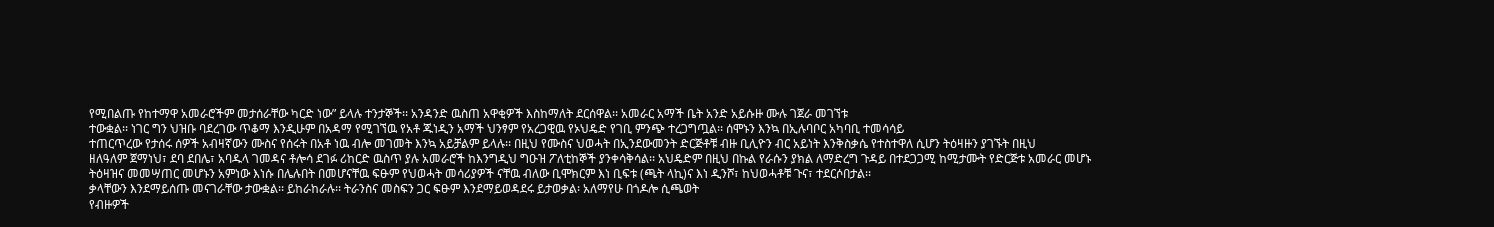የሚበልጡ የከተማዋ አመራሮችም መታሰራቸው ካርድ ነው” ይላሉ ተንታኞች፡፡ አንዳንድ ዉስጠ አዋቂዎች እስከማለት ደርሰዋል፡፡ አመራር አማች ቤት አንድ አይሱዙ ሙሉ ገጀራ መገኘቱ
ተውቋል፡፡ ነገር ግን ህዝቡ ባደረገው ጥቆማ እንዲሁም በአዳማ የሚገኘዉ የአቶ ጁነዲን አማች ህንፃም የአረጋዊዉ የኦህዴድ የገቢ ምንጭ ተረጋግጧል፡፡ ሰሞኑን እንኳ በኢሉባቦር አካባቢ ተመሳሳይ
ተጠርጥረው የታሰሩ ሰዎች አብዛኛውን ሙስና የሰሩት በአቶ ነዉ ብሎ መገመት እንኳ አይቻልም ይላሉ፡፡ በዚህ የሙስና ህወሓት በኢንደውመንት ድርጅቶቹ ብዙ ቢሊዮን ብር አይነት እንቅስቃሴ የተስተዋለ ሲሆን ትዕዛዙን ያገኙት በዚህ
ዘለዓለም ጀማነህ፣ ደባ ደበሌ፣ አባዱላ ገመዳና ቶሎሳ ደገፉ ሪከርድ ዉስጥ ያሉ አመራሮች ከእንግዲህ ግዑዝ ፖለቲከኞች ያንቀሳቅሳል፡፡ አህዴድም በዚህ በኩል የራሱን ያክል ለማድረግ ጉዳይ በተደጋጋሚ ከሚታሙት የድርጅቱ አመራር መሆኑ
ትዕዛዝና መመሣጠር መሆኑን አምነው እነሱ በሌሉበት በመሆናቸዉ ፍፁም የህወሓት መሳሪያዎች ናቸዉ ብለው ቢሞክርም እነ ቢፍቱ (ጫት ላኪ)ና እነ ዲንሾ፣ ከህወሓቶቹ ጉና፣ ተደርሶበታል፡፡
ቃላቸውን እንደማይሰጡ መናገራቸው ታውቋል፡፡ ይከራከራሉ፡፡ ትራንስና መስፍን ጋር ፍፁም እንደማይወዳደሩ ይታወቃል፡ አለማየሁ በጎዶሎ ሲጫወት
የብዙዎች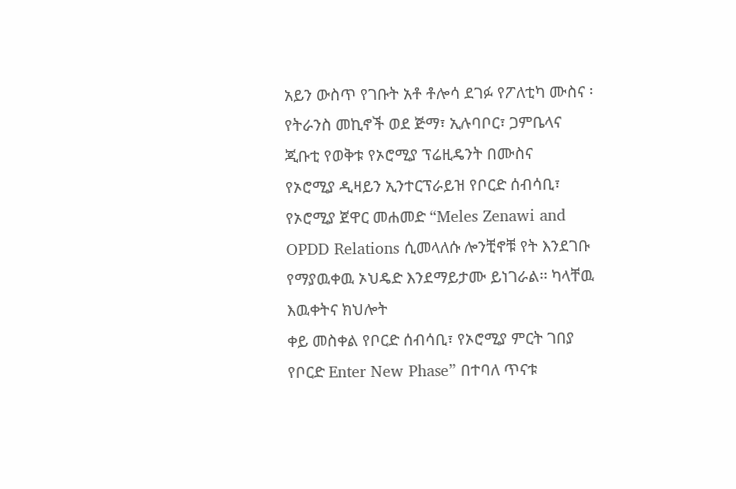አይን ውስጥ የገቡት አቶ ቶሎሳ ደገፉ የፖለቲካ ሙስና ፡ የትራንስ መኪኖች ወደ ጅማ፣ ኢሉባቦር፣ ጋምቤላና ጂቡቲ የወቅቱ የኦሮሚያ ፕሬዚዴንት በሙስና
የኦሮሚያ ዲዛይን ኢንተርፕራይዝ የቦርድ ሰብሳቢ፣ የኦሮሚያ ጀዋር መሐመድ “Meles Zenawi and OPDD Relations ሲመላለሱ ሎንቺኖቹ የት እንደገቡ የማያዉቀዉ ኦህዴድ እንደማይታሙ ይነገራል፡፡ ካላቸዉ እዉቀትና ክህሎት
ቀይ መስቀል የቦርድ ሰብሳቢ፣ የኦሮሚያ ምርት ገበያ የቦርድ Enter New Phase” በተባለ ጥናቱ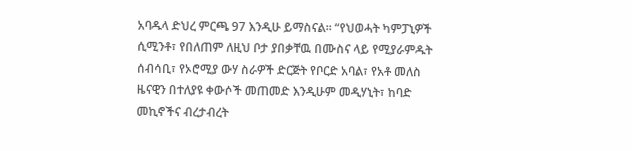አባዱላ ድህረ ምርጫ 97 እንዲሁ ይማስናል፡፡ “የህወሓት ካምፓኒዎች ሲሚንቶ፣ የበለጠም ለዚህ ቦታ ያበቃቸዉ በሙስና ላይ የሚያራምዱት
ሰብሳቢ፣ የኦሮሚያ ውሃ ስራዎች ድርጅት የቦርድ አባል፣ የአቶ መለስ ዜናዊን በተለያዩ ቀውሶች መጠመድ እንዲሁም መዲሃኒት፣ ከባድ መኪኖችና ብረታብረት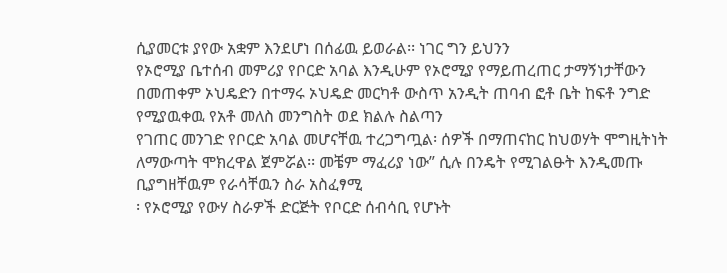ሲያመርቱ ያየው አቋም እንደሆነ በሰፊዉ ይወራል፡፡ ነገር ግን ይህንን
የኦሮሚያ ቤተሰብ መምሪያ የቦርድ አባል እንዲሁም የኦሮሚያ የማይጠረጠር ታማኝነታቸውን በመጠቀም ኦህዴድን በተማሩ ኦህዴድ መርካቶ ውስጥ አንዲት ጠባብ ፎቶ ቤት ከፍቶ ንግድ የሚያዉቀዉ የአቶ መለስ መንግስት ወደ ክልሉ ስልጣን
የገጠር መንገድ የቦርድ አባል መሆናቸዉ ተረጋግጧል፡ ሰዎች በማጠናከር ከህወሃት ሞግዚትነት ለማውጣት ሞክረዋል ጀምሯል፡፡ መቼም ማፈሪያ ነው” ሲሉ በንዴት የሚገልፁት እንዲመጡ ቢያግዘቸዉም የራሳቸዉን ስራ አስፈፃሚ
፡ የኦሮሚያ የውሃ ስራዎች ድርጅት የቦርድ ሰብሳቢ የሆኑት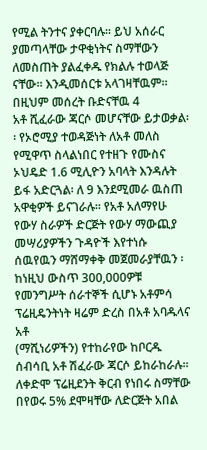የሚል ትንተና ያቀርባሉ፡፡ ይህ አሰራር ያመጣላቸው ታዋቂነትና ስማቸውን ለመስጠት ያልፈቀዱ የክልሉ ተወላጅ ናቸው፡፡ እንዲመሰርቱ አላገዛቸዉም፡፡ በዚህም መሰረት ቡድናቸዉ 4
አቶ ሺፈራው ጃርሶ መሆናቸው ይታወቃል፡፡ የኦሮሚያ ተወዳጅነት ለአቶ መለስ የሚዋጥ ስላልነበር የተዘጉ የሙስና ኦህዴድ 1.6 ሚሊዮን አባላት እንዳሉት ይፋ አድርጓል፡ ለ 9 እንደሚመራ ዉስጠ አዋቂዎች ይናገራሉ፡፡ የአቶ አለማየሁ
የውሃ ስራዎች ድርጅት የውሃ ማውጪያ መሣሪያዎችን ጉዳዮች እየተነሱ ሰዉየዉን ማሸማቀቅ መጀመራያቸዉን ፡ ከነዚህ ውስጥ 300,000ዎቹ የመንግሥት ሰራተኞች ሲሆኑ አቶምሳ ፕሬዚዴንትነት ዛሬም ድረስ በአቶ አባዱላና አቶ
(ማሺነሪዎችን) የተከራየው ከቦርዱ ሰብሳቢ አቶ ሽፈራው ጃርሶ ይከራከራሉ፡፡ ለቀድሞ ፕሬዚደንት ቅርብ የነበሩ ስማቸው በየወሩ 5% ደሞዛቸው ለድርጅት አበል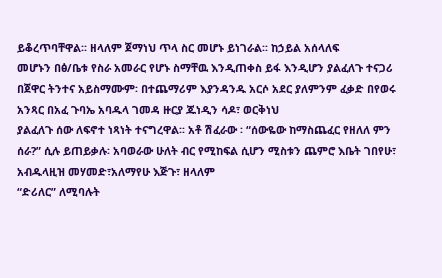ይቆረጥባቸዋል፡፡ ዘላለም ጀማነህ ጥላ ስር መሆኑ ይነገራል፡፡ ከኃይል አሰላለፍ
መሆኑን በፅ/ቤቱ የስራ አመራር የሆኑ ስማቸዉ እንዲጠቀስ ይፋ እንዲሆን ያልፈለጉ ተናጋሪ በጀዋር ትንተና አይስማሙም፡ በተጨማሪም እያንዳንዱ አርሶ አደር ያለምንም ፈቃድ በየወሩ አንጻር በአፈ ጉባኤ አባዱላ ገመዳ ዙርያ ጁነዲን ሳዶ፣ ወርቅነህ
ያልፈለጉ ሰው ለፍኖተ ነጻነት ተናግረዋል፡፡ አቶ ሽፈራው ፡ “ሰውዬው ከማስጨፈር የዘለለ ምን ሰራ?” ሲሉ ይጠይቃሉ፡ አባወራው ሁለት ብር የሚከፍል ሲሆን ሚስቱን ጨምሮ እቤት ገበየሁ፣ አብዱላዚዝ መሃመድ፣አለማየሁ እጅጉ፣ ዘላለም
“ድሪለር” ለሚባሉት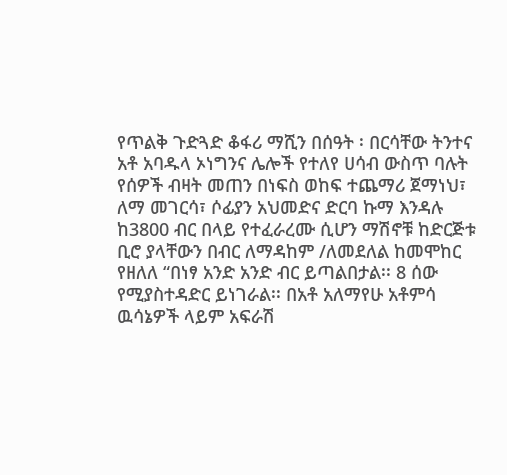የጥልቅ ጉድጓድ ቆፋሪ ማሺን በሰዓት ፡ በርሳቸው ትንተና አቶ አባዱላ ኦነግንና ሌሎች የተለየ ሀሳብ ውስጥ ባሉት የሰዎች ብዛት መጠን በነፍስ ወከፍ ተጨማሪ ጀማነህ፣ ለማ መገርሳ፣ ሶፊያን አህመድና ድርባ ኩማ እንዳሉ
ከ3800 ብር በላይ የተፈራረሙ ሲሆን ማሽኖቹ ከድርጅቱ ቢሮ ያላቸውን በብር ለማዳከም /ለመደለል ከመሞከር የዘለለ “በነፃ አንድ አንድ ብር ይጣልበታል፡፡ 8 ሰው የሚያስተዳድር ይነገራል፡፡ በአቶ አለማየሁ አቶምሳ ዉሳኔዎች ላይም አፍራሽ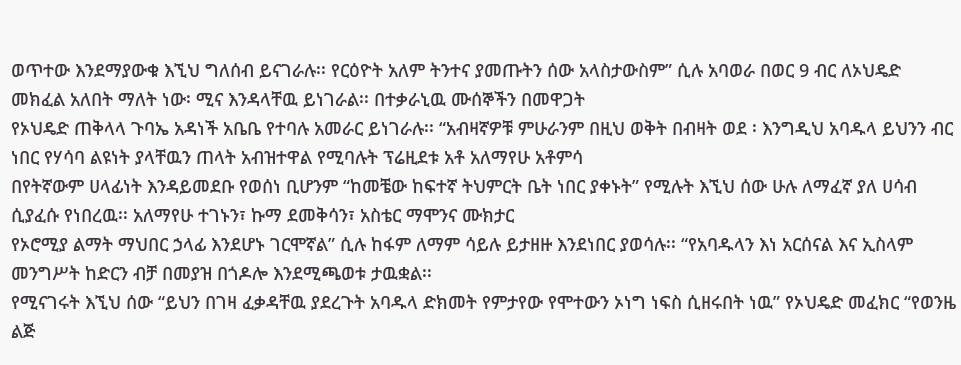ወጥተው እንደማያውቁ እኚህ ግለሰብ ይናገራሉ፡፡ የርዕዮት አለም ትንተና ያመጡትን ሰው አላስታውስም” ሲሉ አባወራ በወር 9 ብር ለኦህዴድ መክፈል አለበት ማለት ነው፡ ሚና እንዳላቸዉ ይነገራል፡፡ በተቃራኒዉ ሙሰኞችን በመዋጋት
የኦህዴድ ጠቅላላ ጉባኤ አዳነች አቤቤ የተባሉ አመራር ይነገራሉ፡፡ “አብዛኛዎቹ ምሁራንም በዚህ ወቅት በብዛት ወደ ፡ እንግዲህ አባዱላ ይህንን ብር ነበር የሃሳባ ልዩነት ያላቸዉን ጠላት አብዝተዋል የሚባሉት ፕሬዚደቱ አቶ አለማየሁ አቶምሳ
በየትኛውም ሀላፊነት እንዳይመደቡ የወሰነ ቢሆንም “ከመቼው ከፍተኛ ትህምርት ቤት ነበር ያቀኑት” የሚሉት እኚህ ሰው ሁሉ ለማፈኛ ያለ ሀሳብ ሲያፈሱ የነበረዉ፡፡ አለማየሁ ተገኑን፣ ኩማ ደመቅሳን፣ አስቴር ማሞንና ሙክታር
የኦሮሚያ ልማት ማህበር ኃላፊ እንደሆኑ ገርሞኛል” ሲሉ ከፋም ለማም ሳይሉ ይታዘዙ እንደነበር ያወሳሉ፡፡ “የአባዱላን እነ አርሰናል እና ኢስላም መንግሥት ከድርን ብቻ በመያዝ በጎዶሎ እንደሚጫወቱ ታዉቋል፡፡
የሚናገሩት እኚህ ሰው “ይህን በገዛ ፈቃዳቸዉ ያደረጉት አባዱላ ድክመት የምታየው የሞተውን ኦነግ ነፍስ ሲዘሩበት ነዉ” የኦህዴድ መፈክር “የወንዜ ልጅ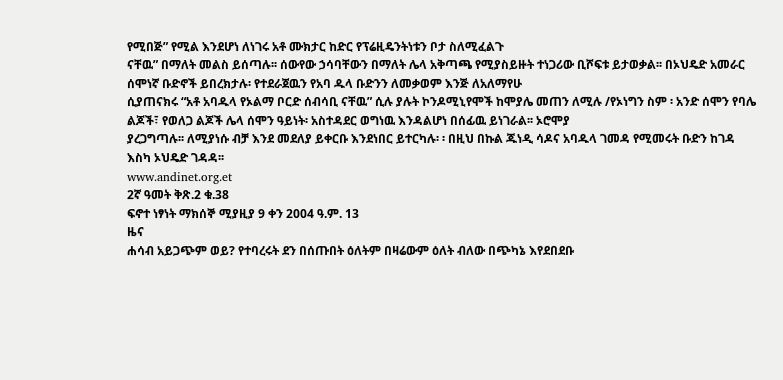የሚበጅ” የሚል እንደሆነ ለነገሩ አቶ ሙክታር ከድር የፕሬዚዴንትነቱን ቦታ ስለሚፈልጉ
ናቸዉ” በማለት መልስ ይሰጣሉ፡፡ ሰውየው ኃሳባቸውን በማለት ሌላ አቅጣጫ የሚያስይዙት ተነጋሪው ቢሾፍቱ ይታወቃል፡፡ በኦህዴድ አመራር ሰሞነኛ ቡድኖች ይበረክታሉ፡ የተደራጀዉን የአባ ዱላ ቡድንን ለመቃወም እንጅ ለአለማየሁ
ሲያጠናክሩ “አቶ አባዱላ የኦልማ ቦርድ ሰብሳቢ ናቸዉ” ሲሉ ያሉት ኮንዶሚኒየሞች ከሞያሌ መጠን ለሚሉ /የኦነግን ስም ፡ አንድ ሰሞን የባሌ ልጆች፣ የወለጋ ልጆች ሌላ ሰሞን ዓይነት፡ አስተዳደር ወግነዉ እንዳልሆነ በሰፊዉ ይነገራል፡፡ ኦሮሞያ
ያረጋግጣሉ፡፡ ለሚያነሱ ብቻ እንደ መደለያ ይቀርቡ እንደነበር ይተርካሉ፡ ፡ በዚህ በኩል ጁነዲ ሳዶና አባዱላ ገመዳ የሚመሩት ቡድን ከገዳ እስካ ኦህዴድ ገዳዳ፡፡
www.andinet.org.et
2ኛ ዓመት ቅጽ.2 ቁ.38
ፍኖተ ነፃነት ማክሰኞ ሚያዚያ 9 ቀን 2004 ዓ.ም. 13
ዜና
ሐሳብ አይጋጭም ወይ? የተባረሩት ደን በሰጡበት ዕለትም በዛሬውም ዕለት ብለው በጭካኔ እየደበደቡ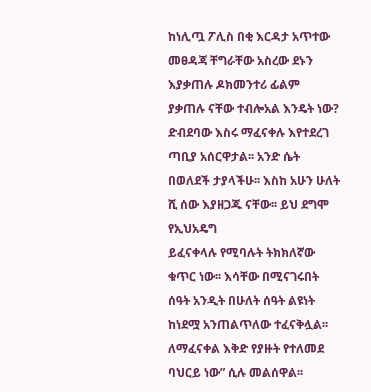ከነሊጧ ፖሊስ በቂ እርዳታ አጥተው መፀዳጃ ቸግራቸው አስረው ደኑን እያቃጠሉ ዶክመንተሪ ፊልም
ያቃጠሉ ናቸው ተብሎአል እንዴት ነው? ድብደባው እስሩ ማፈናቀሉ እየተደረገ ጣቢያ አሰርዋታል፡፡ አንድ ሴት በወለደች ታያላችሁ፡፡ እስከ አሁን ሁለት ሺ ሰው እያዘጋጁ ናቸው፡፡ ይህ ደግሞ የኢህአዴግ
ይፈናቀላሉ የሚባሉት ትክክለኛው ቁጥር ነው፡፡ እሳቸው በሚናገሩበት ሰዓት አንዲት በሁለት ሰዓት ልዩነት ከነደሟ አንጠልጥለው ተፈናቅሏል፡፡ ለማፈናቀል እቅድ የያዙት የተለመደ ባህርይ ነው” ሲሉ መልሰዋል፡፡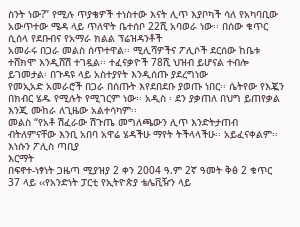ስንት ነው?” የሚሉ ጥያቄዎች ተነስተው እናት ሊጥ እያቦካች ሳለ የአካባቢው አውጥተው ሜዳ ላይ ጥለዋት ቤተሰቦ 22ሺ አባወራ ነው፡፡ በሰው ቁጥር ሲሰላ የደቡብና የአማራ ክልል ፕሬዝዳንቶች
አመራሩ በጋራ መልስ ሰጥተዋል፡፡ ሚሊሻዎችና ፖሊሶች ደርሰው ከቤቱ ተሸክሞ እንዲሸሽ ተገዷል፡፡ ተፈናቃዮች 78ሺ ህዝብ ይሆናል ተብሎ ይገመታል፡ በጉዳዩ ላይ አስተያየት እንዲሰጡ ያደረግነው
የመኢአድ አመራሮች በጋራ በሰጡት እየደበደቡ ያወጡ ነበር፡፡ ሴትየው የእጇን በክብር ሄዱ የሚሉት የሚገርም ነው፡፡ አዲስ ፡ ደን ያቃጠለ በህግ ይጠየቃል እንጂ ሙከራ ለጊዜው አልተሳካም፡፡
መልስ “የአቶ ሽፈራው ሽጉጤ መግለጫውን ሊጥ እንድትታጠብ ብትለምናቸው እንቢ አበባ አዋሬ ሄዳችሁ ማየት ትችላላችሁ፡፡ አይፈናቀልም፡፡ እነሱን ፖሊስ ጣቢያ
እርማት
በፍኖተ-ነፃነት ጋዜጣ ሚያዝያ 2 ቀን 2004 ዓ.ም 2ኛ ዓመት ቅፅ 2 ቁጥር 37 ላይ ‹‹የአንድነት ፓርቲ የኢትዮጵያ ቴሌቪዥን ላይ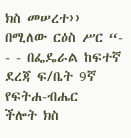ክስ መሠረተ›› በሚለው ርዕስ ሥር “- - - በፌዴራል ከፍተኛ ደረጃ ፍ/ቤት 9ኛ የፍትሐ-ብሔር
ችሎት ክስ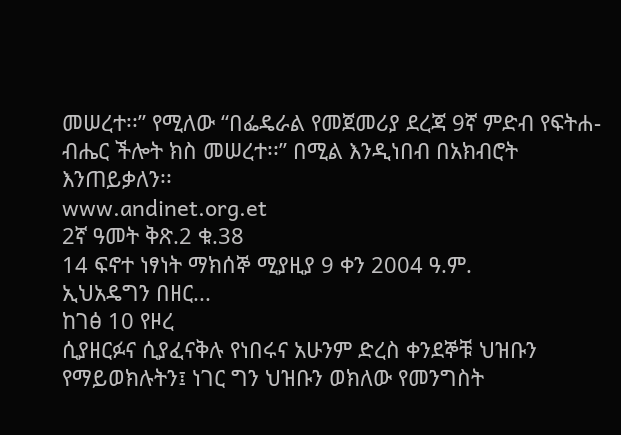መሠረተ፡፡” የሚለው “በፌዴራል የመጀመሪያ ደረጃ 9ኛ ምድብ የፍትሐ-ብሔር ችሎት ክስ መሠረተ፡፡” በሚል እንዲነበብ በአክብሮት እንጠይቃለን፡፡
www.andinet.org.et
2ኛ ዓመት ቅጽ.2 ቁ.38
14 ፍኖተ ነፃነት ማክሰኞ ሚያዚያ 9 ቀን 2004 ዓ.ም.
ኢህአዴግን በዘር...
ከገፅ 10 የዞረ
ሲያዘርፉና ሲያፈናቅሉ የነበሩና አሁንም ድረስ ቀንደኞቹ ህዝቡን የማይወክሉትን፤ ነገር ግን ህዝቡን ወክለው የመንግስት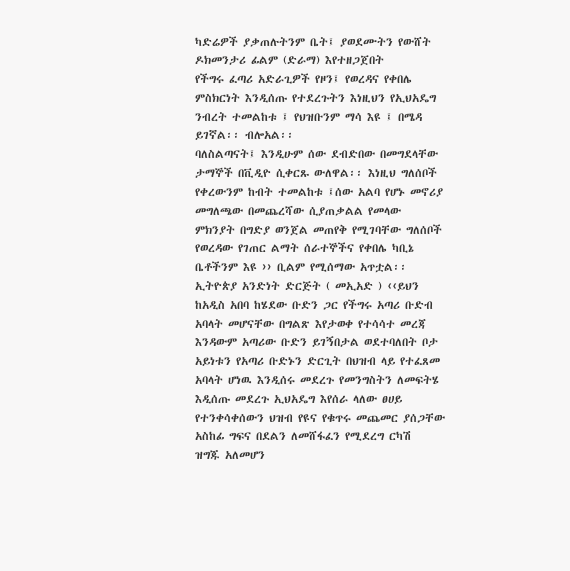ካድሬዎች ያቃጠሉትንም ቤት፤ ያወደሙትን የውሸት ዶክመንታሪ ፊልም (ድራማ) እየተዘጋጀበት
የችግሩ ፈጣሪ አድራጊዎች የዞን፤ የወረዳና የቀበሌ ምስክርነት እንዲሰጡ የተደረጉትን እነዚህን የኢህአዴግ ንብረት ተመልከቱ ፤ የህዝቡንም ማሳ እዩ ፤ በሜዳ ይገኛል፡፡ ብሎአል፡፡
ባለስልጣናት፤ እንዲሁም ሰው ደብድበው በመግደላቸው ታማኞች በቪዲዮ ሲቀርጹ ውለዋል፡፡ እነዚህ ግለሰቦች የቀረውንም ከብት ተመልከቱ ፤ሰው አልባ የሆኑ መኖሪያ መግለጫው በመጨረሻው ሲያጠቃልል የመላው
ምክንያት በግድያ ወንጀል መጠየቅ የሚገባቸው ግለሰቦች የወረዳው የገጠር ልማት ሰራተኞችና የቀበሌ ካቢኔ ቤቶችንም እዩ ›› ቢልም የሚሰማው አጥቷል፡፡ ኢትዮጵያ አንድነት ድርጅት ( መኢአድ ) ‹‹ይህን
ከአዲስ አበባ ከሄደው ቡድን ጋር የችግሩ አጣሪ ቡድብ አባላት መሆናቸው በግልጽ እየታወቀ የተሳሳተ መረጃ እንዳውም አጣሪው ቡድን ይገኝበታል ወደተባለበት ቦታ አይነቱን የአጣሪ ቡድኑን ድርጊት በህዝብ ላይ የተፈጸመ
አባላት ሆነዉ እንዲሰሩ መደረጉ የመንግስትን ለመፍትሄ እዲሰጡ መደረጉ ኢህአዴግ እየሰራ ላለው ፀሀይ የተንቀሳቀሰውን ህዝብ የዩና የቁጥሩ መጨመር ያሰጋቸው አስከፊ ግፍና በደልን ለመሸፋፈን የሚደረግ ርካሽ
ዝግጁ አለመሆን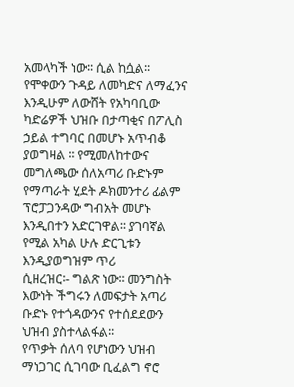አመላካች ነው፡፡ ሲል ከሷል፡፡ የሞቀውን ጉዳይ ለመካድና ለማፈንና እንዲሁም ለውሸት የአካባቢው ካድሬዎች ህዝቡ በታጣቂና በፖሊስ ኃይል ተግባር በመሆኑ አጥብቆ ያወግዛል ፡፡ የሚመለከተውና
መግለጫው ሰለአጣሪ ቡድኑም የማጣራት ሂደት ዶክመንተሪ ፊልም ፕሮፓጋንዳው ግብአት መሆኑ እንዲበተን አድርገዋል፡፡ ያገባኛል የሚል አካል ሁሉ ድርጊቱን እንዲያወግዝም ጥሪ
ሲዘረዝር፡- ግልጽ ነው፡፡ መንግስት እውነት ችግሩን ለመፍታት አጣሪ ቡድኑ የተጎዳውንና የተሰደደውን ህዝብ ያስተላልፋል፡፡
የጥቃት ሰለባ የሆነውን ህዝብ ማነጋገር ሲገባው ቢፈልግ ኖሮ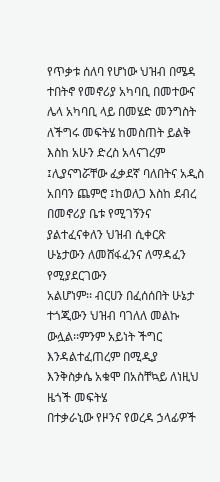የጥቃቱ ሰለባ የሆነው ህዝብ በሜዳ ተበትኖ የመኖሪያ አካባቢ በመተውና ሌላ አካባቢ ላይ በመሄድ መንግስት ለችግሩ መፍትሄ ከመስጠት ይልቅ
እስከ አሁን ድረስ አላናገረም ፤ሊያናግሯቸው ፈቃደኛ ባለበትና አዲስ አበባን ጨምሮ ፤ከወለጋ እስከ ደብረ በመኖሪያ ቤቱ የሚገኝንና ያልተፈናቀለን ህዝብ ሲቀርጽ ሁኔታውን ለመሸፋፈንና ለማዳፈን የሚያደርገውን
አልሆነም፡፡ ብርሀን በፈሰሰበት ሁኔታ ተጎጂውን ህዝብ ባገለለ መልኩ ውሏል፡፡ምንም አይነት ችግር እንዳልተፈጠረም በሚዲያ እንቅስቃሴ አቁሞ በአስቸኳይ ለነዚህ ዜጎች መፍትሄ
በተቃራኒው የዞንና የወረዳ ኃላፊዎች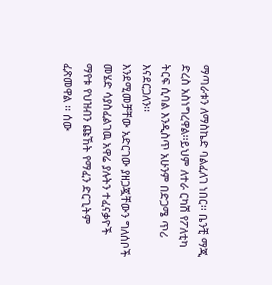ማጣራቱን ለማስኬድ ባልፈለገ ነበር፡፡ ቤንቺ ማጂ ድረስ አስነግረዋል፡፡ይህም ለተራ ርካሽ የፖለቲካ ትርፍ ሲባል እንዲስጥ አሁንም በድጋሜ ጥሪ እናደርጋለን፡፡
እንደሚመቻቸው አድርገው ያዘጋጇቸውን ግለሰቦች መሄድ ሳያስፈልገዉ አዋሬ ያሉትን ተፈናቃዮች ማየቱ የህዝብን ጩኸት የማፈን ድርጊትም ፈጽመዋል ፡፡ ሰው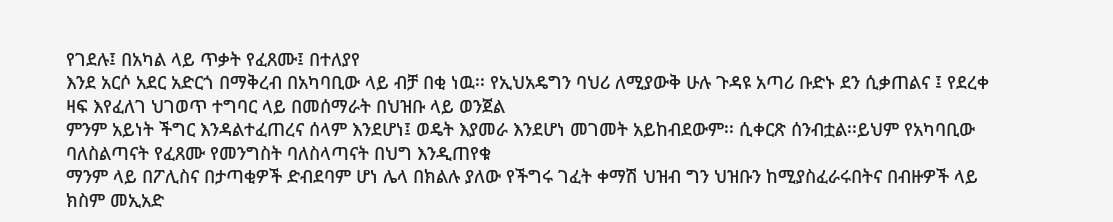የገደሉ፤ በአካል ላይ ጥቃት የፈጸሙ፤ በተለያየ
እንደ አርሶ አደር አድርጎ በማቅረብ በአካባቢው ላይ ብቻ በቂ ነዉ፡፡ የኢህአዴግን ባህሪ ለሚያውቅ ሁሉ ጉዳዩ አጣሪ ቡድኑ ደን ሲቃጠልና ፤ የደረቀ ዛፍ እየፈለገ ህገወጥ ተግባር ላይ በመሰማራት በህዝቡ ላይ ወንጀል
ምንም አይነት ችግር እንዳልተፈጠረና ሰላም እንደሆነ፤ ወዴት እያመራ እንደሆነ መገመት አይከብደውም፡፡ ሲቀርጽ ሰንብቷል፡፡ይህም የአካባቢው ባለስልጣናት የፈጸሙ የመንግስት ባለስላጣናት በህግ እንዲጠየቁ
ማንም ላይ በፖሊስና በታጣቂዎች ድብደባም ሆነ ሌላ በክልሉ ያለው የችግሩ ገፈት ቀማሽ ህዝብ ግን ህዝቡን ከሚያስፈራሩበትና በብዙዎች ላይ ክስም መኢአድ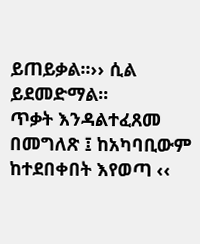ይጠይቃል፡፡›› ሲል ይደመድማል፡፡
ጥቃት እንዳልተፈጸመ በመግለጽ ፤ ከአካባቢውም ከተደበቀበት እየወጣ ‹‹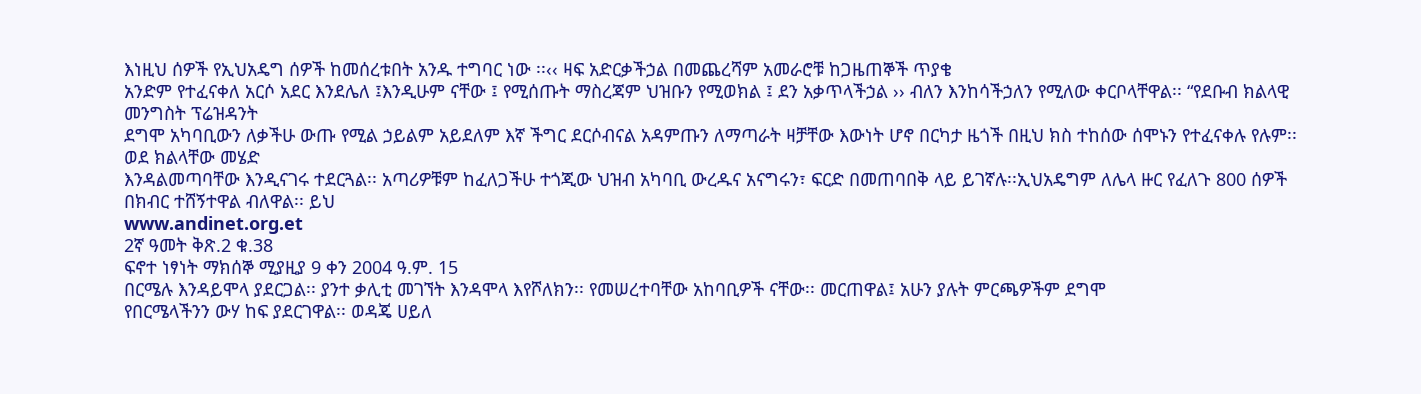እነዚህ ሰዎች የኢህአዴግ ሰዎች ከመሰረቱበት አንዱ ተግባር ነው ፡፡‹‹ ዛፍ አድርቃችኃል በመጨረሻም አመራሮቹ ከጋዜጠኞች ጥያቄ
አንድም የተፈናቀለ አርሶ አደር እንደሌለ ፤እንዲሁም ናቸው ፤ የሚሰጡት ማስረጃም ህዝቡን የሚወክል ፤ ደን አቃጥላችኃል ›› ብለን እንከሳችኃለን የሚለው ቀርቦላቸዋል፡፡ “የደቡብ ክልላዊ መንግስት ፕሬዝዳንት
ደግሞ አካባቢውን ለቃችሁ ውጡ የሚል ኃይልም አይደለም እኛ ችግር ደርሶብናል አዳምጡን ለማጣራት ዛቻቸው እውነት ሆኖ በርካታ ዜጎች በዚህ ክስ ተከሰው ሰሞኑን የተፈናቀሉ የሉም፡፡ ወደ ክልላቸው መሄድ
እንዳልመጣባቸው እንዲናገሩ ተደርጓል፡፡ አጣሪዎቹም ከፈለጋችሁ ተጎጂው ህዝብ አካባቢ ውረዱና አናግሩን፣ ፍርድ በመጠባበቅ ላይ ይገኛሉ፡፡ኢህአዴግም ለሌላ ዙር የፈለጉ 800 ሰዎች በክብር ተሸኝተዋል ብለዋል፡፡ ይህ
www.andinet.org.et
2ኛ ዓመት ቅጽ.2 ቁ.38
ፍኖተ ነፃነት ማክሰኞ ሚያዚያ 9 ቀን 2004 ዓ.ም. 15
በርሜሉ እንዳይሞላ ያደርጋል፡፡ ያንተ ቃሊቲ መገኘት እንዳሞላ እየሾለክን፡፡ የመሠረተባቸው አከባቢዎች ናቸው፡፡ መርጠዋል፤ አሁን ያሉት ምርጫዎችም ደግሞ
የበርሜላችንን ውሃ ከፍ ያደርገዋል፡፡ ወዳጄ ሀይለ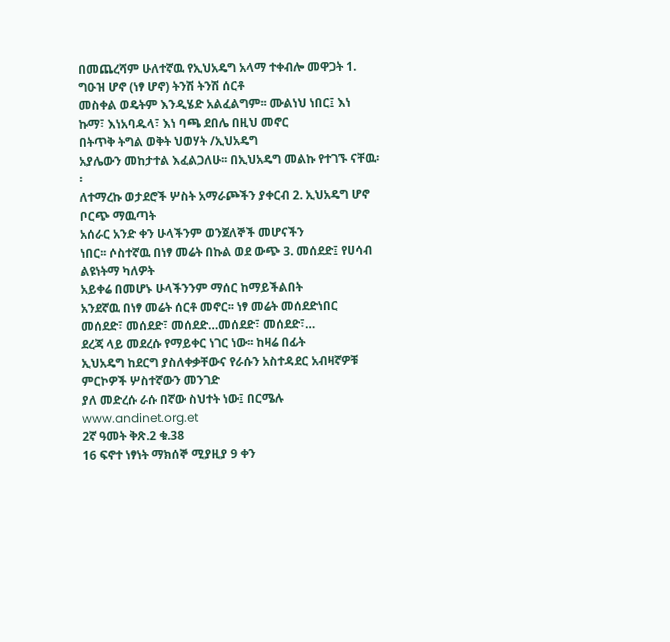በመጨረሻም ሁለተኛዉ የኢህአዴግ አላማ ተቀብሎ መዋጋት 1. ግዑዝ ሆኖ (ነፃ ሆኖ) ትንሽ ትንሽ ሰርቶ
መስቀል ወዴትም እንዲሄድ አልፈልግም፡፡ ሙልነህ ነበር፤ እነ ኩማ፣ እነአባዱላ፣ እነ ባጫ ደበሌ በዚህ መኖር
በትጥቅ ትግል ወቅት ህወሃት /ኢህአዴግ
አያሌውን መከታተል እፈልጋለሁ፡፡ በኢህአዴግ መልኩ የተገኙ ናቸዉ፡፡
ለተማረኩ ወታደሮች ሦስት አማራጮችን ያቀርብ 2. ኢህአዴግ ሆኖ ቦርጭ ማዉጣት
አሰራር አንድ ቀን ሁላችንም ወንጀለኞች መሆናችን
ነበር፡፡ ሶስተኛዉ በነፃ መሬት በኩል ወደ ውጭ 3. መሰደድ፤ የሀሳብ ልዩነትማ ካለዎት
አይቀሬ በመሆኑ ሁላችንንም ማሰር ከማይችልበት
አንደኛዉ በነፃ መሬት ሰርቶ መኖር፡፡ ነፃ መሬት መሰደድነበር መሰደድ፣ መሰደድ፣ መሰደድ…መሰደድ፣ መሰደድ፣…
ደረጃ ላይ መደረሱ የማይቀር ነገር ነው፡፡ ከዛሬ በፊት
ኢህአዴግ ከደርግ ያስለቀቃቸውና የራሱን አስተዳደር አብዛኛዎቹ ምርኮዎች ሦስተኛውን መንገድ
ያለ መድረሱ ራሱ በኛው ስህተት ነው፤ በርሜሉ
www.andinet.org.et
2ኛ ዓመት ቅጽ.2 ቁ.38
16 ፍኖተ ነፃነት ማክሰኞ ሚያዚያ 9 ቀን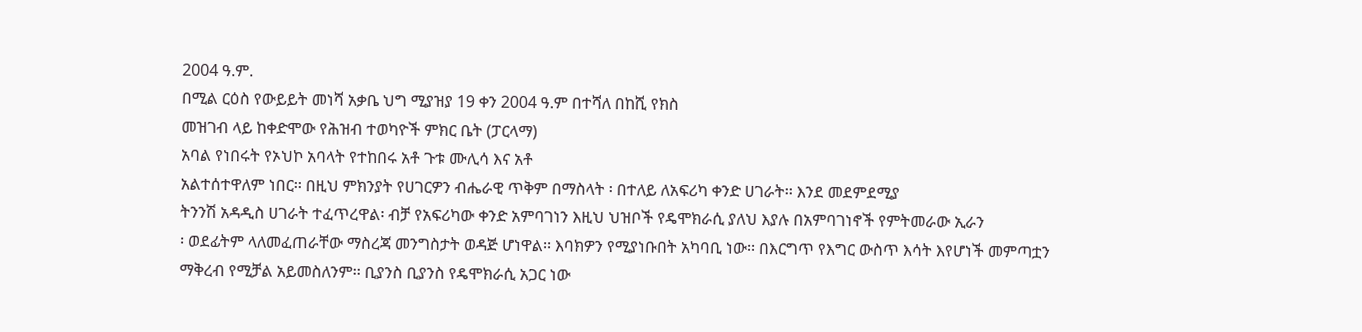2004 ዓ.ም.
በሚል ርዕስ የውይይት መነሻ አቃቤ ህግ ሚያዝያ 19 ቀን 2004 ዓ.ም በተሻለ በከሺ የክስ
መዝገብ ላይ ከቀድሞው የሕዝብ ተወካዮች ምክር ቤት (ፓርላማ)
አባል የነበሩት የኦህኮ አባላት የተከበሩ አቶ ጉቱ ሙሊሳ እና አቶ
አልተሰተዋለም ነበር፡፡ በዚህ ምክንያት የሀገርዎን ብሔራዊ ጥቅም በማስላት ፡ በተለይ ለአፍሪካ ቀንድ ሀገራት፡፡ እንደ መደምደሚያ
ትንንሽ አዳዲስ ሀገራት ተፈጥረዋል፡ ብቻ የአፍሪካው ቀንድ አምባገነን እዚህ ህዝቦች የዴሞክራሲ ያለህ እያሉ በአምባገነኖች የምትመራው ኢራን
፡ ወደፊትም ላለመፈጠራቸው ማስረጃ መንግስታት ወዳጅ ሆነዋል፡፡ እባክዎን የሚያነቡበት አካባቢ ነው፡፡ በእርግጥ የእግር ውስጥ እሳት እየሆነች መምጣቷን
ማቅረብ የሚቻል አይመስለንም፡፡ ቢያንስ ቢያንስ የዴሞክራሲ አጋር ነው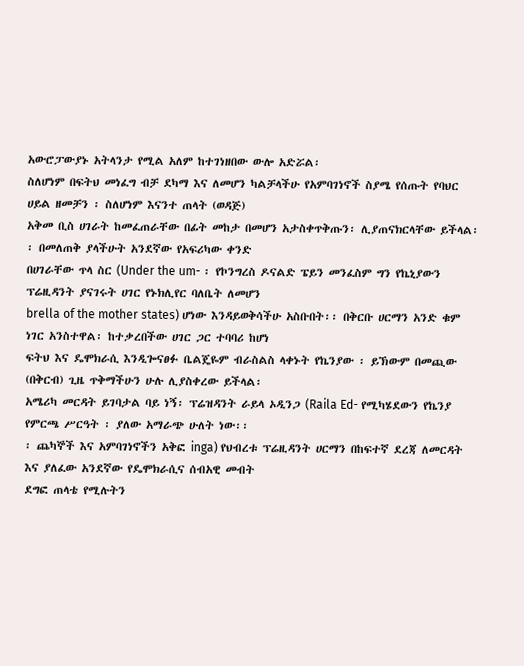አውሮፓውያኑ አትላንታ የሚል አለም ከተገነዘበው ውሎ አድሯል፡
ስለሆነም በፍትህ መነፈግ ብቻ ደካማ እና ለመሆን ካልቻላችሁ የአምባገነኖች ስያሜ የሰጡት የባህር ሀይል ዘመቻን ፡ ስለሆነም እናንተ ጠላት (ወዳጅ)
አቅመ ቢስ ሀገራት ከመፈጠራቸው በፊት መከታ በመሆን አታስቀጥቅጡን፡ ሊያጠናክርላቸው ይችላል፡፡ በመለጠቅ ያላችሁት አንደኛው የአፍሪካው ቀንድ
በሀገራቸው ጥላ ስር (Under the um- ፡ የኮንግረስ ዶናልድ ፔይን መንፈስም ግን የኬኒያውን ፕሬዚዳንት ያናገሩት ሀገር የኑክሊየር ባለቤት ለመሆን
brella of the mother states) ሆነው እንዳይወቅሳችሁ አስቡበት፡፡ በቅርቡ ሀርማን አንድ ቁም ነገር አንስተዋል፡ ከተቃረበችው ሀገር ጋር ተባባሪ ከሆነ
ፍትህ እና ዴሞክራሲ እንዲጐናፀፉ ቤልጄዬም ብራስልስ ላቀኑት የኬንያው ፡ ይኽውም በመጪው (በቅርብ) ጊዜ ጥቅማችሁን ሁሉ ሊያስቀረው ይችላል፡
አሜሪካ መርዳት ይገባታል ባይ ነኝ፡ ፕሬዝዳንት ራይላ ኦዲንጋ (Raila Ed- የሚካሄደውን የኬንያ የምርጫ ሥርዓት ፡ ያለው አማራጭ ሁለት ነው፡፡
፡ ጨካኞች እና አምባገነኖችን አቅፎ inga) የህብረቱ ፕሬዚዳንት ሀርማን በከፍተኛ ደረጃ ለመርዳት እና ያለፈው አንደኛው የዴሞክራሲና ሰብአዊ መብት
ደግፎ ጠላቴ የሚሉትን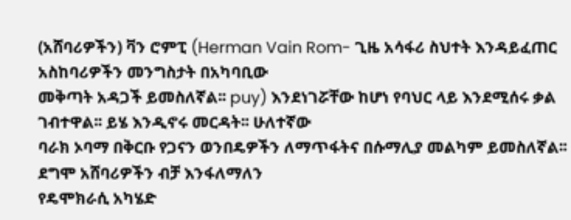(አሸባሪዎችን) ቫን ሮምፒ (Herman Vain Rom- ጊዜ አሳፋሪ ስህተት እንዳይፈጠር አስከባሪዎችን መንግስታት በአካባቢው
መቅጣት አዳጋች ይመስለኛል፡፡ puy) እንደነገሯቸው ከሆነ የባህር ላይ እንደሚሰሩ ቃል ገብተዋል፡፡ ይሄ እንዲኖሩ መርዳት፡፡ ሁለተኛው
ባራክ ኦባማ በቅርቡ የጋናን ወንበዴዎችን ለማጥፋትና በሱማሊያ መልካም ይመስለኛል፡፡ ደግሞ አሸባሪዎችን ብቻ እንፋለማለን
የዴሞክራሲ አካሄድ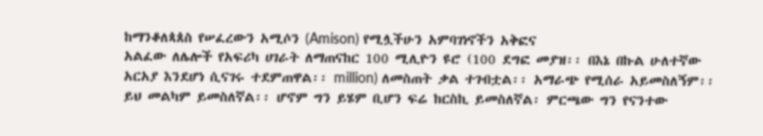ከማንቆለጳጰስ የሠፈረውን አሚሶን (Amison) የሚሏችሁን አምባገነኖችን አቅፎና
አልፈው ለሌሎች የአፍሪካ ሀገራት ለማጠናከር 100 ሚሊዮን ዩሮ (100 ደግፎ መያዝ፡፡ በእኔ በኩል ሁለተኛው
አርአያ እንደሆነ ሲናገሩ ተደምጠዋል፡፡ million) ለመስጠት ቃል ተገብቷል፡፡ አማራጭ የሚሰራ አይመስለኝም፡፡
ይህ መልካም ይመስለኛል፡፡ ሆኖም ግን ይሄም ቢሆን ፍሬ ከርስኪ ይመስለኛል፡ ምርጫው ግን የናንተው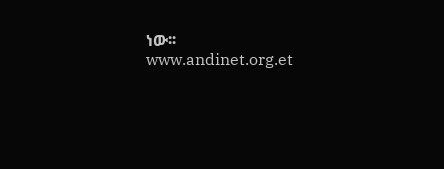ነው፡፡
www.andinet.org.et